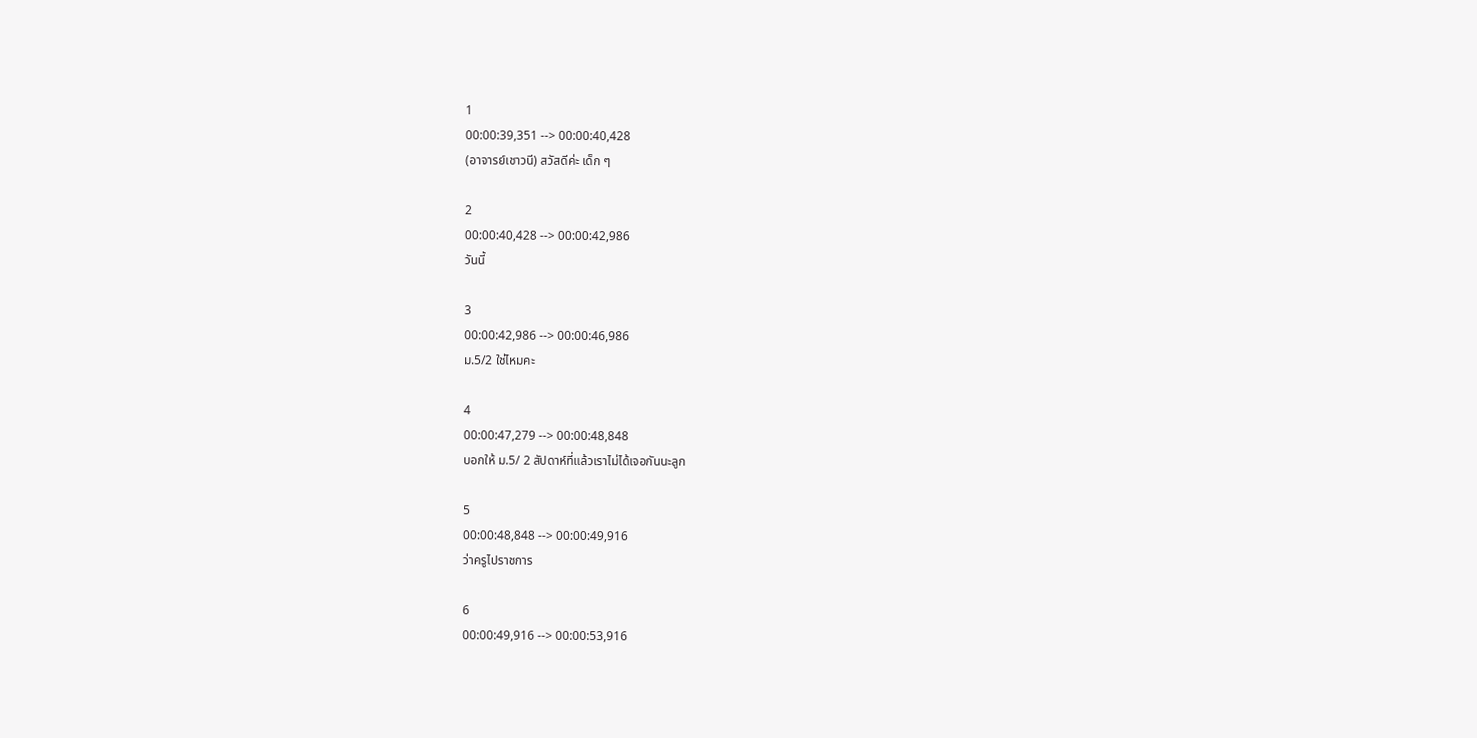1
00:00:39,351 --> 00:00:40,428
(อาจารย์เชาวนี) สวัสดีค่ะ เด็ก ๆ

2
00:00:40,428 --> 00:00:42,986
วันนี้

3
00:00:42,986 --> 00:00:46,986
ม.5/2 ใช่ไหมคะ

4
00:00:47,279 --> 00:00:48,848
บอกให้ ม.5/ 2 สัปดาห์ที่แล้วเราไม่ได้เจอกันนะลูก

5
00:00:48,848 --> 00:00:49,916
ว่าครูไปราชการ

6
00:00:49,916 --> 00:00:53,916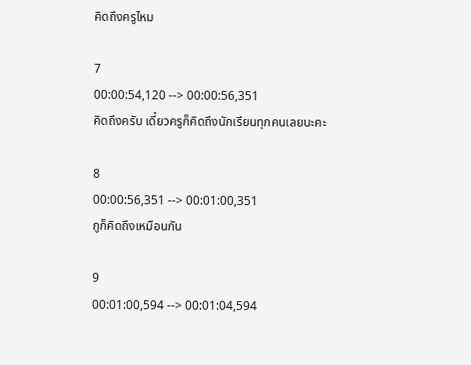คิดถึงครูไหม

7
00:00:54,120 --> 00:00:56,351
คิดถึงครับ เดี๋ยวครูก็คิดถึงนักเรียนทุกคนเลยนะคะ

8
00:00:56,351 --> 00:01:00,351
กูก็คิดถึงเหมือนกัน

9
00:01:00,594 --> 00:01:04,594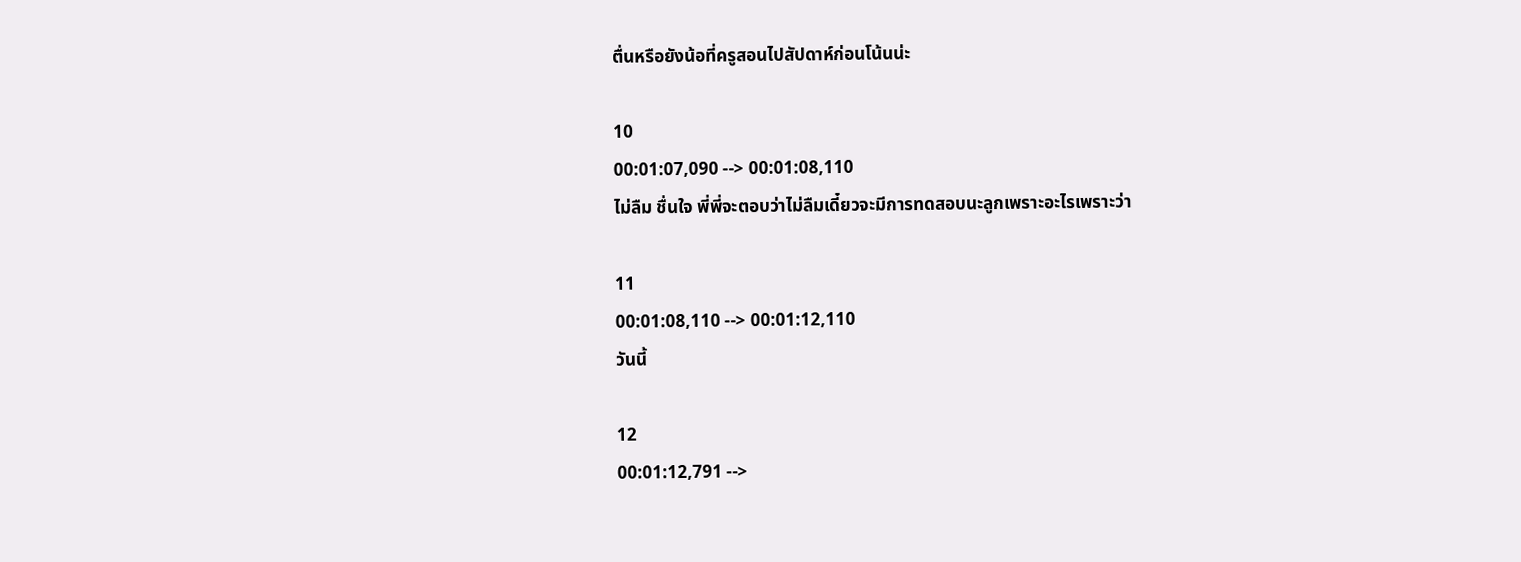ตื่นหรือยังน้อที่ครูสอนไปสัปดาห์ก่อนโน้นน่ะ

10
00:01:07,090 --> 00:01:08,110
ไม่ลืม ชื่นใจ พี่พี่จะตอบว่าไม่ลืมเดี๋ยวจะมีการทดสอบนะลูกเพราะอะไรเพราะว่า

11
00:01:08,110 --> 00:01:12,110
วันนี้

12
00:01:12,791 -->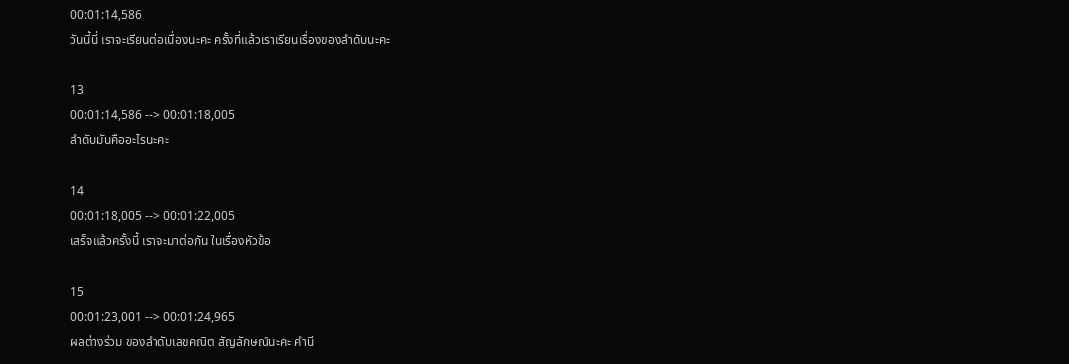00:01:14,586
วันนี้นี่ เราจะเรียนต่อเนื่องนะคะ ครั้งที่แล้วเราเรียนเรื่องของลำดับนะคะ

13
00:01:14,586 --> 00:01:18,005
ลำดับมันคืออะไรนะคะ

14
00:01:18,005 --> 00:01:22,005
เสร็จแล้วครั้งนี้ เราจะมาต่อกัน ในเรื่องหัวข้อ

15
00:01:23,001 --> 00:01:24,965
ผลต่างร่วม ของลำดับเลขคณิต สัญลักษณ์นะคะ คำนี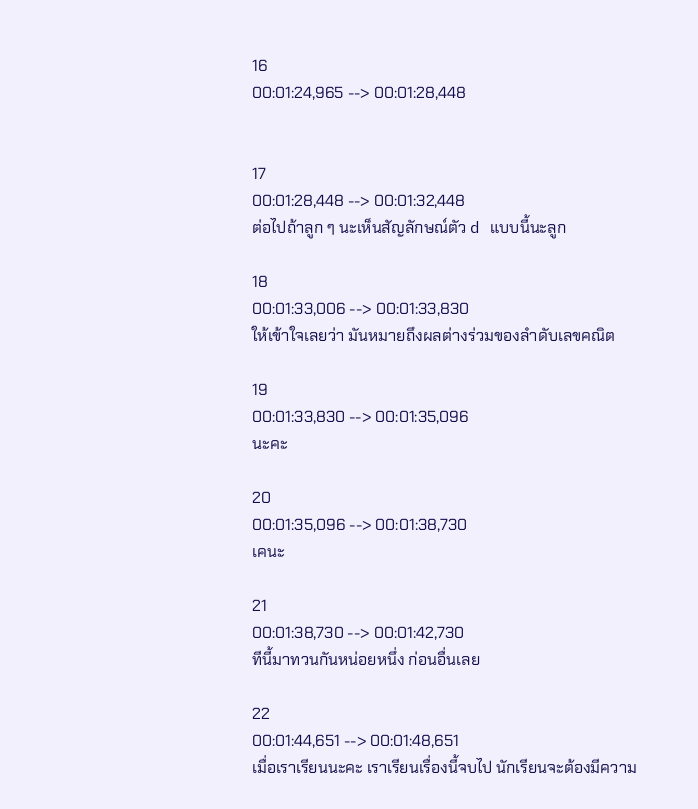16
00:01:24,965 --> 00:01:28,448


17
00:01:28,448 --> 00:01:32,448
ต่อไปถ้าลูก ๆ นะเห็นสัญลักษณ์ตัว d แบบนี้นะลูก

18
00:01:33,006 --> 00:01:33,830
ให้เข้าใจเลยว่า มันหมายถึงผลต่างร่วมของลำดับเลขคณิต

19
00:01:33,830 --> 00:01:35,096
นะคะ

20
00:01:35,096 --> 00:01:38,730
เคนะ

21
00:01:38,730 --> 00:01:42,730
ทีนี้มาทวนกันหน่อยหนึ่ง ก่อนอื่นเลย

22
00:01:44,651 --> 00:01:48,651
เมื่อเราเรียนนะคะ เราเรียนเรื่องนี้จบไป นักเรียนจะต้องมีความ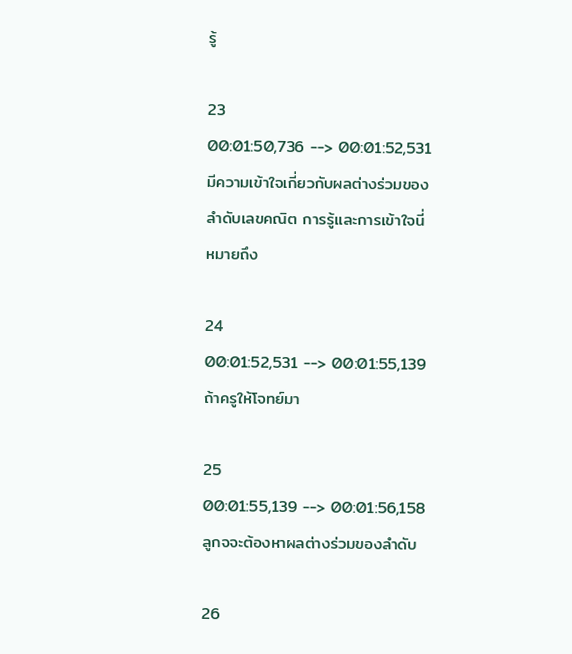รู้

23
00:01:50,736 --> 00:01:52,531
มีความเข้าใจเกี่ยวกับผลต่างร่วมของลำดับเลขคณิต การรู้และการเข้าใจนี่ หมายถึง

24
00:01:52,531 --> 00:01:55,139
ถ้าครูให้โจทย์มา

25
00:01:55,139 --> 00:01:56,158
ลูกจจะต้องหาผลต่างร่วมของลำดับ

26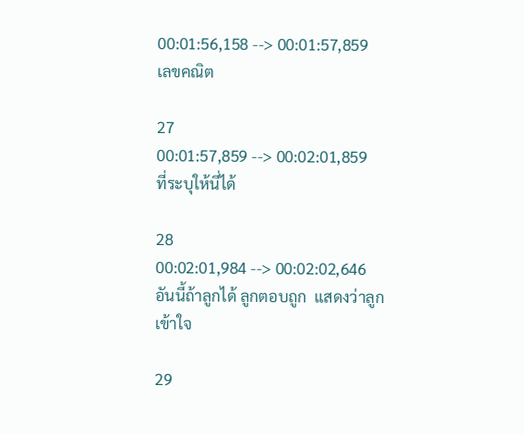00:01:56,158 --> 00:01:57,859
เลขคณิต

27
00:01:57,859 --> 00:02:01,859
ที่ระบุให้นี่ได้

28
00:02:01,984 --> 00:02:02,646
อันนี้ถ้าลูกได้ ลูกตอบถูก  แสดงว่าลูกเข้าใจ

29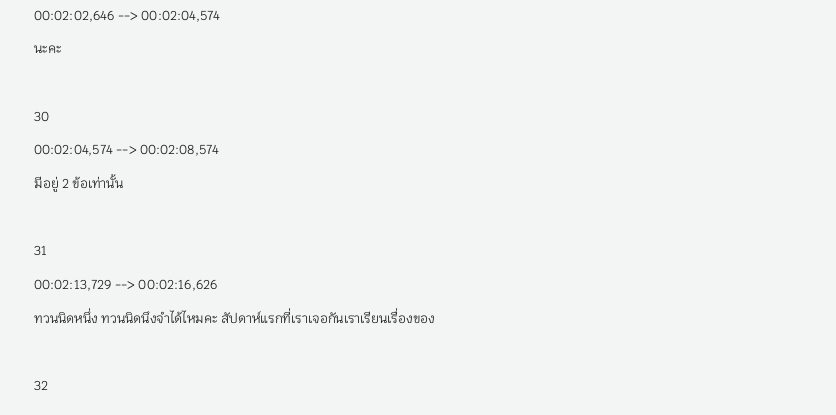00:02:02,646 --> 00:02:04,574
นะคะ

30
00:02:04,574 --> 00:02:08,574
มีอยู่ 2 ข้อเท่านั้น

31
00:02:13,729 --> 00:02:16,626
ทวนนิดหนึ่ง ทวนนิดนึงจำได้ไหมคะ สัปดาห์แรกที่เราเจอกันเราเรียนเรื่องของ

32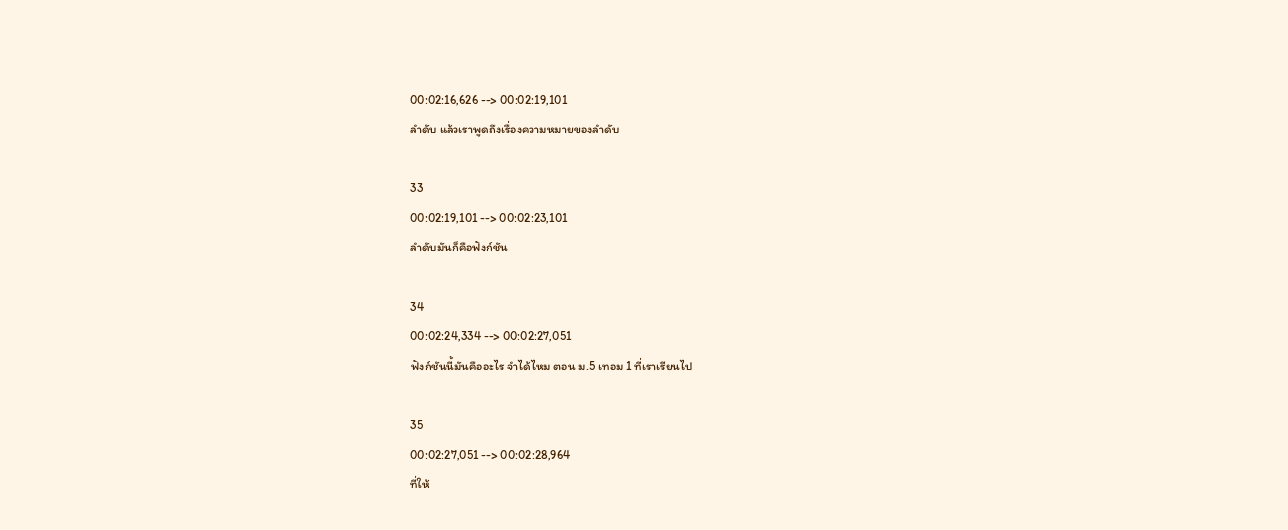00:02:16,626 --> 00:02:19,101
ลำดับ แล้วเราพูดถึงเรื่องความหมายของลำดับ

33
00:02:19,101 --> 00:02:23,101
ลำดับมันก็คือฟังก์ชัน

34
00:02:24,334 --> 00:02:27,051
ฟังก์ชันนี้มันคืออะไร จำได้ไหม ตอน ม.5 เทอม 1 ที่เราเรียนไป

35
00:02:27,051 --> 00:02:28,964
ที่ให้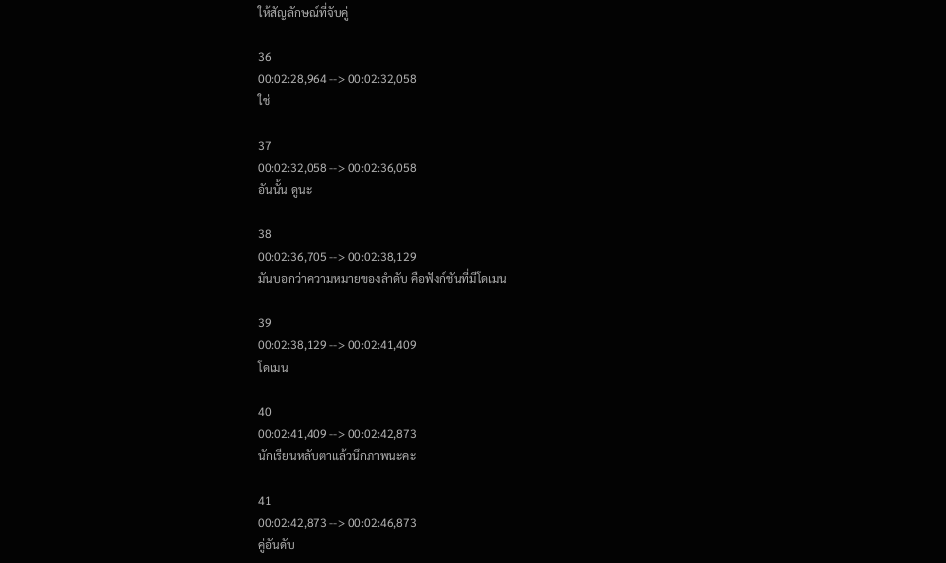ให้สัญลักษณ์ที่จับคู่

36
00:02:28,964 --> 00:02:32,058
ใช่

37
00:02:32,058 --> 00:02:36,058
อันนั้น ดูนะ

38
00:02:36,705 --> 00:02:38,129
มันบอกว่าความหมายของลำดับ คือฟังก์ชันที่มีโดเมน

39
00:02:38,129 --> 00:02:41,409
โดเมน

40
00:02:41,409 --> 00:02:42,873
นักเรียนหลับตาแล้วนึกภาพนะคะ

41
00:02:42,873 --> 00:02:46,873
คู่อันดับ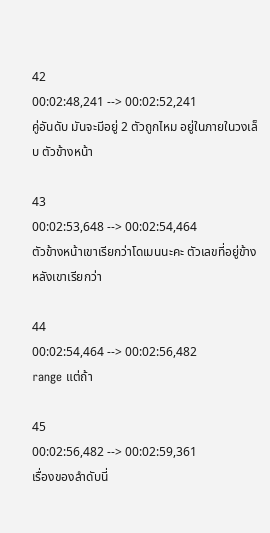42
00:02:48,241 --> 00:02:52,241
คู่อันดับ มันจะมีอยู่ 2 ตัวถูกไหม อยู่ในภายในวงเล็บ ตัวข้างหน้า

43
00:02:53,648 --> 00:02:54,464
ตัวข้างหน้าเขาเรียกว่าโดเมนนะคะ ตัวเลขที่อยู่ข้างหลังเขาเรียกว่า

44
00:02:54,464 --> 00:02:56,482
range แต่ถ้า

45
00:02:56,482 --> 00:02:59,361
เรื่องของลำดับนี่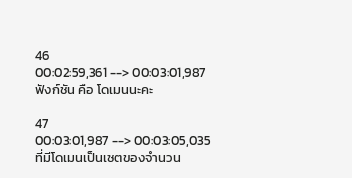46
00:02:59,361 --> 00:03:01,987
ฟังก์ชัน คือ โดเมนนะคะ

47
00:03:01,987 --> 00:03:05,035
ที่มีโดเมนเป็นเซตของจำนวน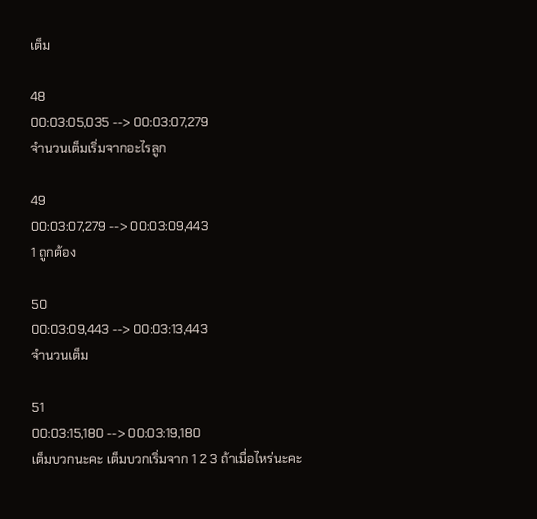เต็ม

48
00:03:05,035 --> 00:03:07,279
จำนวนเต็มเริ่มจากอะไรลูก

49
00:03:07,279 --> 00:03:09,443
1 ถูกต้อง

50
00:03:09,443 --> 00:03:13,443
จำนวนเต็ม

51
00:03:15,180 --> 00:03:19,180
เต็มบวกนะคะ เต็มบวกเริ่มจาก 1 2 3 ถ้าเมื่อไหร่นะคะ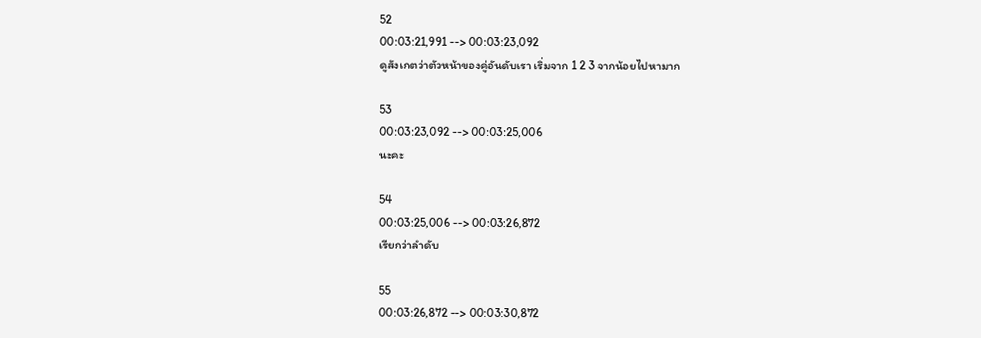52
00:03:21,991 --> 00:03:23,092
ดูสังเกตว่าตัวหน้าของคู่อันดับเรา เริ่มจาก 1 2 3 จากน้อยไปหามาก

53
00:03:23,092 --> 00:03:25,006
นะคะ

54
00:03:25,006 --> 00:03:26,872
เรียกว่าลำดับ

55
00:03:26,872 --> 00:03:30,872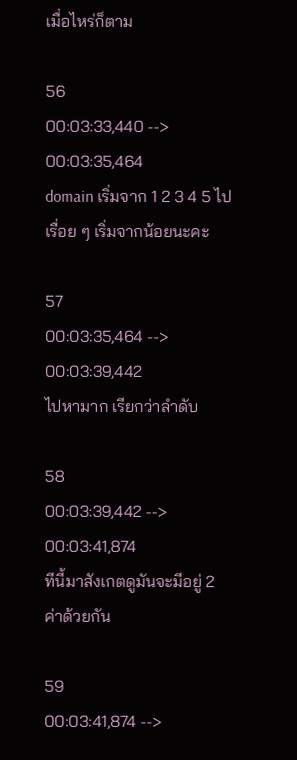เมื่อไหร่ก็ตาม

56
00:03:33,440 --> 00:03:35,464
domain เริ่มจาก 1 2 3 4 5 ไปเรื่อย ๆ เริ่มจากน้อยนะคะ

57
00:03:35,464 --> 00:03:39,442
ไปหามาก เรียกว่าลำดับ

58
00:03:39,442 --> 00:03:41,874
ทีนี้มาสังเกตดูมันจะมีอยู่ 2 ค่าด้วยกัน

59
00:03:41,874 -->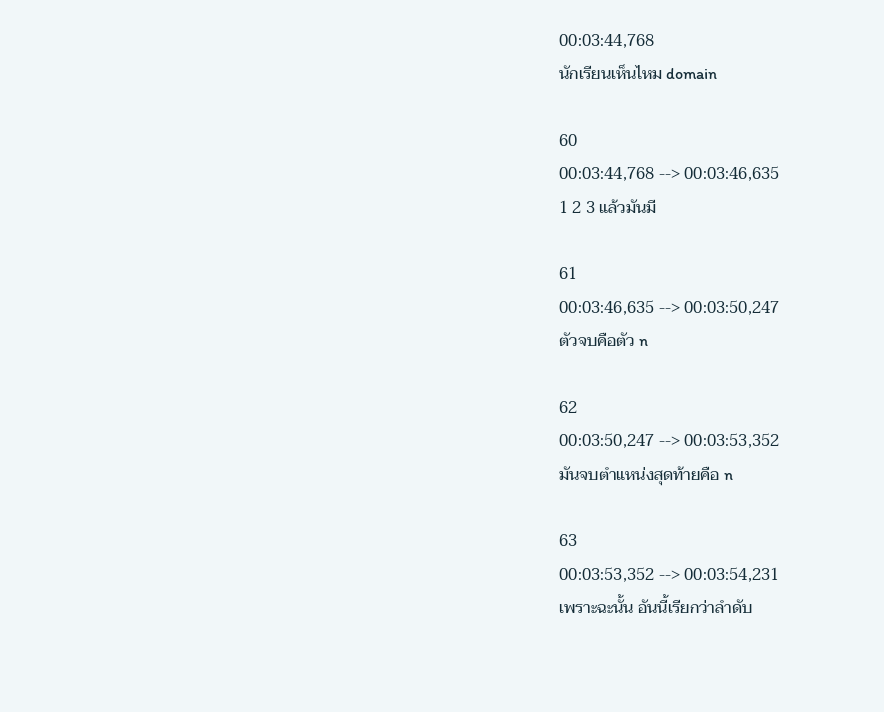00:03:44,768
นักเรียนเห็นไหม domain

60
00:03:44,768 --> 00:03:46,635
1 2 3 แล้วมันมี

61
00:03:46,635 --> 00:03:50,247
ตัวจบคือตัว n

62
00:03:50,247 --> 00:03:53,352
มันจบตำแหน่งสุดท้ายคือ n

63
00:03:53,352 --> 00:03:54,231
เพราะฉะนั้น อันนี้เรียกว่าลำดับ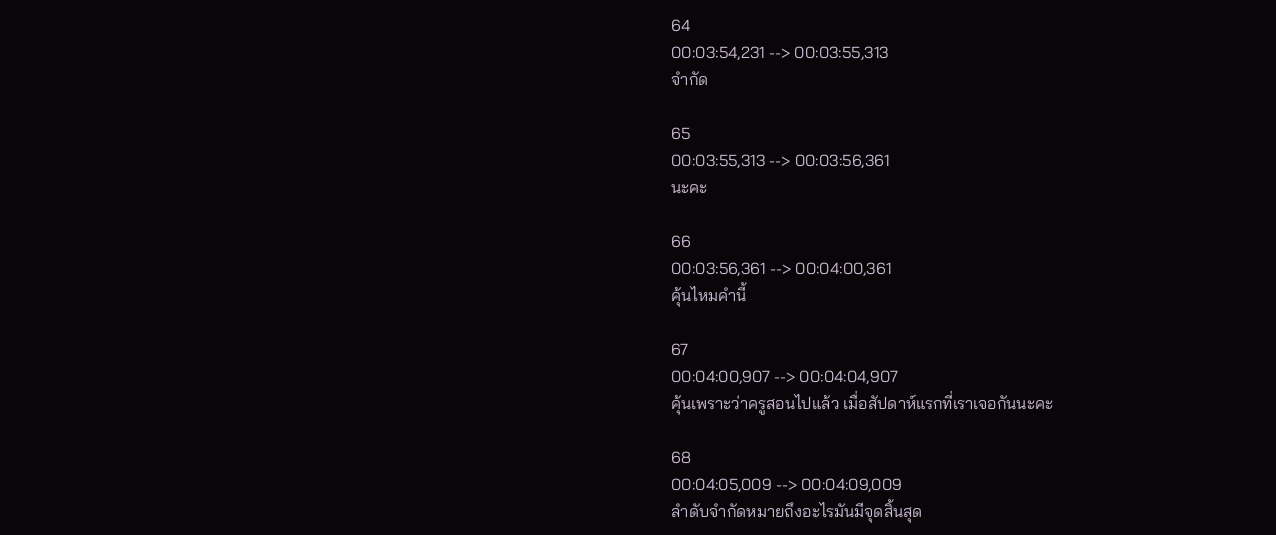64
00:03:54,231 --> 00:03:55,313
จำกัด

65
00:03:55,313 --> 00:03:56,361
นะคะ

66
00:03:56,361 --> 00:04:00,361
คุ้นไหมคำนี้

67
00:04:00,907 --> 00:04:04,907
คุ้นเพราะว่าครูสอนไปแล้ว เมื่อสัปดาห์แรกที่เราเจอกันนะคะ

68
00:04:05,009 --> 00:04:09,009
ลำดับจำกัดหมายถึงอะไรมันมีจุดสิ้นสุด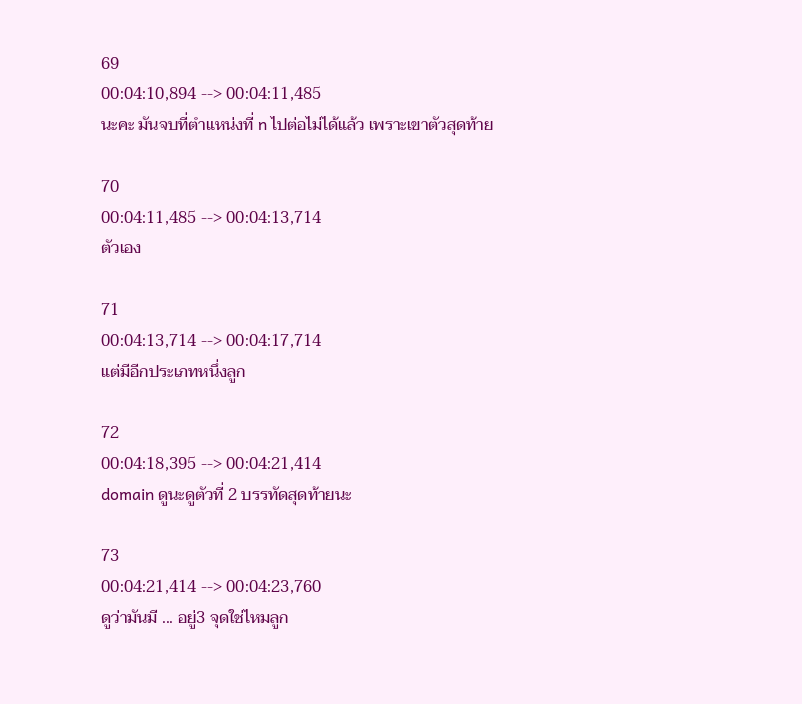69
00:04:10,894 --> 00:04:11,485
นะคะ มันจบที่ตำแหน่งที่ n ไปต่อไม่ได้แล้ว เพราะเขาตัวสุดท้าย

70
00:04:11,485 --> 00:04:13,714
ตัวเอง

71
00:04:13,714 --> 00:04:17,714
แต่มีอีกประเภทหนึ่งลูก

72
00:04:18,395 --> 00:04:21,414
domain ดูนะดูตัวที่ 2 บรรทัดสุดท้ายนะ

73
00:04:21,414 --> 00:04:23,760
ดูว่ามันมี ... อยู่3 จุดใช่ไหมลูก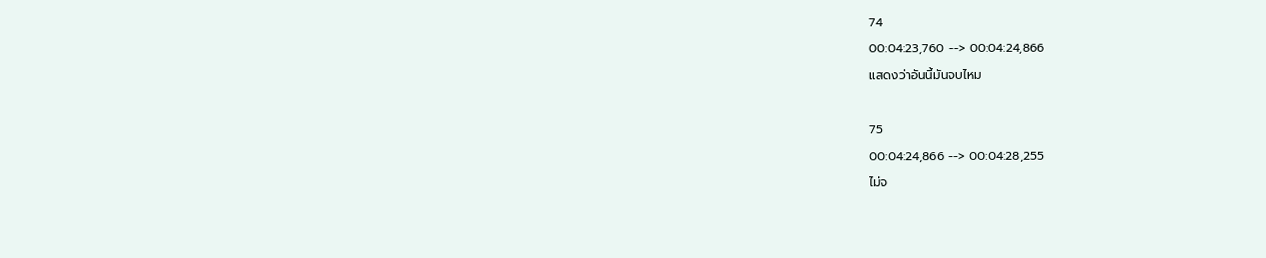74
00:04:23,760 --> 00:04:24,866
แสดงว่าอันนี้มันจบไหม

75
00:04:24,866 --> 00:04:28,255
ไม่จ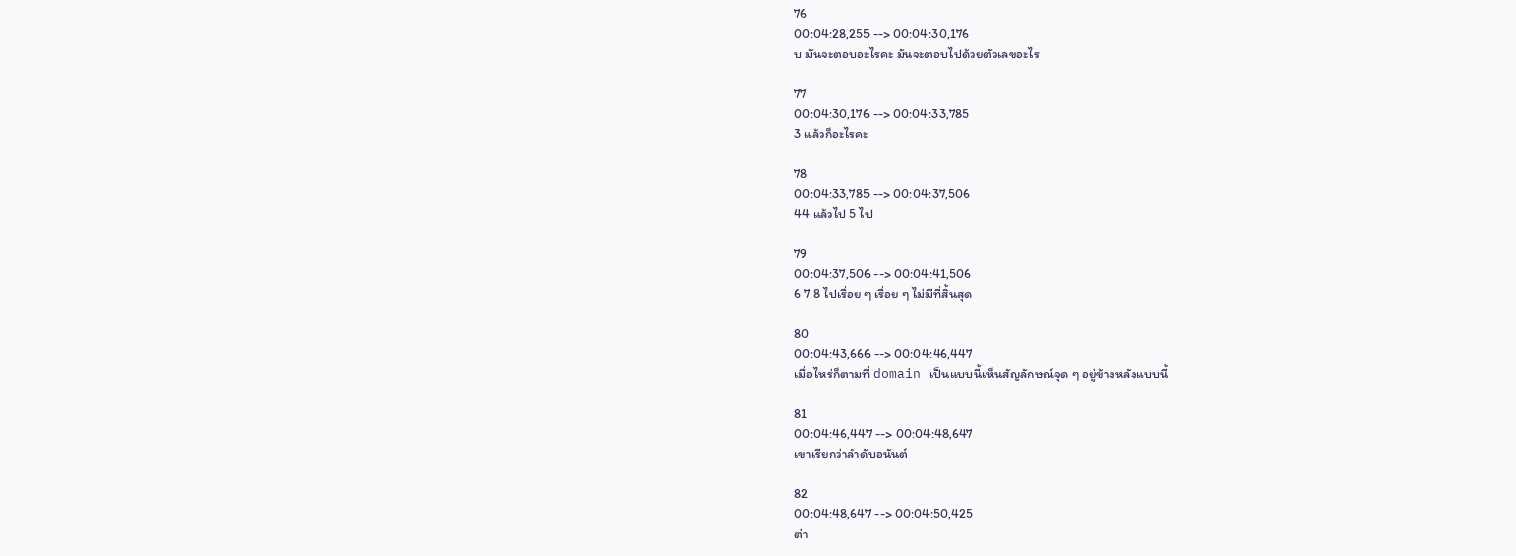76
00:04:28,255 --> 00:04:30,176
บ มันจะตอบอะไรคะ มันจะตอบไปด้วยตัวเลขอะไร

77
00:04:30,176 --> 00:04:33,785
3 แล้วก็อะไรคะ

78
00:04:33,785 --> 00:04:37,506
44 แล้วไป 5 ไป

79
00:04:37,506 --> 00:04:41,506
6 7 8 ไปเรื่อย ๆ เรื่อย ๆ ไม่มีที่สิ้นสุด

80
00:04:43,666 --> 00:04:46,447
เมื่อไหร่ก็ตามที่ domain เป็นแบบนี้เห็นสัญลักษณ์จุด ๆ อยู่ข้างหลังแบบนี้

81
00:04:46,447 --> 00:04:48,647
เขาเรียกว่าลำดับอนันต์

82
00:04:48,647 --> 00:04:50,425
ต่า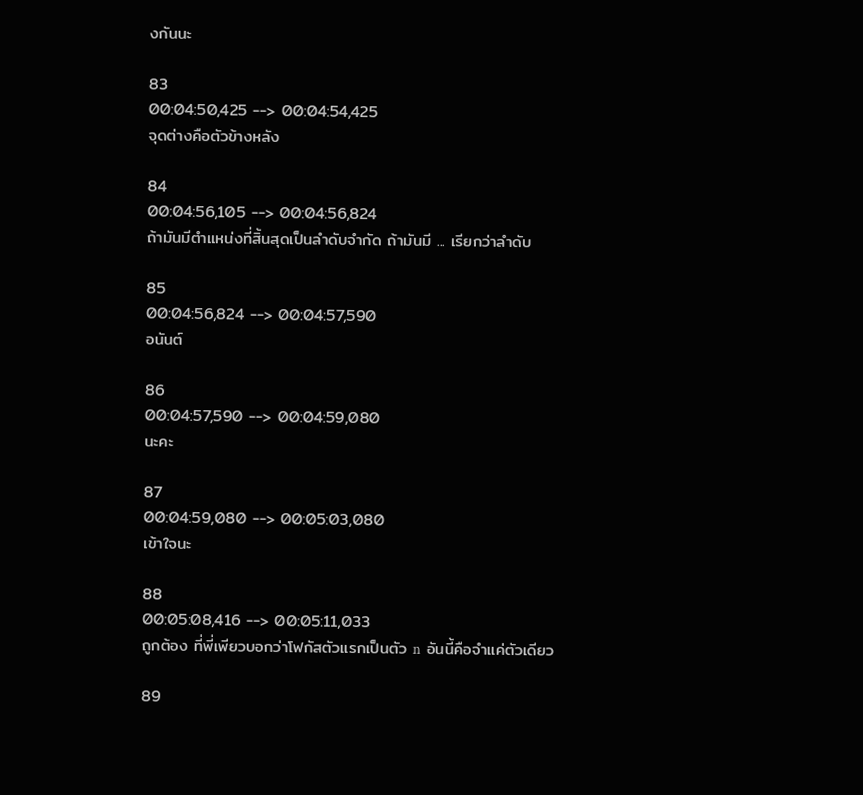งกันนะ

83
00:04:50,425 --> 00:04:54,425
จุดต่างคือตัวข้างหลัง

84
00:04:56,105 --> 00:04:56,824
ถ้ามันมีตำแหน่งที่สิ้นสุดเป็นลำดับจำกัด ถ้ามันมี ... เรียกว่าลำดับ

85
00:04:56,824 --> 00:04:57,590
อนันต์

86
00:04:57,590 --> 00:04:59,080
นะคะ

87
00:04:59,080 --> 00:05:03,080
เข้าใจนะ

88
00:05:08,416 --> 00:05:11,033
ถูกต้อง ที่พี่เพียวบอกว่าโฟกัสตัวแรกเป็นตัว n  อันนี้คือจำแค่ตัวเดียว

89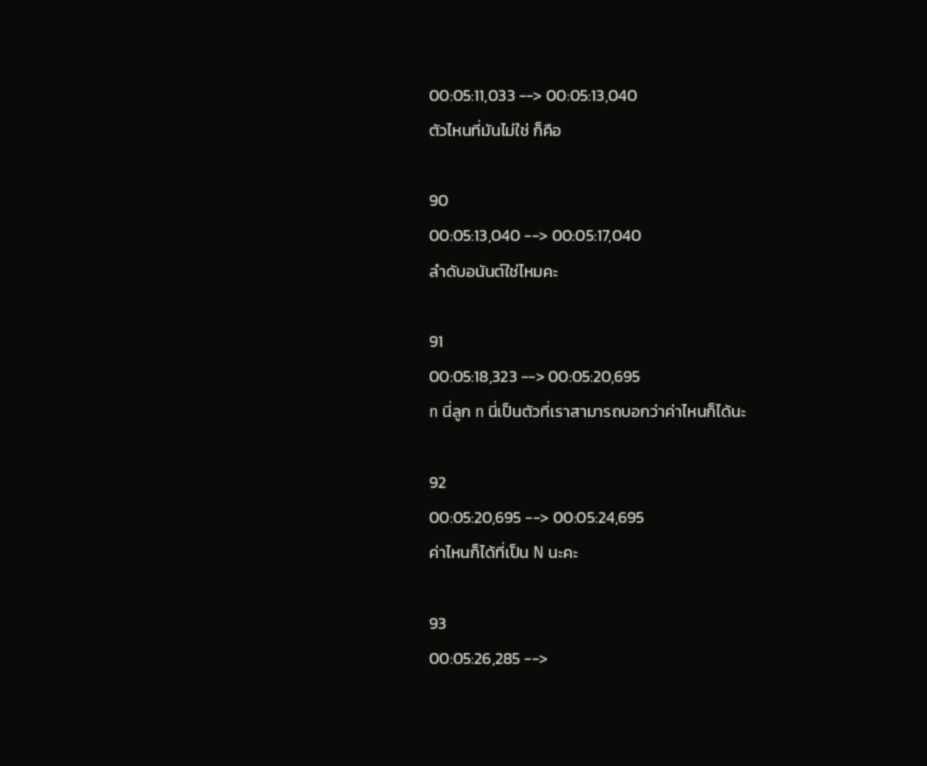00:05:11,033 --> 00:05:13,040
ตัวไหนที่มันไม่ใช่ ก็คือ

90
00:05:13,040 --> 00:05:17,040
ลำดับอนันต์ใช่ไหมคะ

91
00:05:18,323 --> 00:05:20,695
n นี่ลูก n นี่เป็นตัวที่เราสามารถบอกว่าค่าไหนก็ได้นะ

92
00:05:20,695 --> 00:05:24,695
ค่าไหนก็ได้ที่เป็น N นะคะ

93
00:05:26,285 -->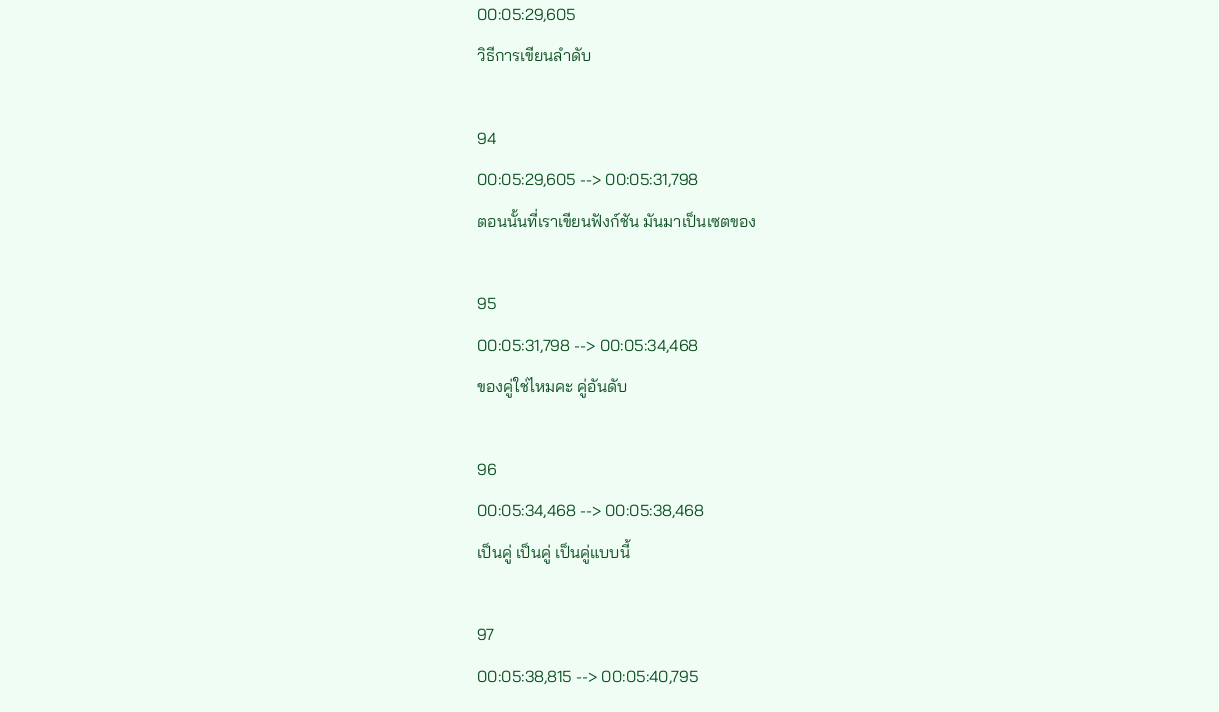00:05:29,605
วิธีการเขียนลำดับ

94
00:05:29,605 --> 00:05:31,798
ตอนนั้นที่เราเขียนฟังก์ชัน มันมาเป็นเซตของ

95
00:05:31,798 --> 00:05:34,468
ของคู่ใช่ไหมคะ คู่อันดับ

96
00:05:34,468 --> 00:05:38,468
เป็นคู่ เป็นคู่ เป็นคู่แบบนี้

97
00:05:38,815 --> 00:05:40,795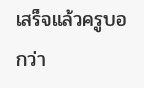เสร็จแล้วครูบอกว่า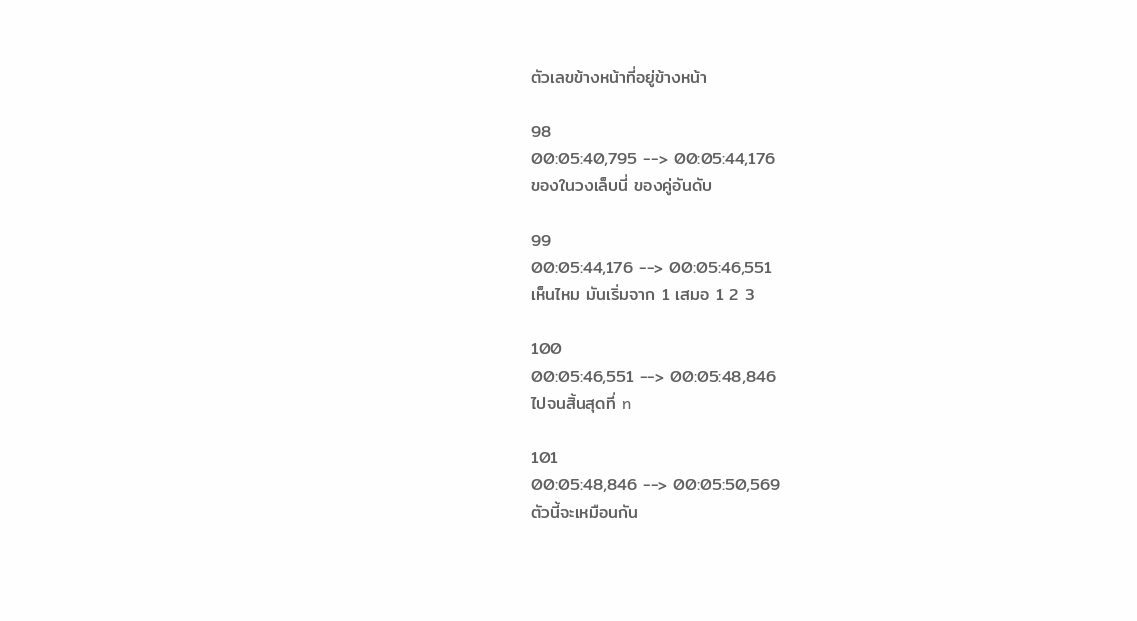ตัวเลขข้างหน้าที่อยู่ข้างหน้า

98
00:05:40,795 --> 00:05:44,176
ของในวงเล็บนี่ ของคู่อันดับ

99
00:05:44,176 --> 00:05:46,551
เห็นไหม มันเริ่มจาก 1 เสมอ 1 2 3

100
00:05:46,551 --> 00:05:48,846
ไปจนสิ้นสุดที่ n

101
00:05:48,846 --> 00:05:50,569
ตัวนี้จะเหมือนกัน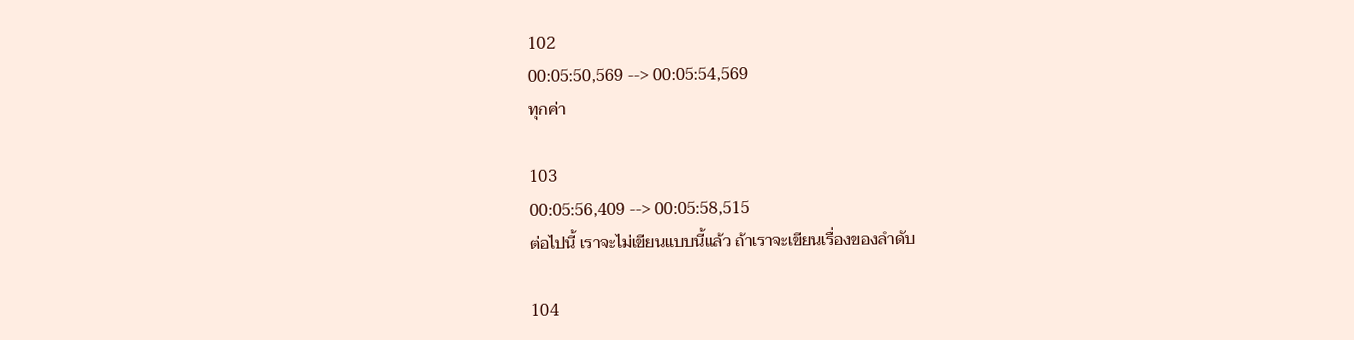102
00:05:50,569 --> 00:05:54,569
ทุกค่า

103
00:05:56,409 --> 00:05:58,515
ต่อไปนี้ เราจะไม่เขียนแบบนี้แล้ว ถ้าเราจะเขียนเรื่องของลำดับ

104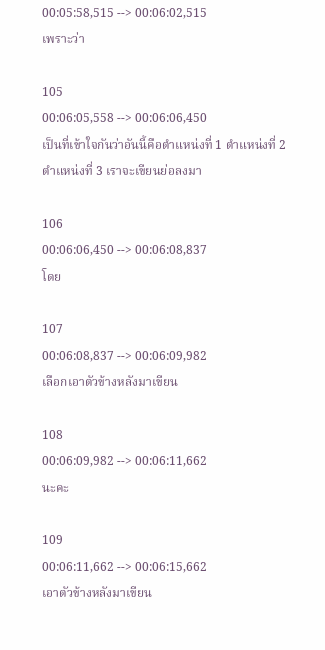00:05:58,515 --> 00:06:02,515
เพราะว่า

105
00:06:05,558 --> 00:06:06,450
เป็นที่เข้าใจกันว่าอันนี้คือตำแหน่งที่ 1 ตำแหน่งที่ 2 ตำแหน่งที่ 3 เราจะเขียนย่อลงมา

106
00:06:06,450 --> 00:06:08,837
โดย

107
00:06:08,837 --> 00:06:09,982
เลือกเอาตัวข้างหลังมาเขียน

108
00:06:09,982 --> 00:06:11,662
นะคะ

109
00:06:11,662 --> 00:06:15,662
เอาตัวข้างหลังมาเขียน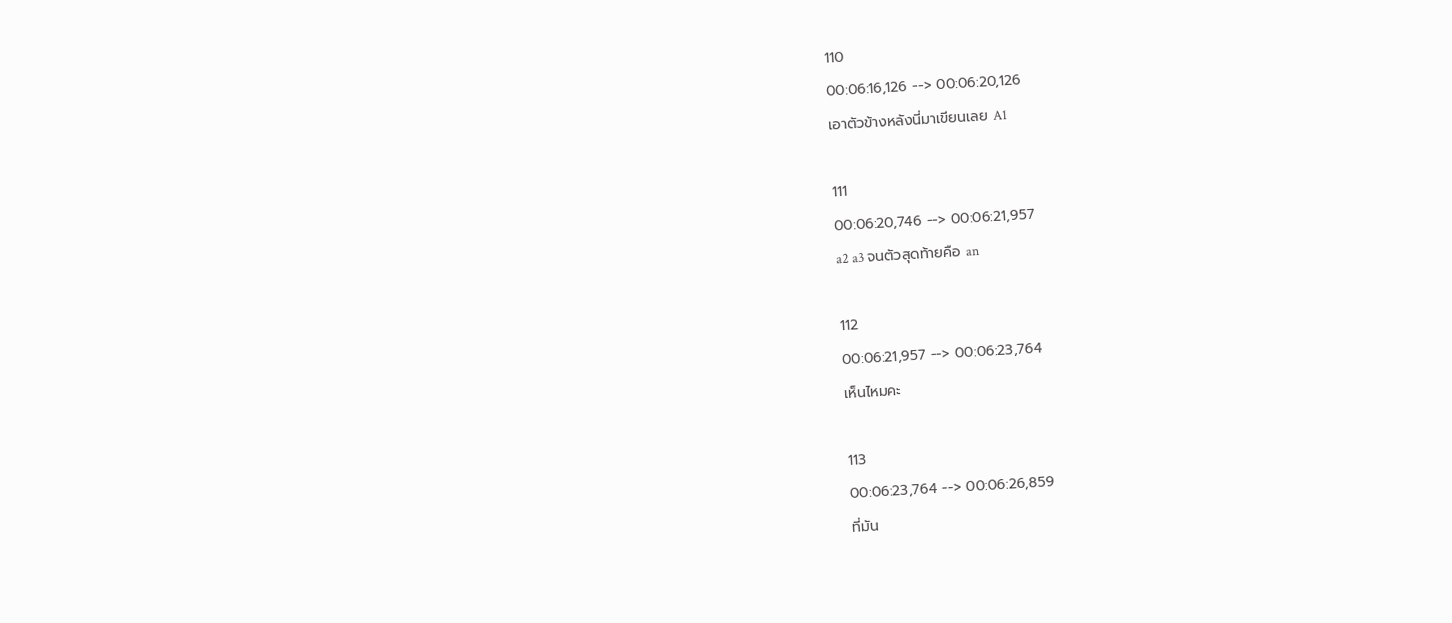110
00:06:16,126 --> 00:06:20,126
เอาตัวข้างหลังนี่มาเขียนเลย A1

111
00:06:20,746 --> 00:06:21,957
a2 a3 จนตัวสุดท้ายคือ an

112
00:06:21,957 --> 00:06:23,764
เห็นไหมคะ

113
00:06:23,764 --> 00:06:26,859
ที่มัน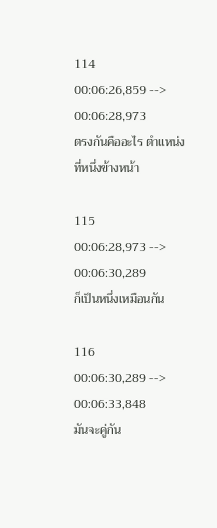114
00:06:26,859 --> 00:06:28,973
ตรงกันคืออะไร ตำแหน่งที่หนึ่งข้างหน้า

115
00:06:28,973 --> 00:06:30,289
ก็เป็นหนึ่งเหมือนกัน

116
00:06:30,289 --> 00:06:33,848
มันจะคู่กัน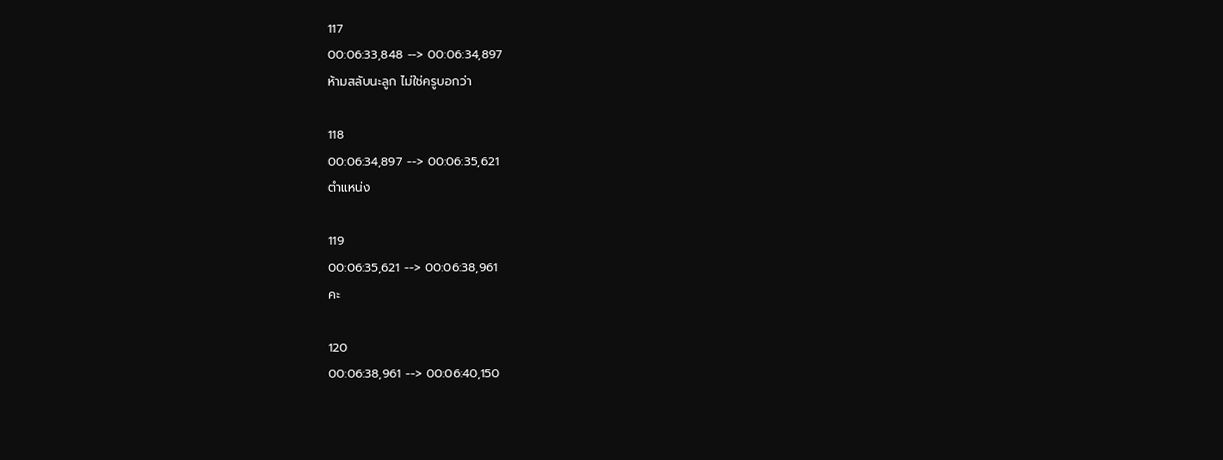117
00:06:33,848 --> 00:06:34,897
ห้ามสลับนะลูก ไม่ใช่ครูบอกว่า

118
00:06:34,897 --> 00:06:35,621
ตำแหน่ง

119
00:06:35,621 --> 00:06:38,961
คะ

120
00:06:38,961 --> 00:06:40,150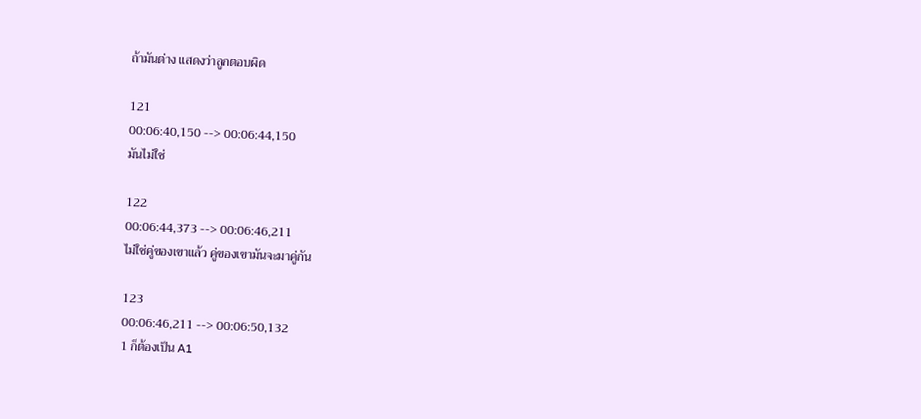ถ้ามันต่าง แสดงว่าลูกตอบผิด

121
00:06:40,150 --> 00:06:44,150
มันไม่ใช่

122
00:06:44,373 --> 00:06:46,211
ไม่ใช่คู่ของเขาแล้ว คู่ของเขามันจะมาคู่กัน

123
00:06:46,211 --> 00:06:50,132
1 ก็ต้องเป็น A1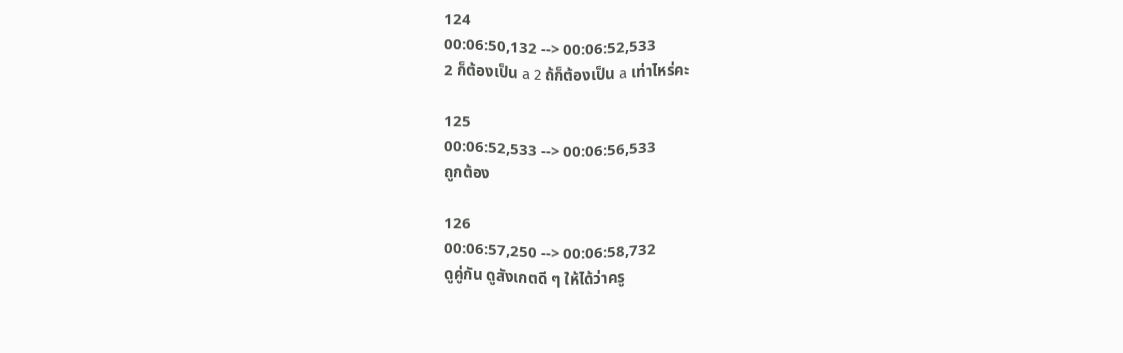124
00:06:50,132 --> 00:06:52,533
2 ก็ต้องเป็น a 2 ถ้ก็ต้องเป็น a เท่าไหร่คะ

125
00:06:52,533 --> 00:06:56,533
ถูกต้อง

126
00:06:57,250 --> 00:06:58,732
ดูคู่กัน ดูสังเกตดี ๆ ให้ได้ว่าครู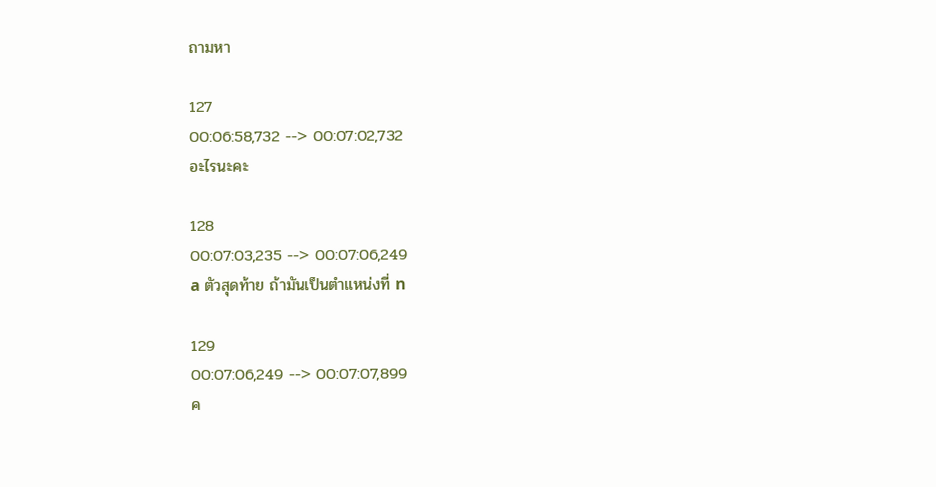ถามหา

127
00:06:58,732 --> 00:07:02,732
อะไรนะคะ

128
00:07:03,235 --> 00:07:06,249
a ตัวสุดท้าย ถ้ามันเป็นตำแหน่งที่ n

129
00:07:06,249 --> 00:07:07,899
ค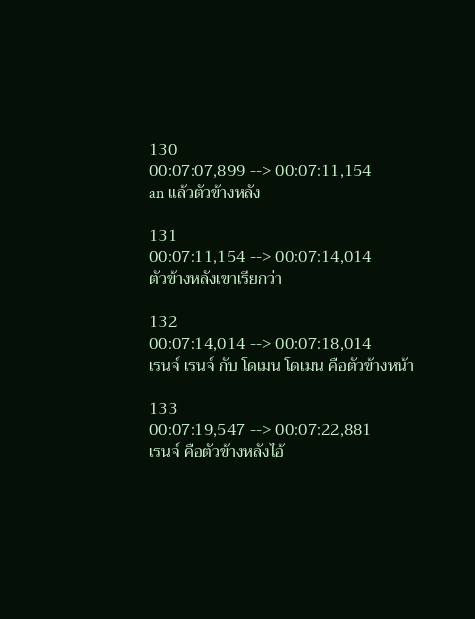130
00:07:07,899 --> 00:07:11,154
an แล้วตัวข้างหลัง

131
00:07:11,154 --> 00:07:14,014
ตัวข้างหลังเขาเรียกว่า

132
00:07:14,014 --> 00:07:18,014
เรนจ์ เรนจ์ กับ โดเมน โดเมน คือตัวข้างหน้า

133
00:07:19,547 --> 00:07:22,881
เรนจ์ คือตัวข้างหลังไอ้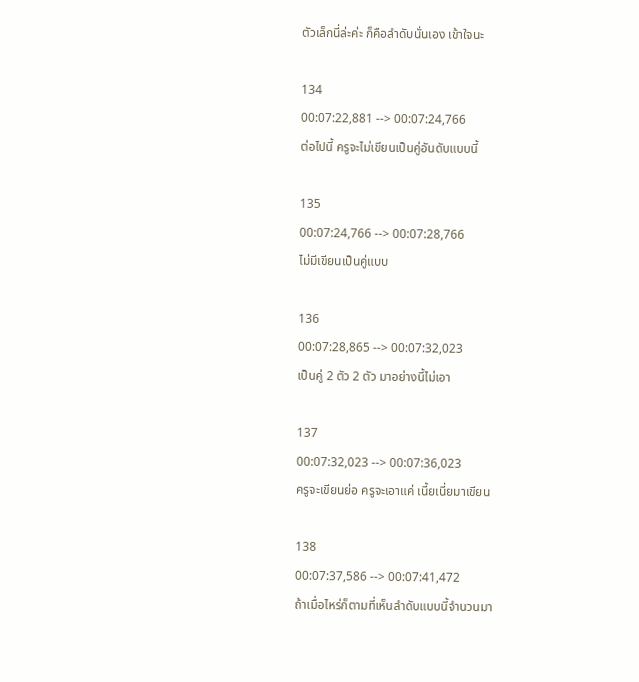ตัวเล็กนี่ล่ะค่ะ ก็คือลำดับนั่นเอง เข้าใจนะ

134
00:07:22,881 --> 00:07:24,766
ต่อไปนี้ ครูจะไม่เขียนเป็นคู่อันดับแบบนี้

135
00:07:24,766 --> 00:07:28,766
ไม่มีเขียนเป็นคู่แบบ

136
00:07:28,865 --> 00:07:32,023
เป็นคู่ 2 ตัว 2 ตัว มาอย่างนี้ไม่เอา

137
00:07:32,023 --> 00:07:36,023
ครูจะเขียนย่อ ครูจะเอาแค่ เนี้ยเนี่ยมาเขียน

138
00:07:37,586 --> 00:07:41,472
ถ้าเมื่อไหร่ก็ตามที่เห็นลำดับแบบนี้จำนวนมา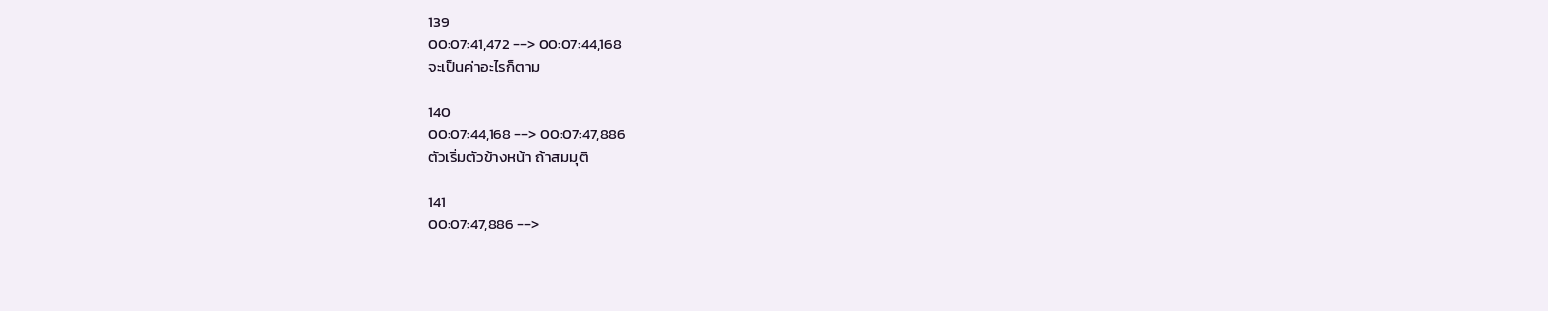139
00:07:41,472 --> 00:07:44,168
จะเป็นค่าอะไรก็ตาม

140
00:07:44,168 --> 00:07:47,886
ตัวเริ่มตัวข้างหน้า ถ้าสมมุติ

141
00:07:47,886 -->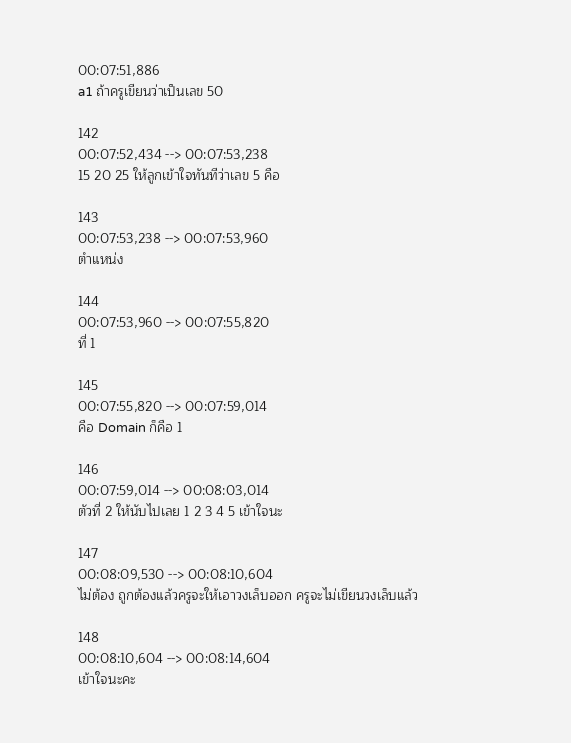00:07:51,886
a1 ถ้าครูเขียนว่าเป็นเลข 50

142
00:07:52,434 --> 00:07:53,238
15 20 25 ให้ลูกเข้าใจทันทีว่าเลข 5 คือ

143
00:07:53,238 --> 00:07:53,960
ตำแหน่ง

144
00:07:53,960 --> 00:07:55,820
ที่ 1

145
00:07:55,820 --> 00:07:59,014
คือ Domain ก็คือ 1

146
00:07:59,014 --> 00:08:03,014
ตัวที่ 2 ให้นับไปเลย 1 2 3 4 5 เข้าใจนะ

147
00:08:09,530 --> 00:08:10,604
ไม่ต้อง ถูกต้องแล้วครูจะให้เอาวงเล็บออก ครูจะไม่เขียนวงเล็บแล้ว

148
00:08:10,604 --> 00:08:14,604
เข้าใจนะคะ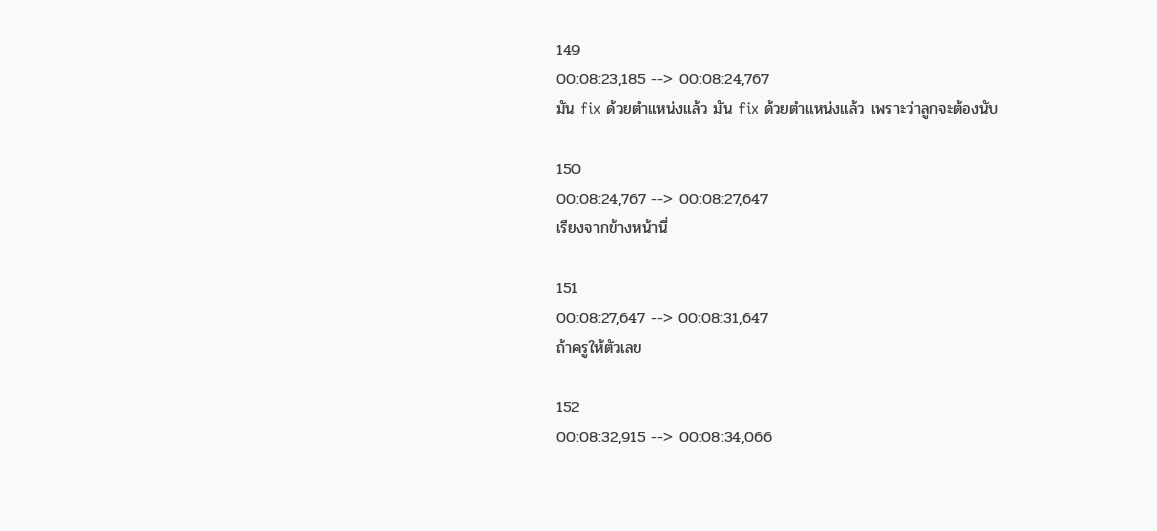149
00:08:23,185 --> 00:08:24,767
มัน fix ด้วยตำแหน่งแล้ว มัน fix ด้วยตำแหน่งแล้ว เพราะว่าลูกจะต้องนับ

150
00:08:24,767 --> 00:08:27,647
เรียงจากข้างหน้านี่

151
00:08:27,647 --> 00:08:31,647
ถ้าครูให้ตัวเลข

152
00:08:32,915 --> 00:08:34,066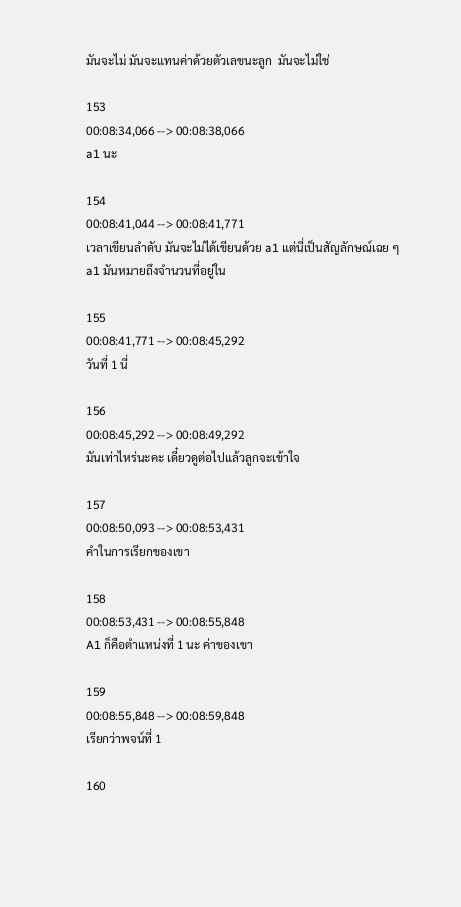มันจะไม่ มันจะแทนค่าด้วยตัวเลขนะลูก  มันจะไม่ใช่

153
00:08:34,066 --> 00:08:38,066
a1 นะ

154
00:08:41,044 --> 00:08:41,771
เวลาเขียนลำดับ มันจะไม่ได้เขียนด้วย a1 แต่นี่เป็นสัญลักษณ์เฉย ๆ a1 มันหมายถึงจำนวนที่อยู่ใน

155
00:08:41,771 --> 00:08:45,292
วันที่ 1 นี่

156
00:08:45,292 --> 00:08:49,292
มันเท่าไหร่นะคะ เดี๋ยวดูต่อไปแล้วลูกจะเข้าใจ

157
00:08:50,093 --> 00:08:53,431
คำในการเรียกของเขา

158
00:08:53,431 --> 00:08:55,848
A1 ก็คือตำแหน่งที่ 1 นะ ค่าของเขา

159
00:08:55,848 --> 00:08:59,848
เรียกว่าพจน์ที่ 1

160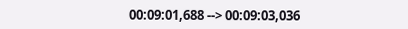00:09:01,688 --> 00:09:03,036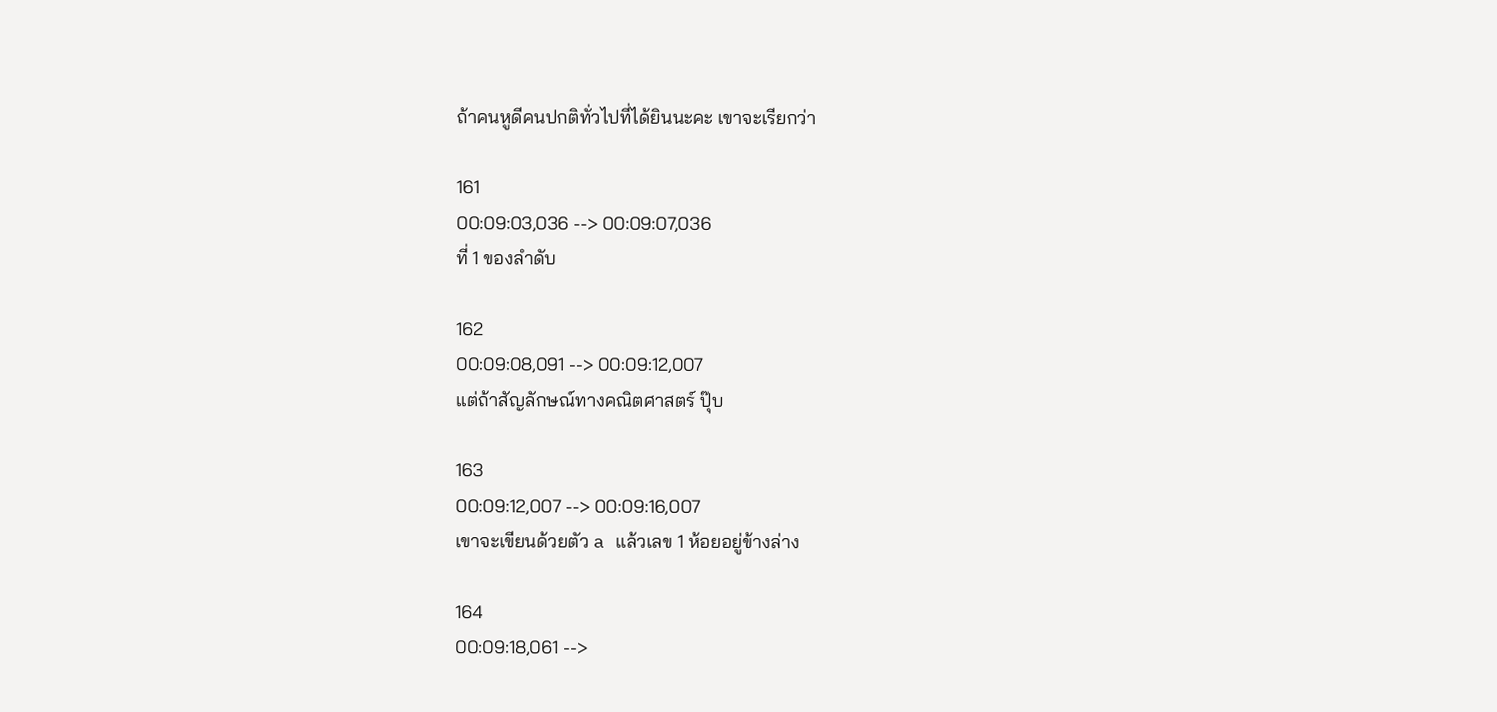ถ้าคนหูดีคนปกติทั่วไปที่ได้ยินนะคะ เขาจะเรียกว่า

161
00:09:03,036 --> 00:09:07,036
ที่ 1 ของลำดับ

162
00:09:08,091 --> 00:09:12,007
แต่ถ้าสัญลักษณ์ทางคณิตศาสตร์ ปุ๊บ

163
00:09:12,007 --> 00:09:16,007
เขาจะเขียนด้วยตัว a แล้วเลข 1 ห้อยอยู่ข้างล่าง

164
00:09:18,061 -->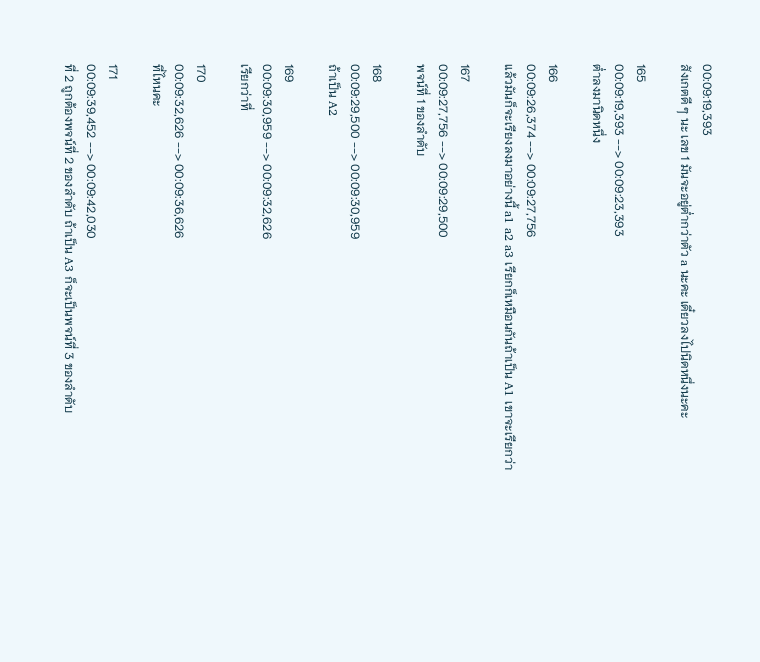00:09:19,393
สังเกตดี ๆ นะ เลข 1 มันจะอยู่ต่ำกว่าตัว a นะคะ เดี๋ยวลงไปนิดหนึ่งนะคะ

165
00:09:19,393 --> 00:09:23,393
ต่ำลงมานิดหนึ่ง

166
00:09:26,374 --> 00:09:27,756
แล้วมันก็จะเรียงลงมาอย่างนี้ a1 a2 a3 เรียกก็เหมือนกันถ้าเป็น A1 เขาจะเรียกว่า

167
00:09:27,756 --> 00:09:29,500
พจน์ที่ 1 ของลำดับ

168
00:09:29,500 --> 00:09:30,959
ถ้าเป็น A2

169
00:09:30,959 --> 00:09:32,626
เรียกว่าที่

170
00:09:32,626 --> 00:09:36,626
ที่ไหนคะ

171
00:09:39,452 --> 00:09:42,030
ที่ 2 ถูกต้องพจน์ที่ 2 ของลำดับ ถ้าเป็น A3 ก็จะเป็นพจน์ที่ 3 ของลำดับ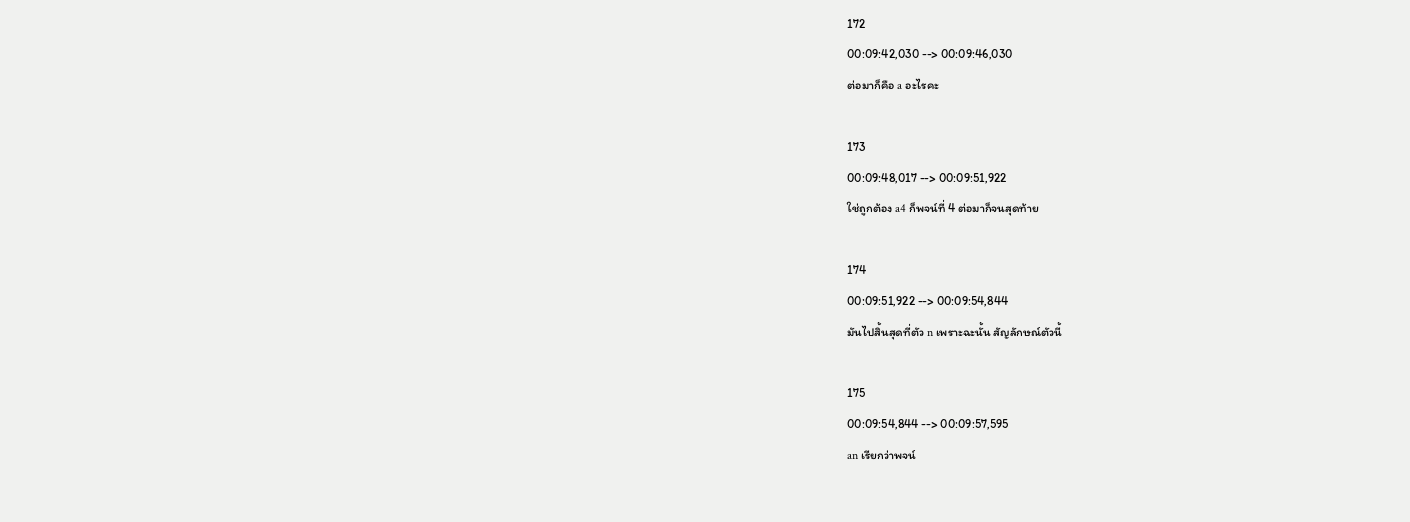172
00:09:42,030 --> 00:09:46,030
ต่อมาก็คือ a อะไรคะ

173
00:09:48,017 --> 00:09:51,922
ใช่ถูกต้อง a4 ก็พจน์ที่ 4 ต่อมาก็จนสุดท้าย

174
00:09:51,922 --> 00:09:54,844
มันไปสิ้นสุดที่ตัว n เพราะฉะนั้น สัญลักษณ์ตัวนี้

175
00:09:54,844 --> 00:09:57,595
an เรียกว่าพจน์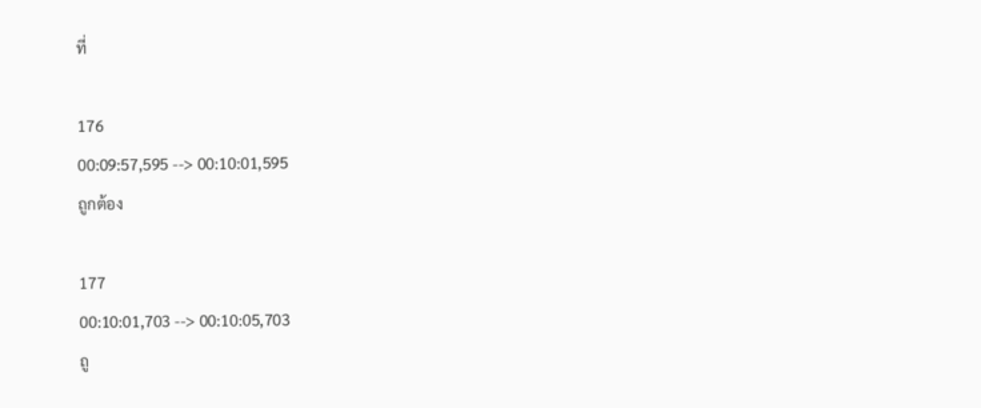ที่

176
00:09:57,595 --> 00:10:01,595
ถูกต้อง

177
00:10:01,703 --> 00:10:05,703
ถู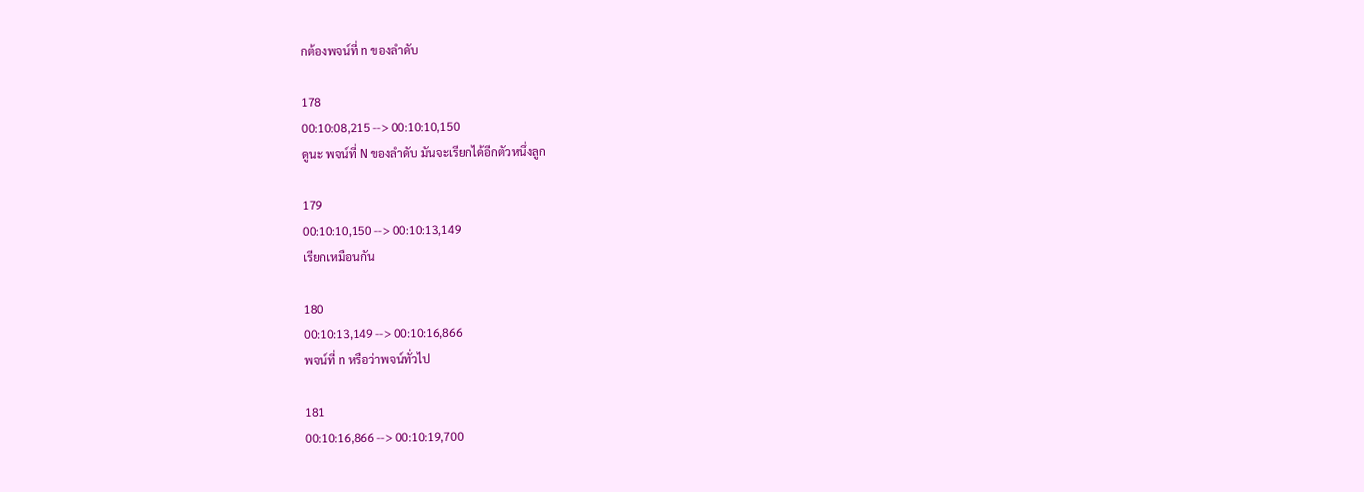กต้องพจน์ที่ n ของลำดับ

178
00:10:08,215 --> 00:10:10,150
ดูนะ พจน์ที่ N ของลำดับ มันจะเรียกได้อีกตัวหนึ่งลูก

179
00:10:10,150 --> 00:10:13,149
เรียกเหมือนกัน

180
00:10:13,149 --> 00:10:16,866
พจน์ที่ n หรือว่าพจน์ทั่วไป

181
00:10:16,866 --> 00:10:19,700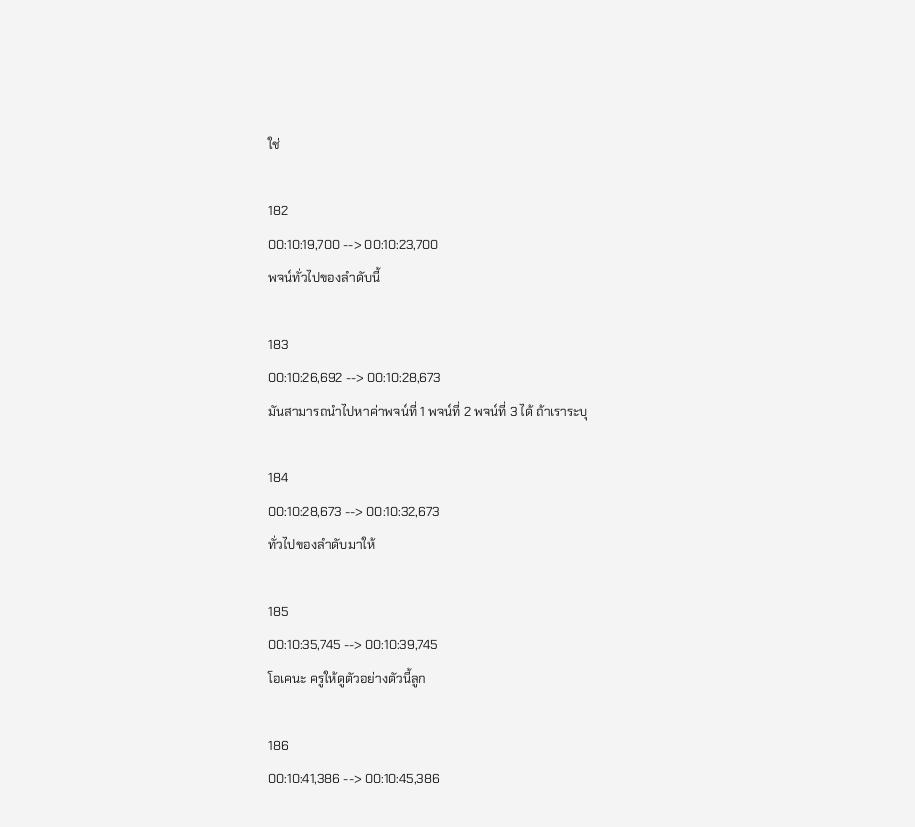ใช่

182
00:10:19,700 --> 00:10:23,700
พจน์ทั่วไปของลำดับนี้

183
00:10:26,692 --> 00:10:28,673
มันสามารถนำไปหาค่าพจน์ที่ 1 พจน์ที่ 2 พจน์ที่ 3 ได้ ถ้าเราระบุ

184
00:10:28,673 --> 00:10:32,673
ทั่วไปของลำดับมาให้

185
00:10:35,745 --> 00:10:39,745
โอเคนะ ครูให้ดูตัวอย่างตัวนี้ลูก

186
00:10:41,386 --> 00:10:45,386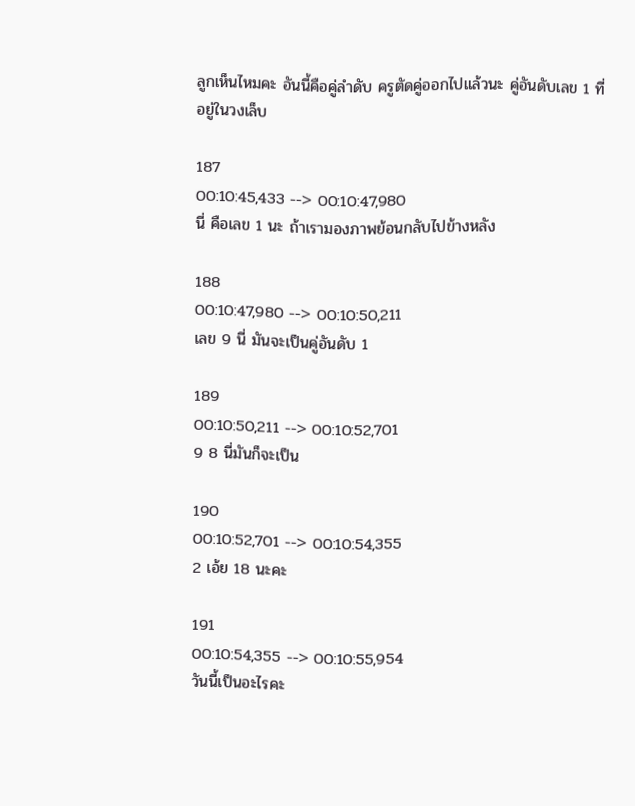ลูกเห็นไหมคะ อันนี้คือคู่ลำดับ ครูตัดคู่ออกไปแล้วนะ คู่อันดับเลข 1 ที่อยู่ในวงเล็บ

187
00:10:45,433 --> 00:10:47,980
นี่ คือเลข 1 นะ ถ้าเรามองภาพย้อนกลับไปข้างหลัง

188
00:10:47,980 --> 00:10:50,211
เลข 9 นี่ มันจะเป็นคู่อันดับ 1

189
00:10:50,211 --> 00:10:52,701
9 8 นี่มันก็จะเป็น

190
00:10:52,701 --> 00:10:54,355
2 เอ้ย 18 นะคะ

191
00:10:54,355 --> 00:10:55,954
วันนี้เป็นอะไรคะ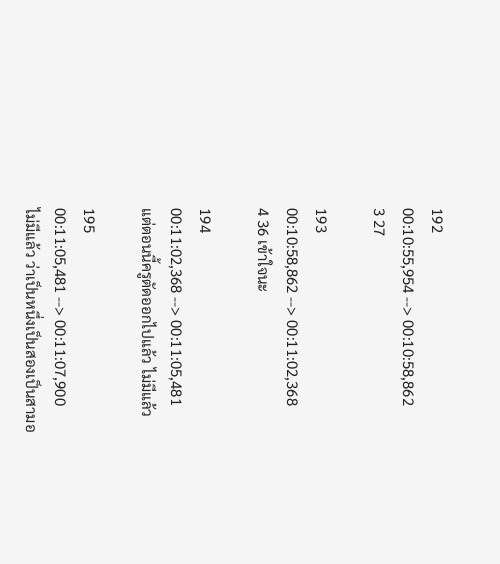192
00:10:55,954 --> 00:10:58,862
3 27

193
00:10:58,862 --> 00:11:02,368
4 36 เข้าใจนะ

194
00:11:02,368 --> 00:11:05,481
แต่ตอนนี้ครูตัดออกไปแล้ว ไม่มีแล้ว

195
00:11:05,481 --> 00:11:07,900
ไม่มีแล้ว ว่าเป็นหนึ่งเป็นสองเป็นสามอ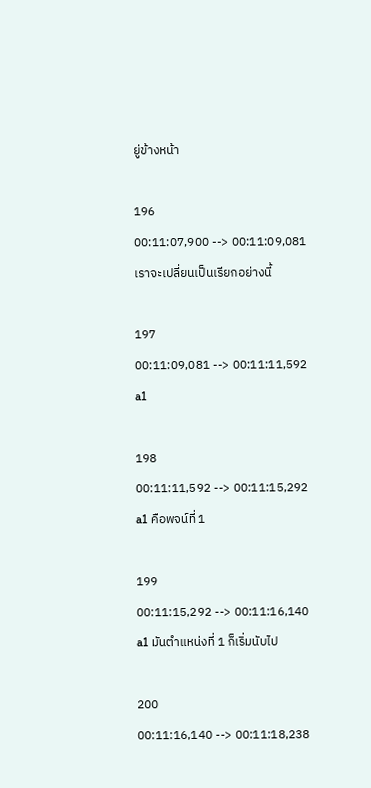ยู่ข้างหน้า

196
00:11:07,900 --> 00:11:09,081
เราจะเปลี่ยนเป็นเรียกอย่างนี้

197
00:11:09,081 --> 00:11:11,592
a1

198
00:11:11,592 --> 00:11:15,292
a1 คือพจน์ที่ 1

199
00:11:15,292 --> 00:11:16,140
a1 มันตำแหน่งที่ 1 ก็เริ่มนับไป

200
00:11:16,140 --> 00:11:18,238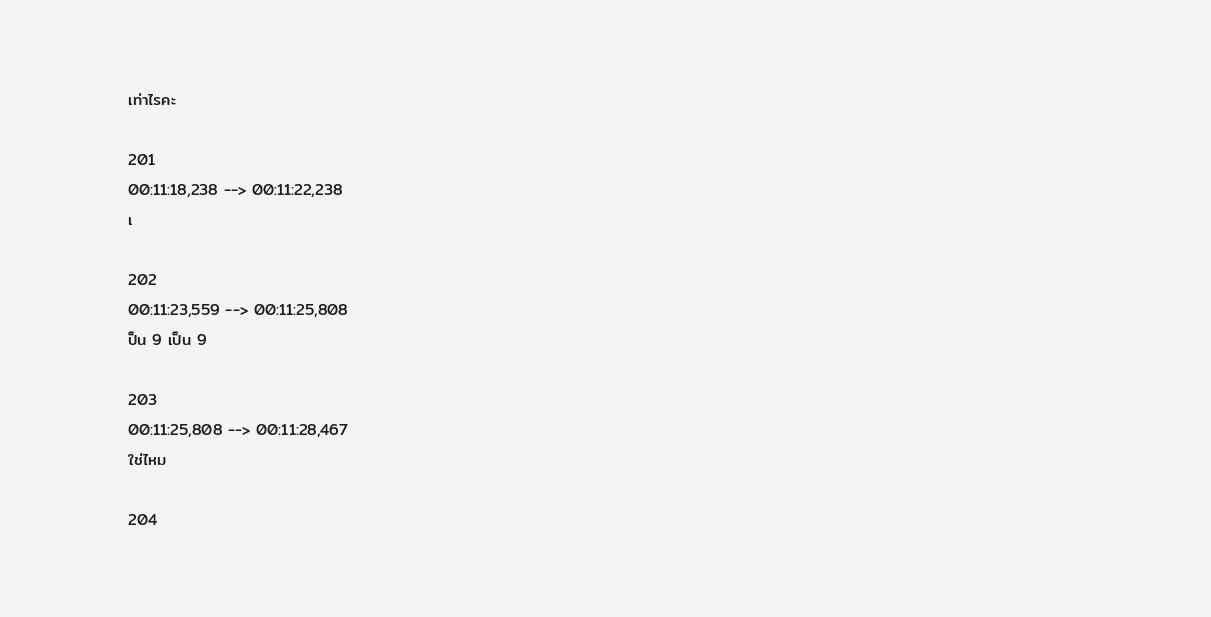เท่าไรคะ

201
00:11:18,238 --> 00:11:22,238
เ

202
00:11:23,559 --> 00:11:25,808
ป็น 9 เป็น 9

203
00:11:25,808 --> 00:11:28,467
ใช่ไหม

204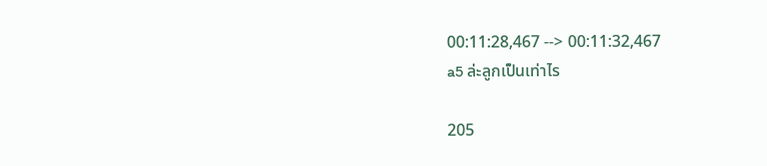00:11:28,467 --> 00:11:32,467
a5 ล่ะลูกเป็นเท่าไร

205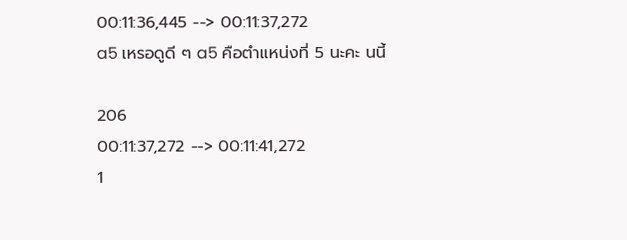00:11:36,445 --> 00:11:37,272
a5 เหรอดูดี ๆ a5 คือตำแหน่งที่ 5 นะคะ นนี้

206
00:11:37,272 --> 00:11:41,272
1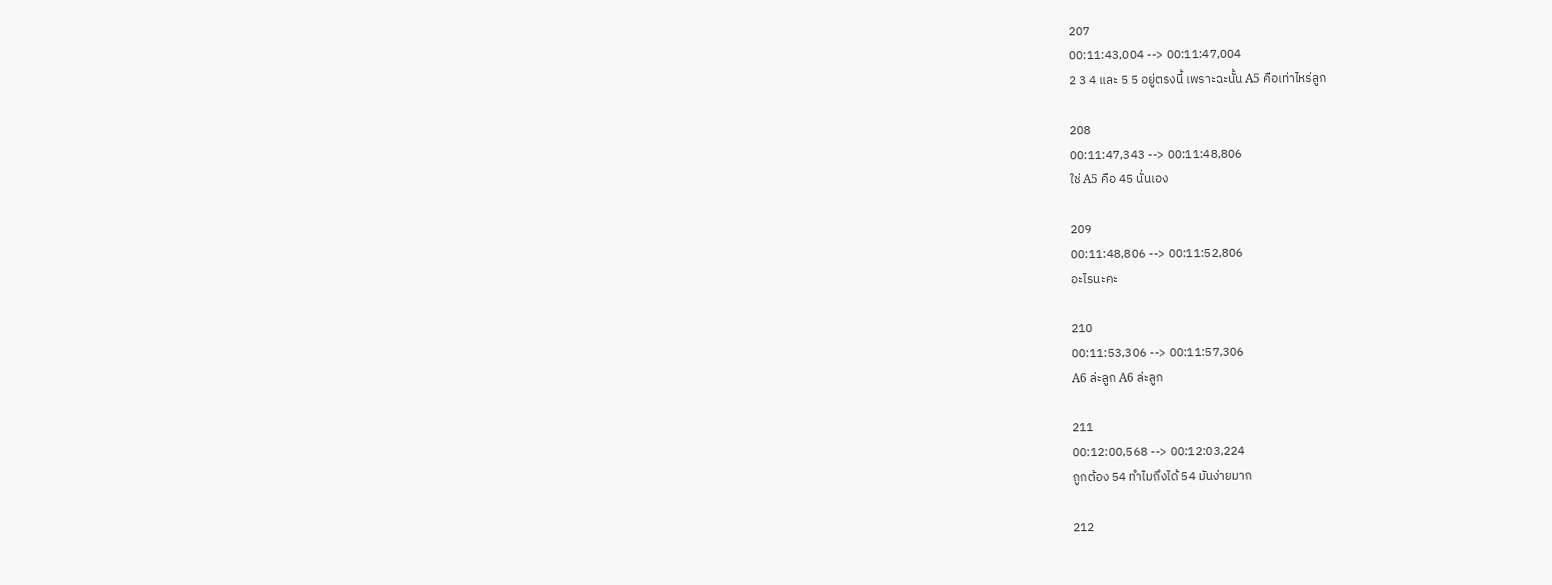207
00:11:43,004 --> 00:11:47,004
2 3 4 และ 5 5 อยู่ตรงนี้ เพราะฉะนั้น A5 คือเท่าไหร่ลูก

208
00:11:47,343 --> 00:11:48,806
ใช่ A5 คือ 45 นั่นเอง

209
00:11:48,806 --> 00:11:52,806
อะไรนะคะ

210
00:11:53,306 --> 00:11:57,306
A6 ล่ะลูก A6 ล่ะลูก

211
00:12:00,568 --> 00:12:03,224
ถูกต้อง 54 ทำไมถึงได้ 54 มันง่ายมาก

212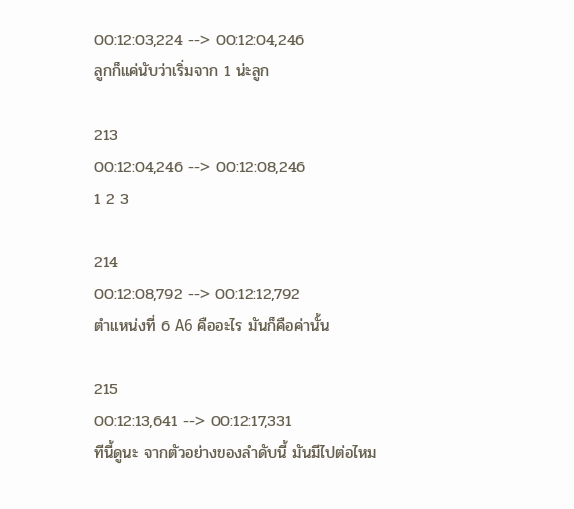00:12:03,224 --> 00:12:04,246
ลูกก็แค่นับว่าเริ่มจาก 1 น่ะลูก

213
00:12:04,246 --> 00:12:08,246
1 2 3

214
00:12:08,792 --> 00:12:12,792
ตำแหน่งที่ 6 A6 คืออะไร มันก็คือค่านั้น

215
00:12:13,641 --> 00:12:17,331
ทีนี้ดูนะ จากตัวอย่างของลำดับนี้ มันมีไปต่อไหม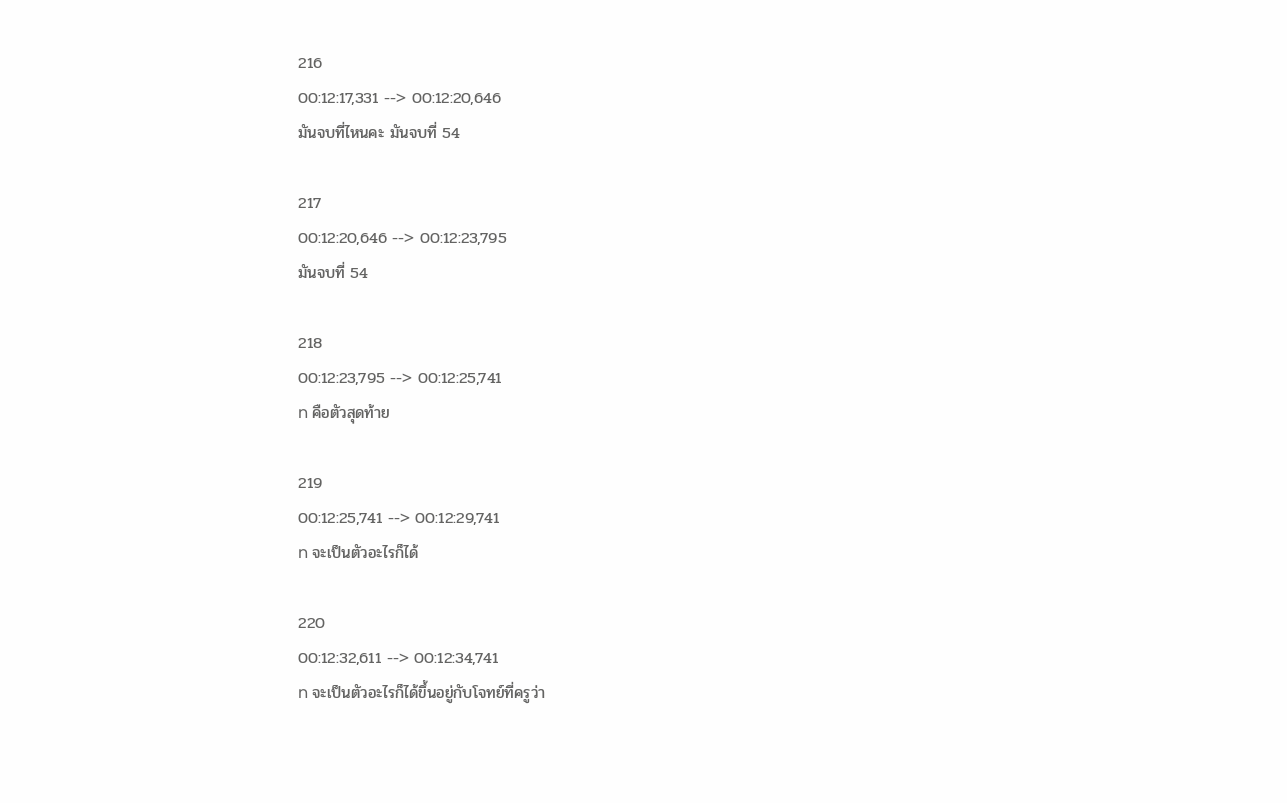216
00:12:17,331 --> 00:12:20,646
มันจบที่ไหนคะ มันจบที่ 54

217
00:12:20,646 --> 00:12:23,795
มันจบที่ 54

218
00:12:23,795 --> 00:12:25,741
n คือตัวสุดท้าย

219
00:12:25,741 --> 00:12:29,741
n จะเป็นตัวอะไรก็ได้

220
00:12:32,611 --> 00:12:34,741
n จะเป็นตัวอะไรก็ได้ขึ้นอยู่กับโจทย์ที่ครูว่า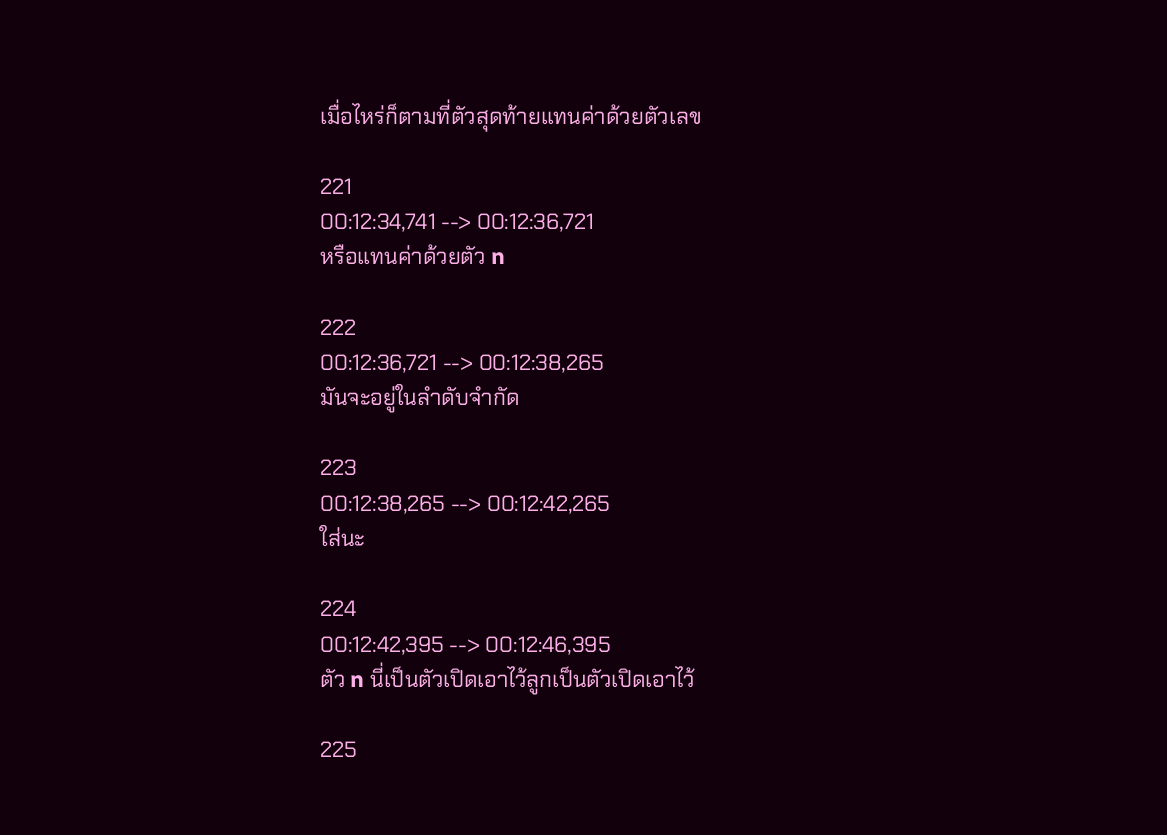เมื่อไหร่ก็ตามที่ตัวสุดท้ายแทนค่าด้วยตัวเลข

221
00:12:34,741 --> 00:12:36,721
หรือแทนค่าด้วยตัว n

222
00:12:36,721 --> 00:12:38,265
มันจะอยู่ในลำดับจำกัด

223
00:12:38,265 --> 00:12:42,265
ใส่นะ

224
00:12:42,395 --> 00:12:46,395
ตัว n นี่เป็นตัวเปิดเอาไว้ลูกเป็นตัวเปิดเอาไว้

225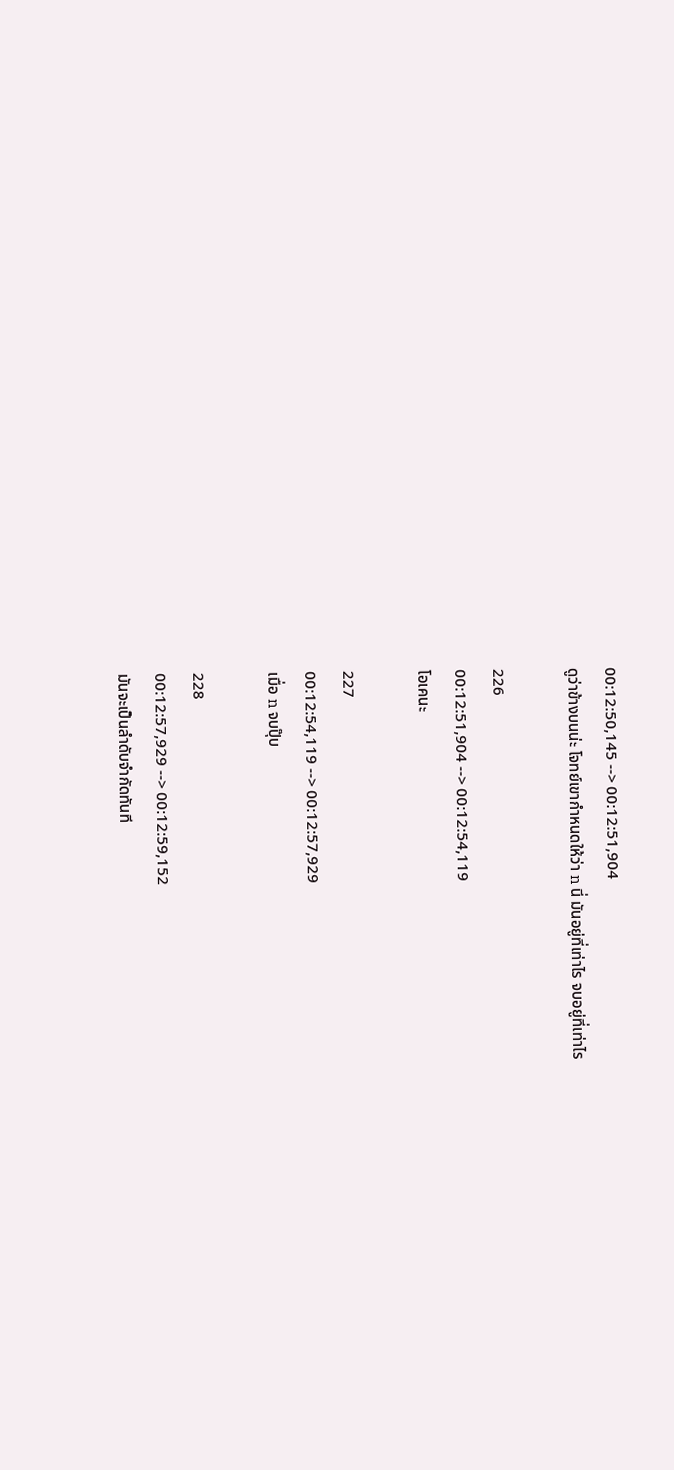00:12:50,145 --> 00:12:51,904
ดูว่าข้างบนน่ะ โจทย์เขากำหนดให้ว่า n นี่ มันอยู่ที่เท่าไร จบอยู่ที่เท่าไร

226
00:12:51,904 --> 00:12:54,119
โอเคนะ

227
00:12:54,119 --> 00:12:57,929
เมื่อ n จบปุ๊บ

228
00:12:57,929 --> 00:12:59,152
มันจะเป็นลำดับจำกัดทันที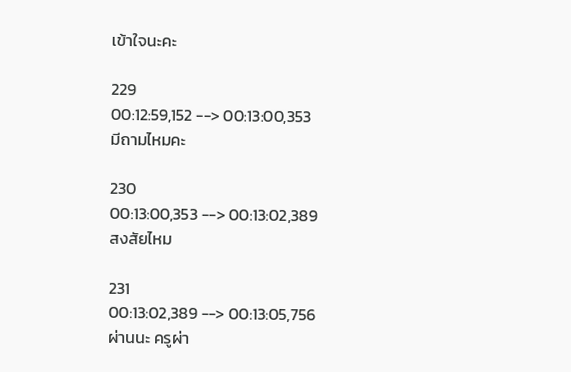เข้าใจนะคะ

229
00:12:59,152 --> 00:13:00,353
มีถามไหมคะ

230
00:13:00,353 --> 00:13:02,389
สงสัยไหม

231
00:13:02,389 --> 00:13:05,756
ผ่านนะ ครูผ่า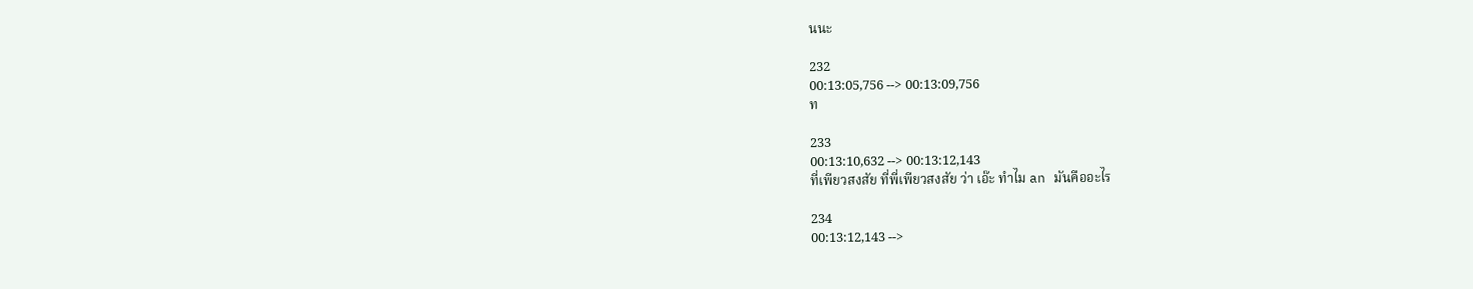นนะ

232
00:13:05,756 --> 00:13:09,756
ท

233
00:13:10,632 --> 00:13:12,143
ที่เพียวสงสัย ที่พี่เพียวสงสัย ว่า เอ๊ะ ทำไม an มันคืออะไร

234
00:13:12,143 -->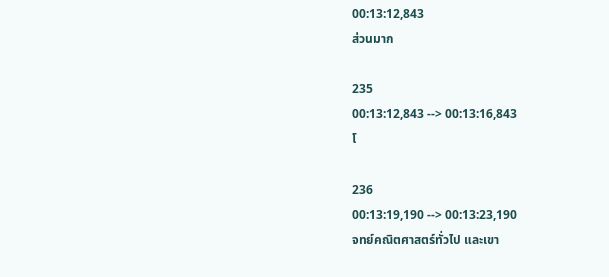00:13:12,843
ส่วนมาก

235
00:13:12,843 --> 00:13:16,843
โ

236
00:13:19,190 --> 00:13:23,190
จทย์คณิตศาสตร์ทั่วไป และเขา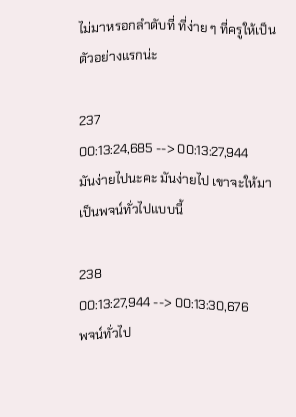ไม่มาหรอกลำดับที่ ที่ง่าย ๆ ที่ครูให้เป็นตัวอย่างแรกน่ะ

237
00:13:24,685 --> 00:13:27,944
มันง่ายไปนะคะ มันง่ายไป เขาจะให้มาเป็นพจน์ทั่วไปแบบนี้

238
00:13:27,944 --> 00:13:30,676
พจน์ทั่วไป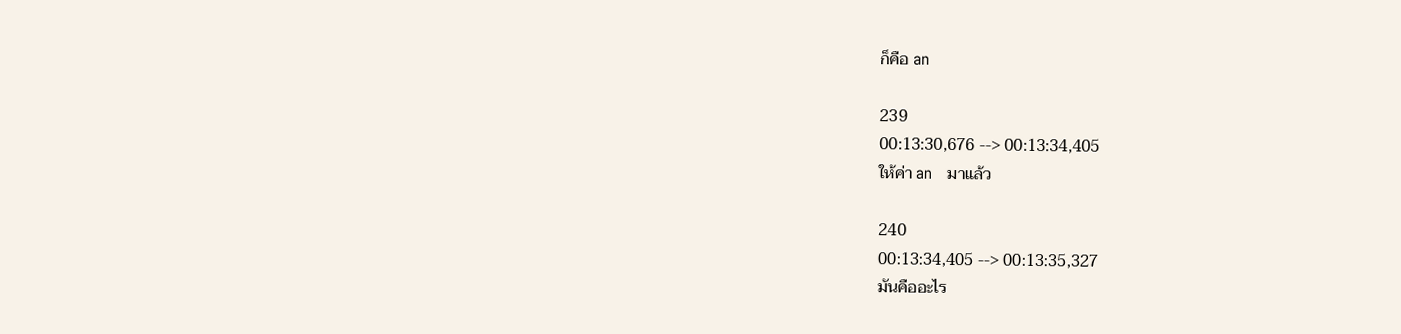ก็คือ an

239
00:13:30,676 --> 00:13:34,405
ให้ค่า an   มาแล้ว

240
00:13:34,405 --> 00:13:35,327
มันคืออะไร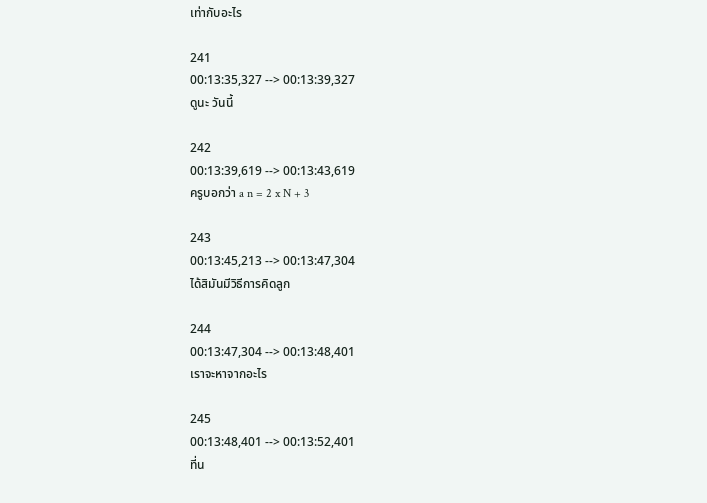เท่ากับอะไร

241
00:13:35,327 --> 00:13:39,327
ดูนะ วันนี้

242
00:13:39,619 --> 00:13:43,619
ครูบอกว่า a n = 2 x N + 3

243
00:13:45,213 --> 00:13:47,304
ได้สิมันมีวิธีการคิดลูก

244
00:13:47,304 --> 00:13:48,401
เราจะหาจากอะไร

245
00:13:48,401 --> 00:13:52,401
ที่น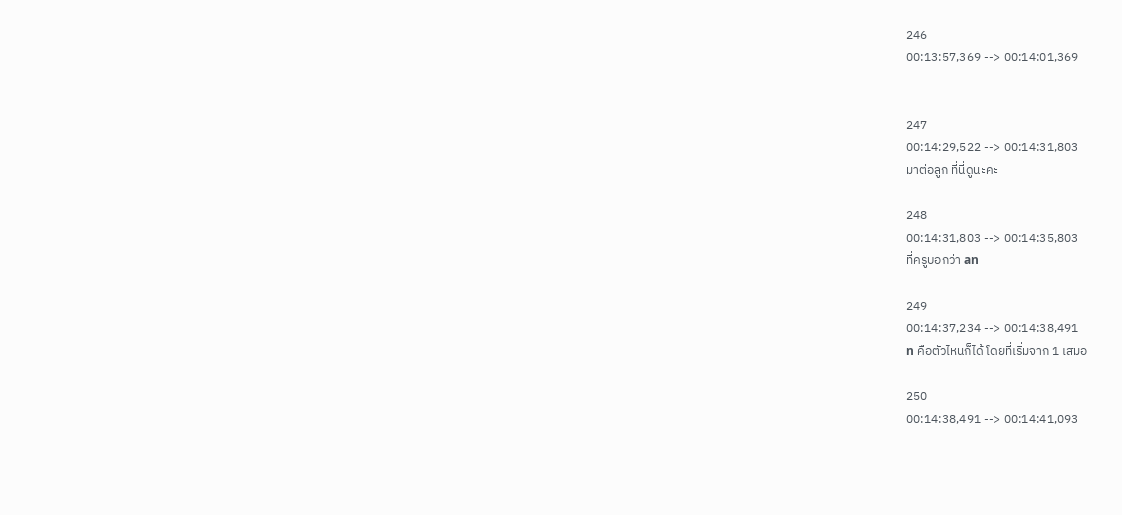246
00:13:57,369 --> 00:14:01,369


247
00:14:29,522 --> 00:14:31,803
มาต่อลูก ที่นี่ดูนะคะ

248
00:14:31,803 --> 00:14:35,803
ที่ครูบอกว่า an

249
00:14:37,234 --> 00:14:38,491
n คือตัวไหนก็ได้ โดยที่เริ่มจาก 1 เสมอ

250
00:14:38,491 --> 00:14:41,093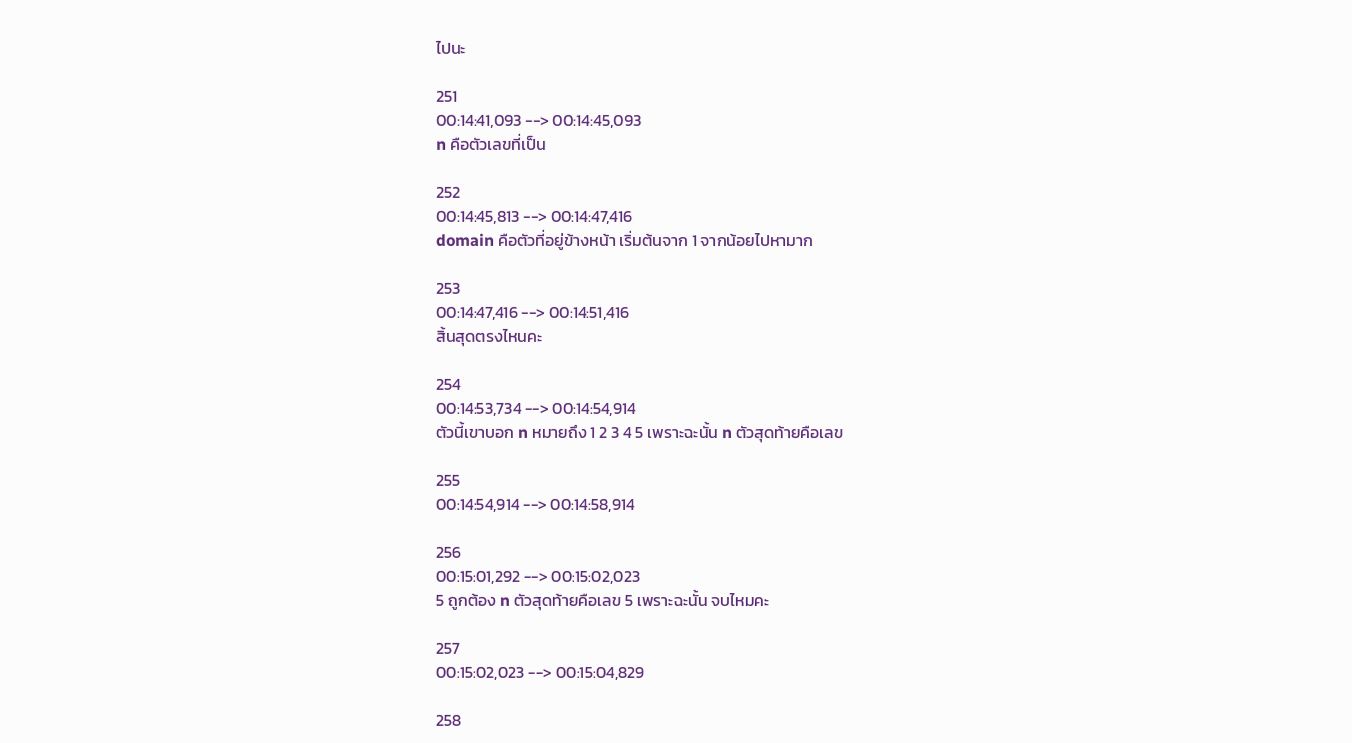ไปนะ

251
00:14:41,093 --> 00:14:45,093
n คือตัวเลขที่เป็น

252
00:14:45,813 --> 00:14:47,416
domain คือตัวที่อยู่ข้างหน้า เริ่มต้นจาก 1 จากน้อยไปหามาก

253
00:14:47,416 --> 00:14:51,416
สิ้นสุดตรงไหนคะ

254
00:14:53,734 --> 00:14:54,914
ตัวนี้เขาบอก n หมายถึง 1 2 3 4 5 เพราะฉะนั้น n ตัวสุดท้ายคือเลข

255
00:14:54,914 --> 00:14:58,914

256
00:15:01,292 --> 00:15:02,023
5 ถูกต้อง n ตัวสุดท้ายคือเลข 5 เพราะฉะนั้น จบไหมคะ

257
00:15:02,023 --> 00:15:04,829

258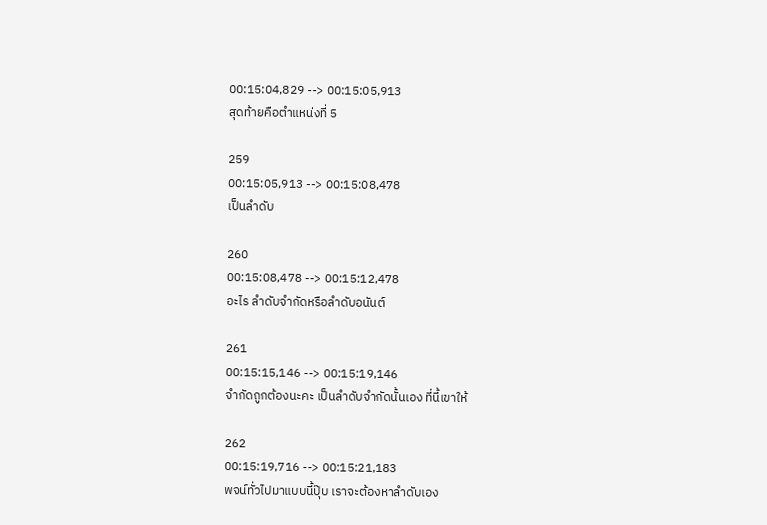00:15:04,829 --> 00:15:05,913
สุดท้ายคือตำแหน่งที่ 5

259
00:15:05,913 --> 00:15:08,478
เป็นลำดับ

260
00:15:08,478 --> 00:15:12,478
อะไร ลำดับจำกัดหรือลำดับอนันต์

261
00:15:15,146 --> 00:15:19,146
จำกัดถูกต้องนะคะ เป็นลำดับจำกัดนั้นเอง ที่นี้เขาให้

262
00:15:19,716 --> 00:15:21,183
พจน์ทั่วไปมาแบบนี้ปุ๊บ เราจะต้องหาลำดับเอง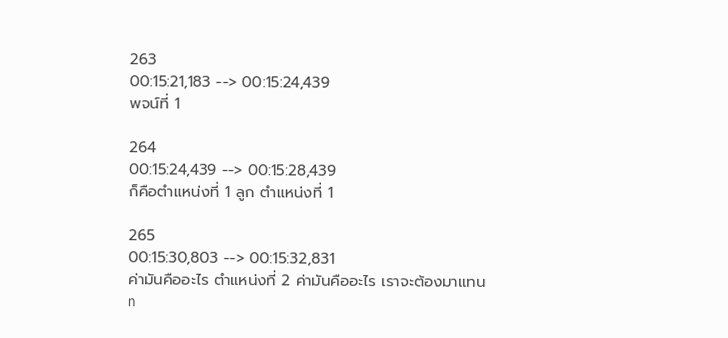263
00:15:21,183 --> 00:15:24,439
พจน์ที่ 1

264
00:15:24,439 --> 00:15:28,439
ก็คือตำแหน่งที่ 1 ลูก ตำแหน่งที่ 1

265
00:15:30,803 --> 00:15:32,831
ค่ามันคืออะไร ตำแหน่งที่ 2 ค่ามันคืออะไร เราจะต้องมาแทน n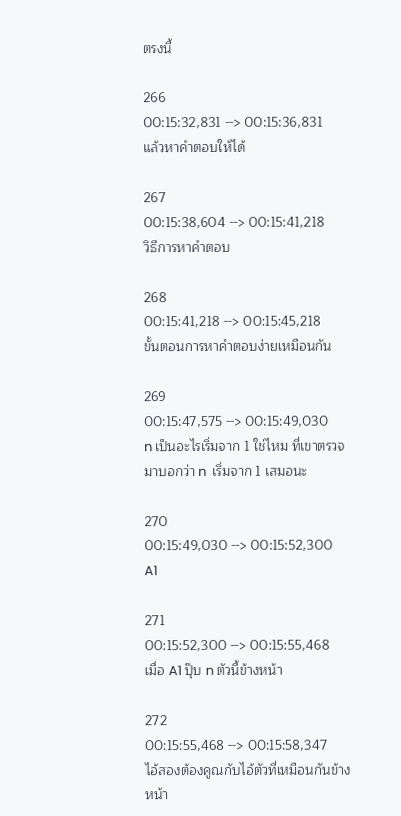ตรงนี้

266
00:15:32,831 --> 00:15:36,831
แล้วหาคำตอบให้ได้

267
00:15:38,604 --> 00:15:41,218
วิธีการหาคำตอบ

268
00:15:41,218 --> 00:15:45,218
ขั้นตอนการหาคำตอบง่ายเหมือนกัน

269
00:15:47,575 --> 00:15:49,030
n เป็นอะไรเริ่มจาก 1 ใช่ไหม ที่เขาตรวจมาบอกว่า n  เริ่มจาก 1 เสมอนะ

270
00:15:49,030 --> 00:15:52,300
A1

271
00:15:52,300 --> 00:15:55,468
เมื่อ A1 ปุ๊บ n ตัวนี้ข้างหน้า

272
00:15:55,468 --> 00:15:58,347
ไอ้สองต้องคูณกับไอ้ตัวที่เหมือนกันข้างหน้า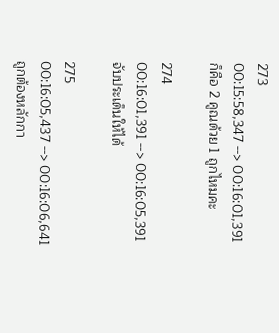273
00:15:58,347 --> 00:16:01,391
ก็คือ 2 คูณด้วย 1 ถูกไหมคะ

274
00:16:01,391 --> 00:16:05,391
จับประเด็นให้ได้

275
00:16:05,437 --> 00:16:06,641
ถูกต้องหลักกา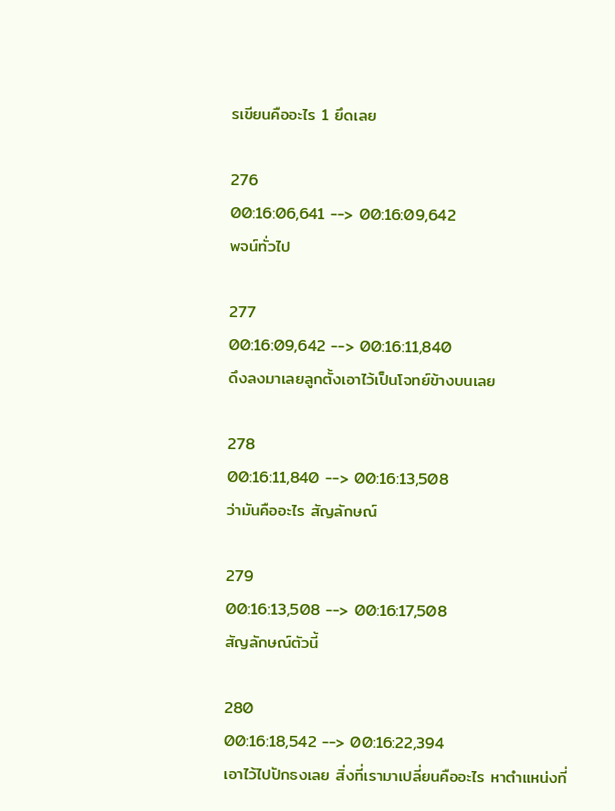รเขียนคืออะไร 1 ยึดเลย

276
00:16:06,641 --> 00:16:09,642
พจน์ทั่วไป

277
00:16:09,642 --> 00:16:11,840
ดึงลงมาเลยลูกตั้งเอาไว้เป็นโจทย์ข้างบนเลย

278
00:16:11,840 --> 00:16:13,508
ว่ามันคืออะไร สัญลักษณ์

279
00:16:13,508 --> 00:16:17,508
สัญลักษณ์ตัวนี้

280
00:16:18,542 --> 00:16:22,394
เอาไว้ไปปักธงเลย สิ่งที่เรามาเปลี่ยนคืออะไร หาตำแหน่งที่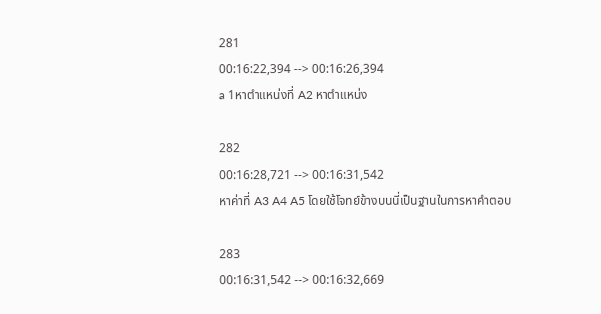281
00:16:22,394 --> 00:16:26,394
a 1หาตำแหน่งที่ A2 หาตำแหน่ง

282
00:16:28,721 --> 00:16:31,542
หาค่าที่ A3 A4 A5 โดยใช้โจทย์ข้างบนนี่เป็นฐานในการหาคำตอบ

283
00:16:31,542 --> 00:16:32,669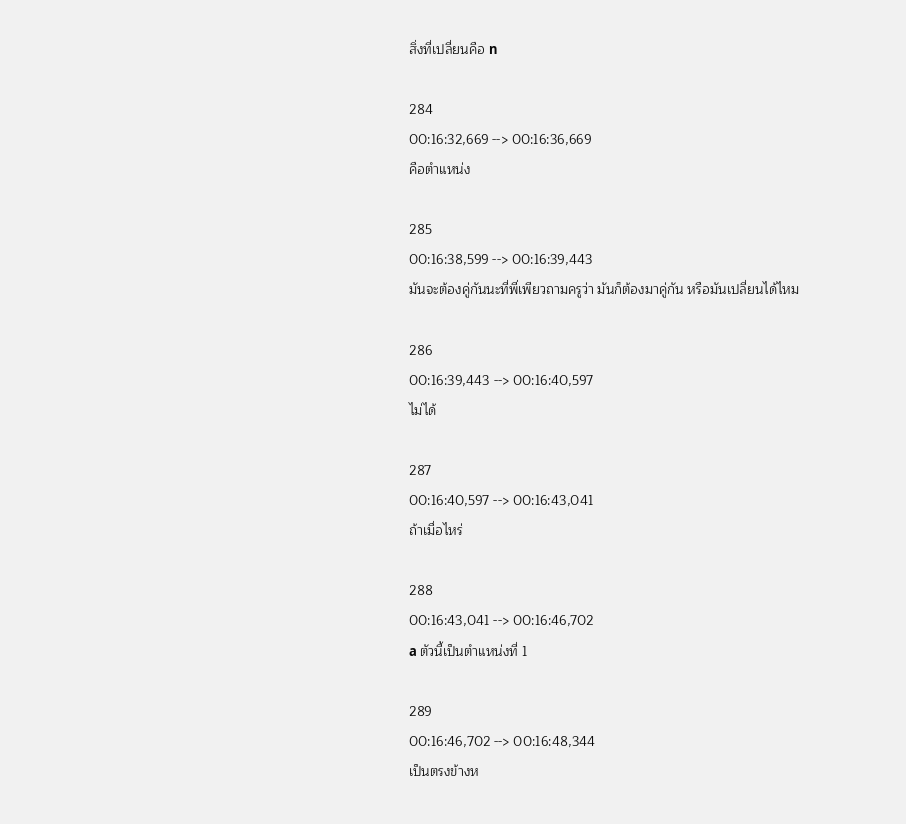สิ่งที่เปลี่ยนคือ n

284
00:16:32,669 --> 00:16:36,669
คือตำแหน่ง

285
00:16:38,599 --> 00:16:39,443
มันจะต้องคู่กันนะที่พี่เพียวถามครูว่า มันก็ต้องมาคู่กัน หรือมันเปลี่ยนได้ไหม

286
00:16:39,443 --> 00:16:40,597
ไม่ได้

287
00:16:40,597 --> 00:16:43,041
ถ้าเมื่อไหร่

288
00:16:43,041 --> 00:16:46,702
a ตัวนี้เป็นตำแหน่งที่ 1

289
00:16:46,702 --> 00:16:48,344
เป็นตรงข้างห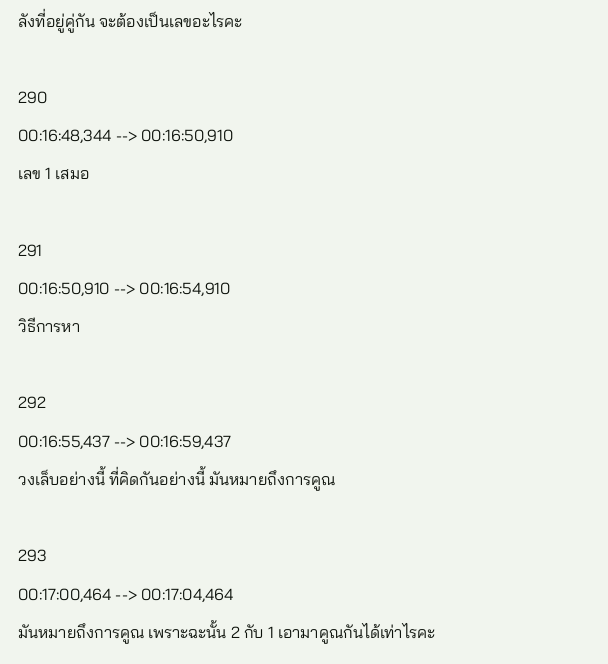ลังที่อยู่คู่กัน จะต้องเป็นเลขอะไรคะ

290
00:16:48,344 --> 00:16:50,910
เลข 1 เสมอ

291
00:16:50,910 --> 00:16:54,910
วิธีการหา

292
00:16:55,437 --> 00:16:59,437
วงเล็บอย่างนี้ ที่คิดกันอย่างนี้ มันหมายถึงการคูณ

293
00:17:00,464 --> 00:17:04,464
มันหมายถึงการคูณ เพราะฉะนั้น 2 กับ 1 เอามาคูณกันได้เท่าไรคะ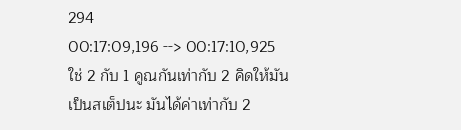294
00:17:09,196 --> 00:17:10,925
ใช่ 2 กับ 1 คูณกันเท่ากับ 2 คิดให้มันเป็นสเต็ปนะ มันได้ค่าเท่ากับ 2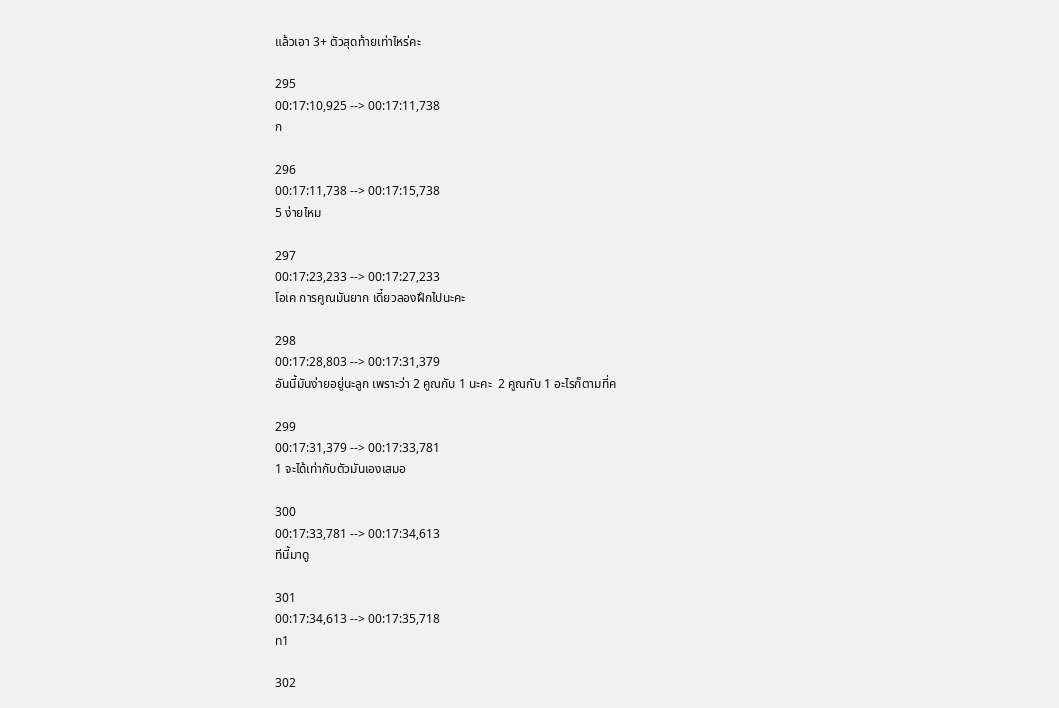แล้วเอา 3+ ตัวสุดท้ายเท่าไหร่คะ

295
00:17:10,925 --> 00:17:11,738
ก

296
00:17:11,738 --> 00:17:15,738
5 ง่ายไหม

297
00:17:23,233 --> 00:17:27,233
โอเค การคูณมันยาก เดี๋ยวลองฝึกไปนะคะ

298
00:17:28,803 --> 00:17:31,379
อันนี้มันง่ายอยู่นะลูก เพราะว่า 2 คูณกับ 1 นะคะ  2 คูณกับ 1 อะไรก็ตามที่ค

299
00:17:31,379 --> 00:17:33,781
1 จะได้เท่ากับตัวมันเองเสมอ

300
00:17:33,781 --> 00:17:34,613
ทีนี้มาดู

301
00:17:34,613 --> 00:17:35,718
n1

302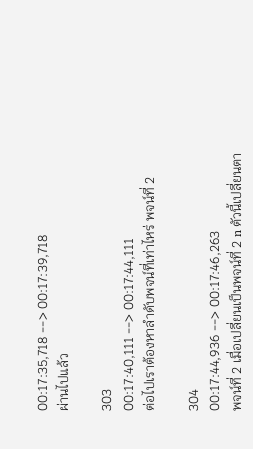00:17:35,718 --> 00:17:39,718
ผ่านไปแล้ว

303
00:17:40,111 --> 00:17:44,111
ต่อไปเราต้องหาลำดับพจน์ที่เท่าไหร่ พจน์ที่ 2

304
00:17:44,936 --> 00:17:46,263
พจน์ที่ 2 เมื่อเปลี่ยนเป็นพจน์ที่ 2 n ตัวนี้เปลี่ยนตา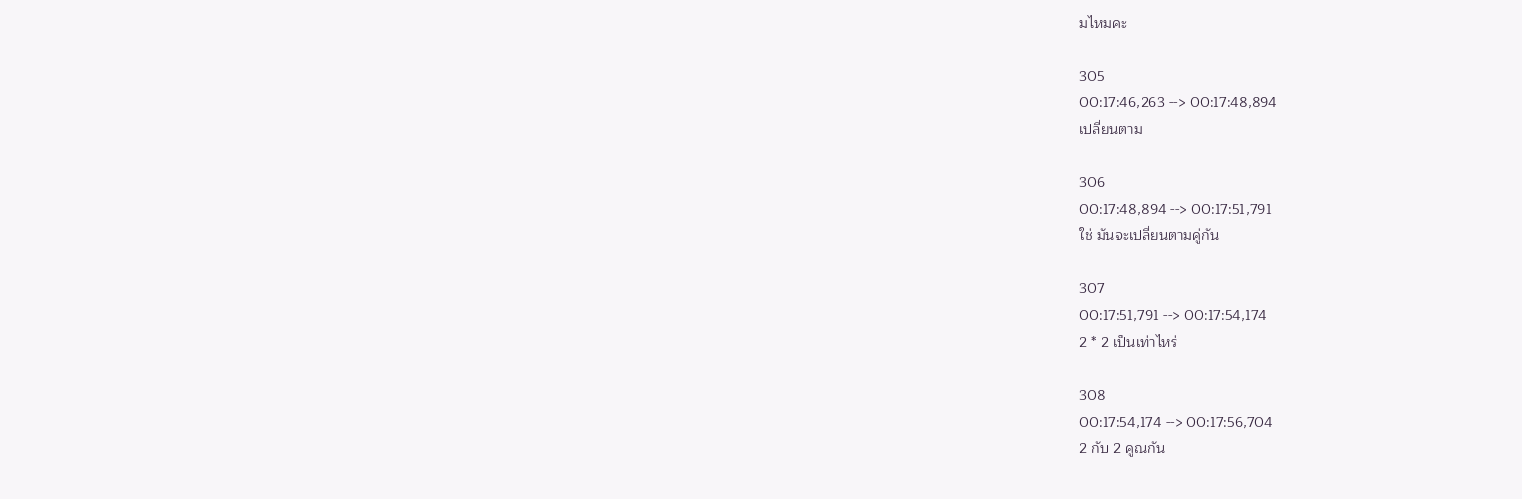มไหมคะ

305
00:17:46,263 --> 00:17:48,894
เปลี่ยนตาม

306
00:17:48,894 --> 00:17:51,791
ใช่ มันจะเปลี่ยนตามคู่กัน

307
00:17:51,791 --> 00:17:54,174
2 * 2 เป็นเท่าไหร่

308
00:17:54,174 --> 00:17:56,704
2 กับ 2 คูณกัน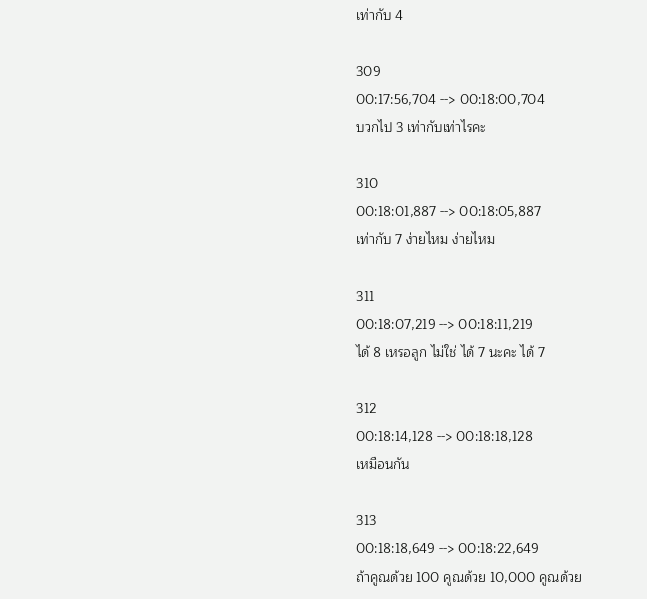เท่ากับ 4

309
00:17:56,704 --> 00:18:00,704
บวกไป 3 เท่ากับเท่าไรคะ

310
00:18:01,887 --> 00:18:05,887
เท่ากับ 7 ง่ายไหม ง่ายไหม

311
00:18:07,219 --> 00:18:11,219
ได้ 8 เหรอลูก ไม่ใช่ ได้ 7 นะคะ ได้ 7

312
00:18:14,128 --> 00:18:18,128
เหมือนกัน

313
00:18:18,649 --> 00:18:22,649
ถ้าคูณด้วย 100 คูณด้วย 10,000 คูณด้วย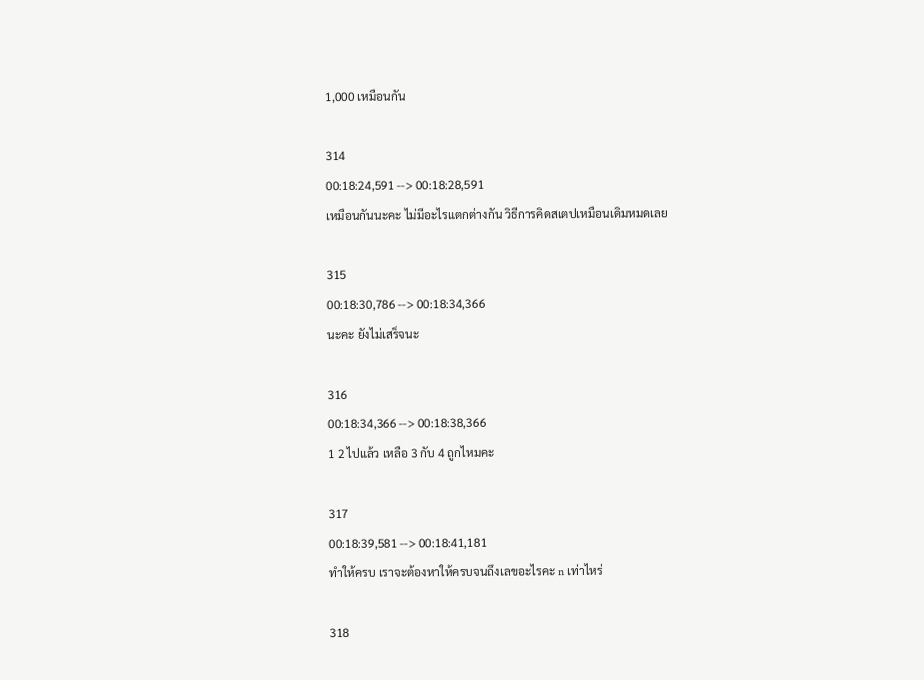1,000 เหมือนกัน

314
00:18:24,591 --> 00:18:28,591
เหมือนกันนะคะ ไม่มีอะไรแตกต่างกัน วิธีการคิดสเตปเหมือนเดิมหมดเลย

315
00:18:30,786 --> 00:18:34,366
นะคะ ยังไม่เสร็จนะ

316
00:18:34,366 --> 00:18:38,366
1 2 ไปแล้ว เหลือ 3 กับ 4 ถูกไหมคะ

317
00:18:39,581 --> 00:18:41,181
ทำให้ครบ เราจะต้องหาให้ครบจนถึงเลขอะไรคะ n เท่าไหร่

318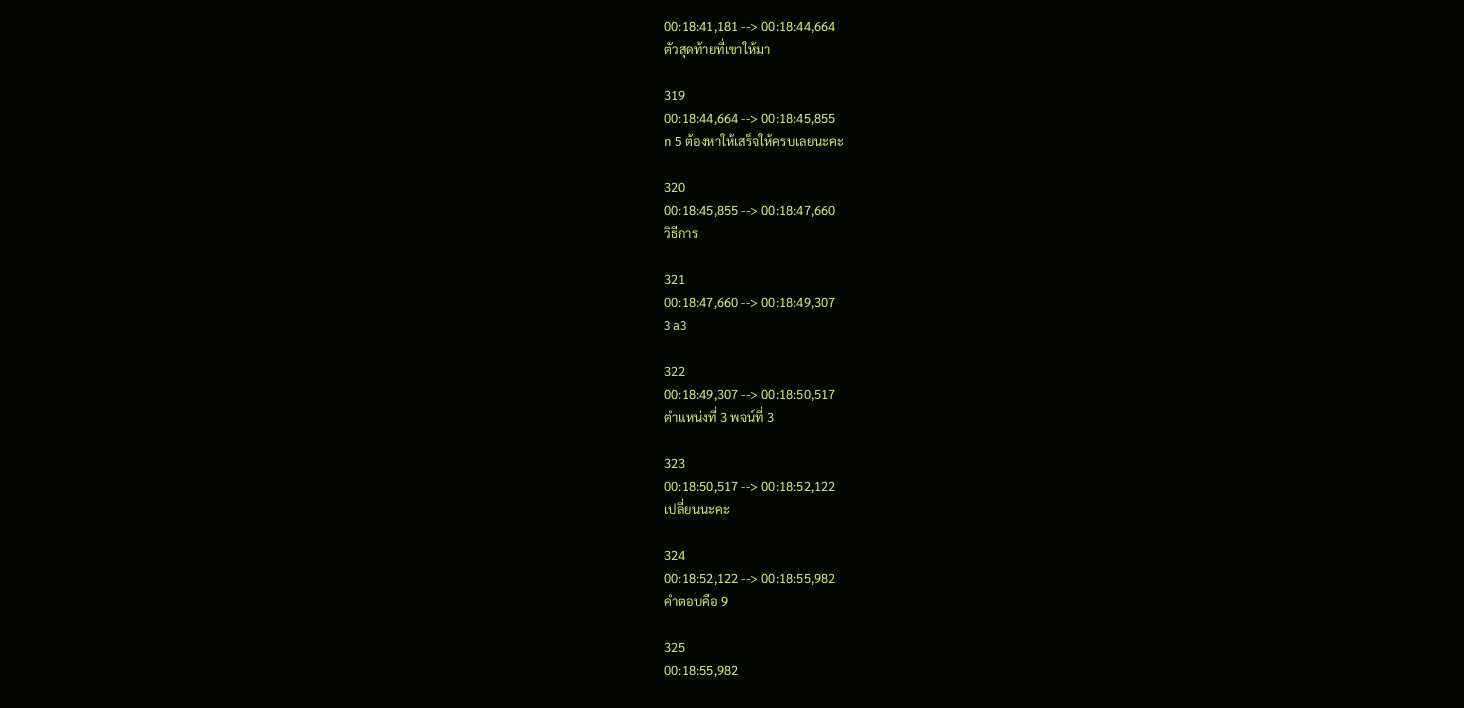00:18:41,181 --> 00:18:44,664
ตัวสุดท้ายที่เขาให้มา

319
00:18:44,664 --> 00:18:45,855
n 5 ต้องหาให้เสร็จให้ครบเลยนะคะ

320
00:18:45,855 --> 00:18:47,660
วิธีการ

321
00:18:47,660 --> 00:18:49,307
3 a3

322
00:18:49,307 --> 00:18:50,517
ตำแหน่งที่ 3 พจน์ที่ 3

323
00:18:50,517 --> 00:18:52,122
เปลี่ยนนะคะ

324
00:18:52,122 --> 00:18:55,982
คำตอบคือ 9

325
00:18:55,982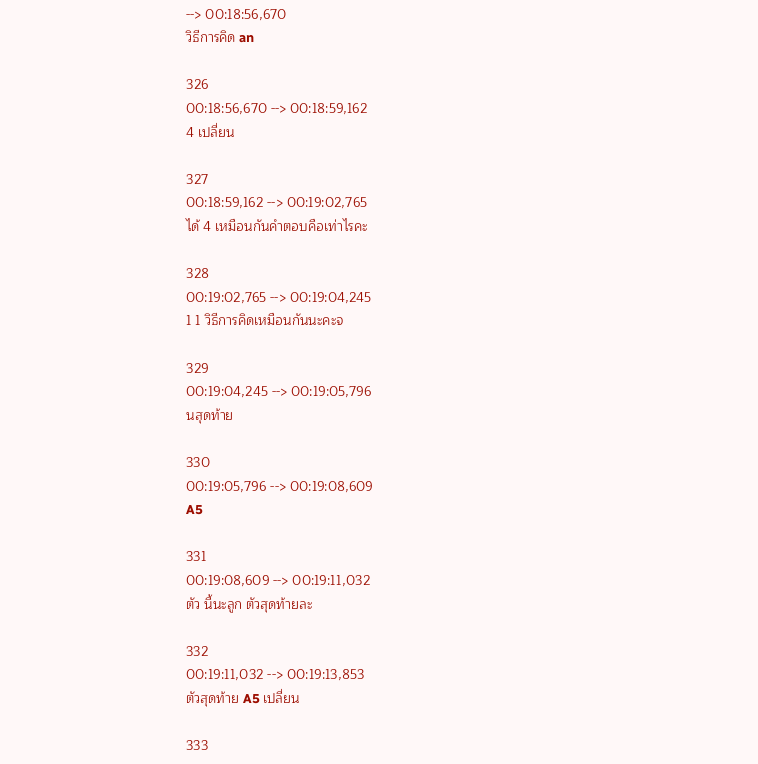--> 00:18:56,670
วิธีการคิด an

326
00:18:56,670 --> 00:18:59,162
4 เปลี่ยน

327
00:18:59,162 --> 00:19:02,765
ได้ 4 เหมือนกันคำตอบคือเท่าไรคะ

328
00:19:02,765 --> 00:19:04,245
1 1 วิธีการคิดเหมือนกันนะคะจ

329
00:19:04,245 --> 00:19:05,796
นสุดท้าย

330
00:19:05,796 --> 00:19:08,609
A5

331
00:19:08,609 --> 00:19:11,032
ตัว นี้นะลูก ตัวสุดท้ายละ

332
00:19:11,032 --> 00:19:13,853
ตัวสุดท้าย A5 เปลี่ยน

333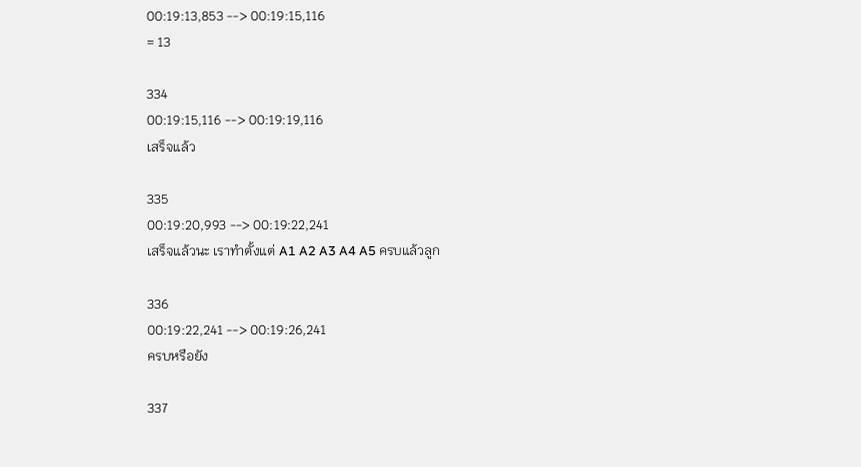00:19:13,853 --> 00:19:15,116
= 13

334
00:19:15,116 --> 00:19:19,116
เสร็จแล้ว

335
00:19:20,993 --> 00:19:22,241
เสร็จแล้วนะ เราทำตั้งแต่ A1 A2 A3 A4 A5 ครบแล้วลูก

336
00:19:22,241 --> 00:19:26,241
ครบหรือยัง

337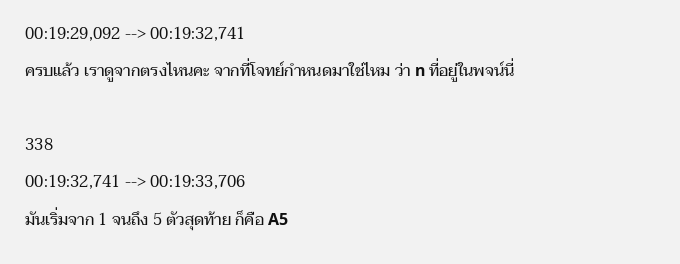00:19:29,092 --> 00:19:32,741
ครบแล้ว เราดูจากตรงไหนคะ จากที่โจทย์กำหนดมาใช่ไหม ว่า n ที่อยู่ในพจน์นี่

338
00:19:32,741 --> 00:19:33,706
มันเริ่มจาก 1 จนถึง 5 ตัวสุดท้าย ก็คือ A5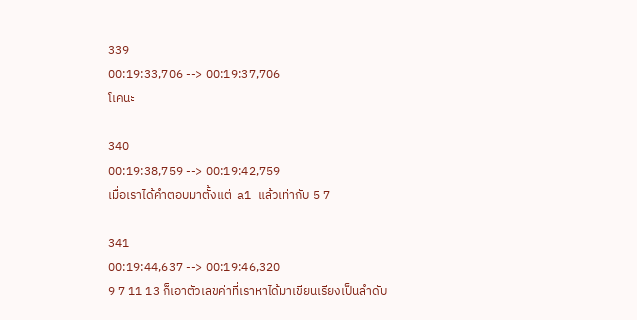339
00:19:33,706 --> 00:19:37,706
โเคนะ

340
00:19:38,759 --> 00:19:42,759
เมื่อเราได้คำตอบมาตั้งแต่  a1 แล้วเท่ากับ 5 7

341
00:19:44,637 --> 00:19:46,320
9 7 11 13 ก็เอาตัวเลขค่าที่เราหาได้มาเขียนเรียงเป็นลำดับ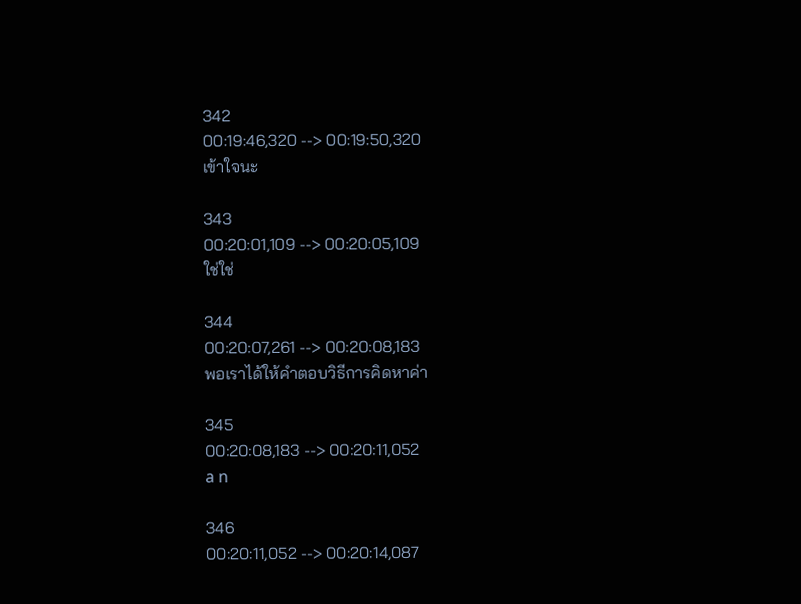342
00:19:46,320 --> 00:19:50,320
เข้าใจนะ

343
00:20:01,109 --> 00:20:05,109
ใช่ใช่

344
00:20:07,261 --> 00:20:08,183
พอเราได้ให้คำตอบวิธีการคิดหาค่า

345
00:20:08,183 --> 00:20:11,052
a n

346
00:20:11,052 --> 00:20:14,087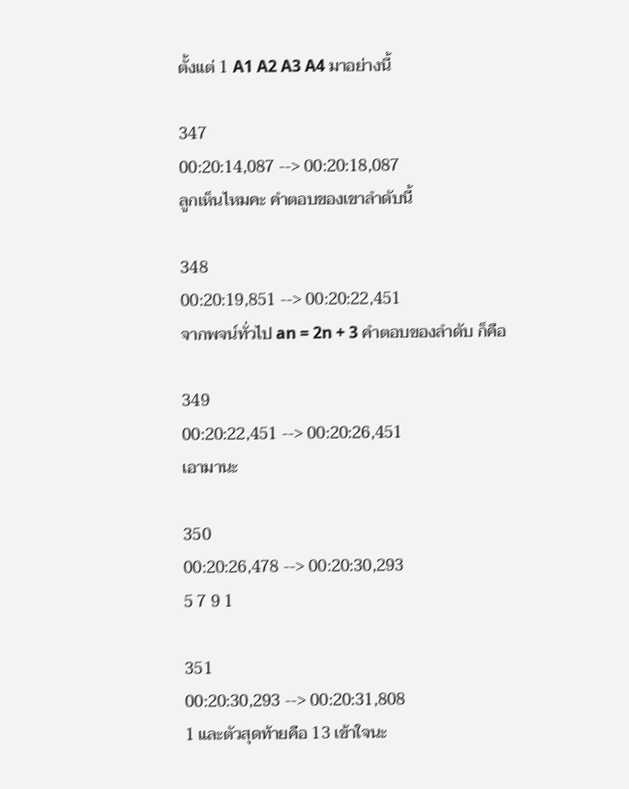ตั้งแต่ 1 A1 A2 A3 A4 มาอย่างนี้

347
00:20:14,087 --> 00:20:18,087
ลูกเห็นไหมคะ คำตอบของเขาลำดับนี้

348
00:20:19,851 --> 00:20:22,451
จากพจน์ทั่วไป an = 2n + 3 คำตอบของลำดับ ก็คือ

349
00:20:22,451 --> 00:20:26,451
เอามานะ

350
00:20:26,478 --> 00:20:30,293
5 7 9 1

351
00:20:30,293 --> 00:20:31,808
1 และตัวสุดท้ายคือ 13 เข้าใจนะ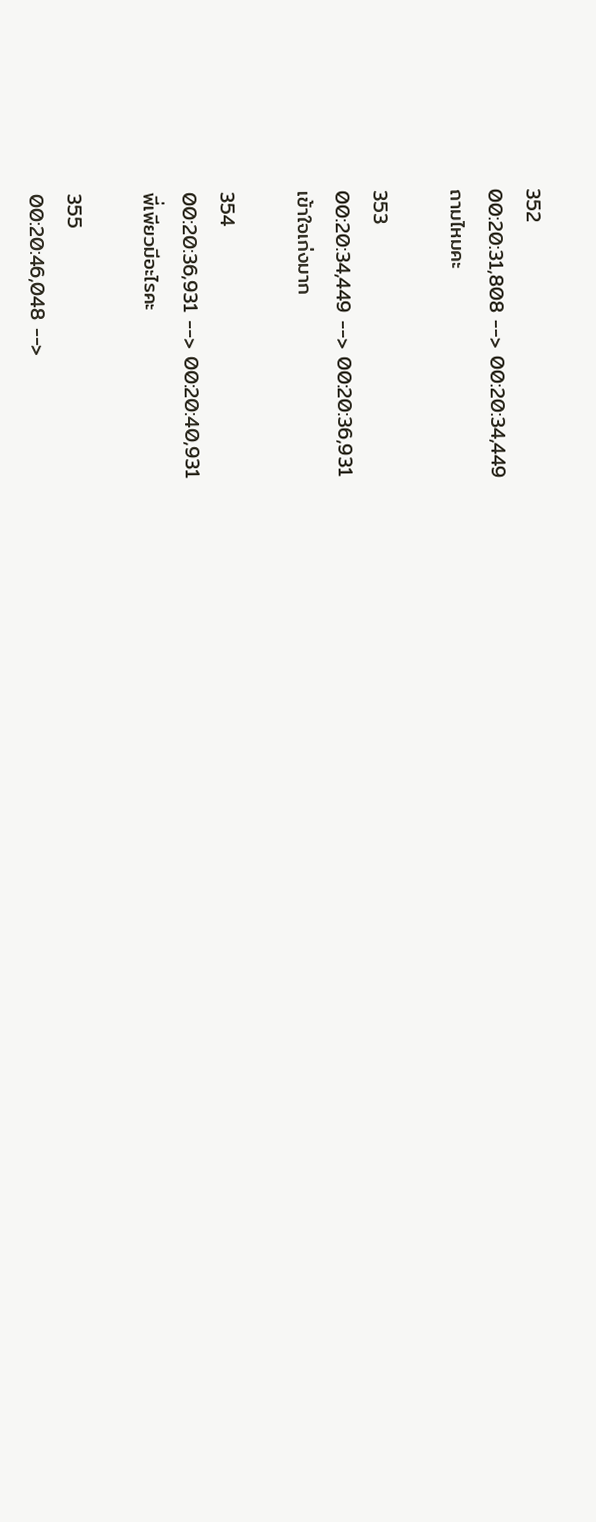352
00:20:31,808 --> 00:20:34,449
ถามไหมคะ

353
00:20:34,449 --> 00:20:36,931
เข้าใจเก่งมาก

354
00:20:36,931 --> 00:20:40,931
พี่เพียวมีอะไรคะ

355
00:20:46,048 -->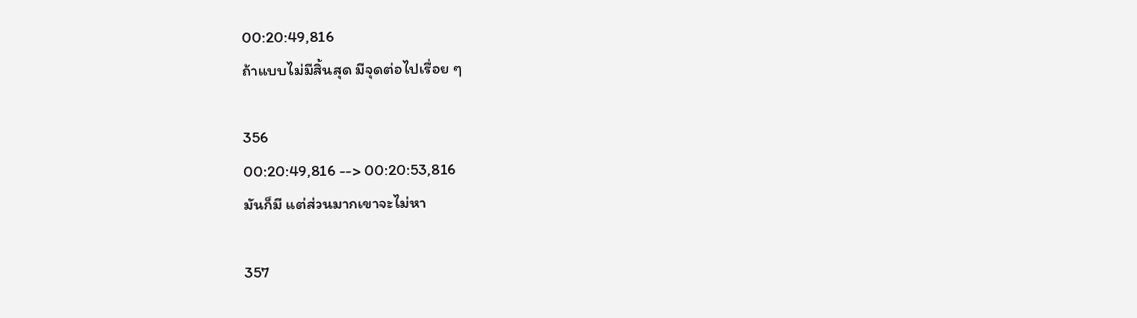00:20:49,816
ถ้าแบบไม่มีสิ้นสุด มีจุดต่อไปเรื่อย ๆ

356
00:20:49,816 --> 00:20:53,816
มันก็มี แต่ส่วนมากเขาจะไม่หา

357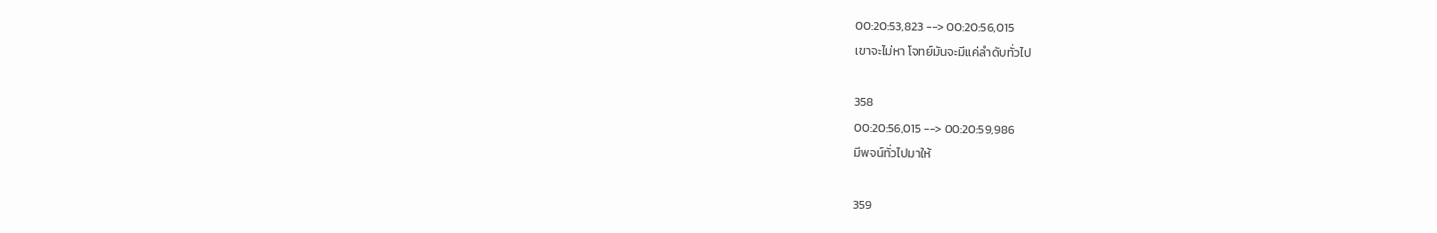00:20:53,823 --> 00:20:56,015
เขาจะไม่หา โจทย์มันจะมีแค่ลำดับทั่วไป

358
00:20:56,015 --> 00:20:59,986
มีพจน์ทั่วไปมาให้

359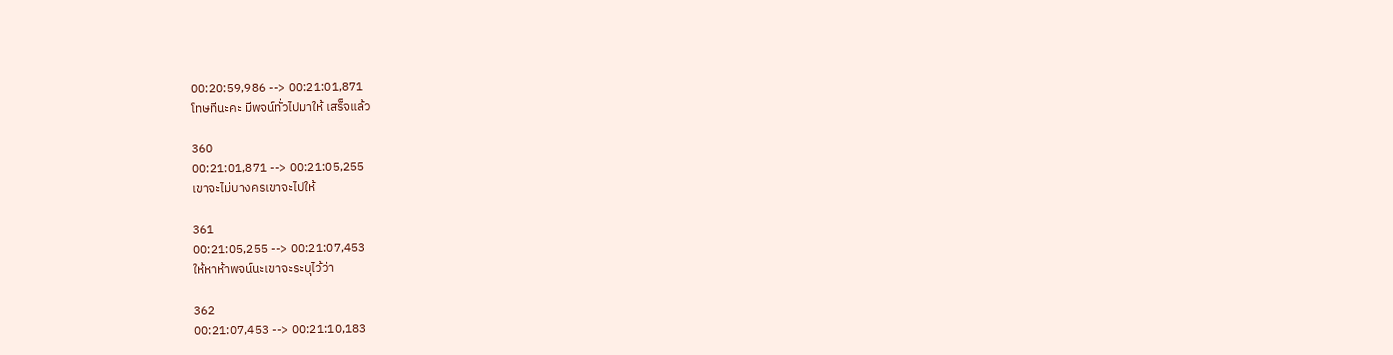00:20:59,986 --> 00:21:01,871
โทษทีนะคะ มีพจน์ทั่วไปมาให้ เสร็จแล้ว

360
00:21:01,871 --> 00:21:05,255
เขาจะไม่บางครเขาจะไปให้

361
00:21:05,255 --> 00:21:07,453
ให้หาห้าพจน์นะเขาจะระบุไว้ว่า

362
00:21:07,453 --> 00:21:10,183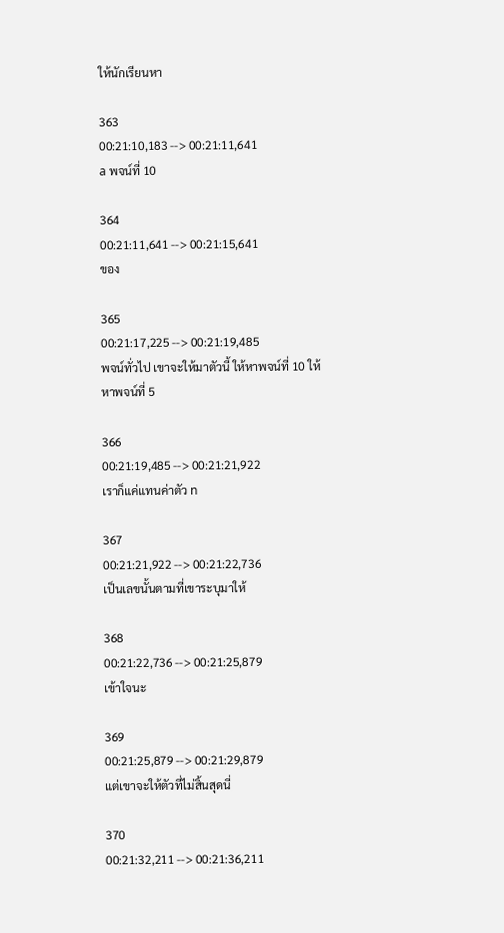ให้นักเรียนหา

363
00:21:10,183 --> 00:21:11,641
a พจน์ที่ 10

364
00:21:11,641 --> 00:21:15,641
ของ

365
00:21:17,225 --> 00:21:19,485
พจน์ทั่วไป เขาจะให้มาตัวนี้ ให้หาพจน์ที่ 10 ให้หาพจน์ที่ 5

366
00:21:19,485 --> 00:21:21,922
เราก็แค่แทนค่าตัว n

367
00:21:21,922 --> 00:21:22,736
เป็นเลขนั้นตามที่เขาระบุมาให้

368
00:21:22,736 --> 00:21:25,879
เข้าใจนะ

369
00:21:25,879 --> 00:21:29,879
แต่เขาจะให้ตัวที่ไม่สิ้นสุดนี่

370
00:21:32,211 --> 00:21:36,211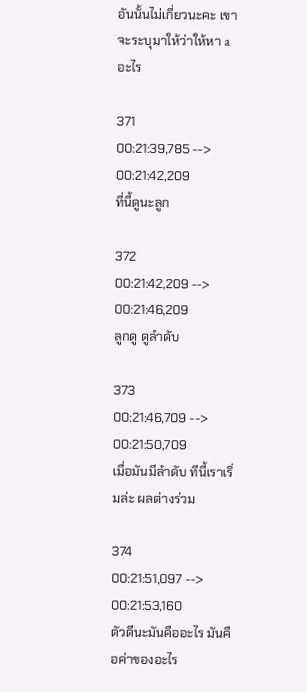อันนั้นไม่เกี่ยวนะคะ เขาจะระบุมาให้ว่าให้หา a อะไร

371
00:21:39,785 --> 00:21:42,209
ที่นี้ดูนะลูก

372
00:21:42,209 --> 00:21:46,209
ลูกดู ดูลำดับ

373
00:21:46,709 --> 00:21:50,709
เมื่อมันมีลำดับ ทีนี้เราเริ่มล่ะ ผลต่างร่วม

374
00:21:51,097 --> 00:21:53,160
ตัวดีนะมันคืออะไร มันคือค่าของอะไร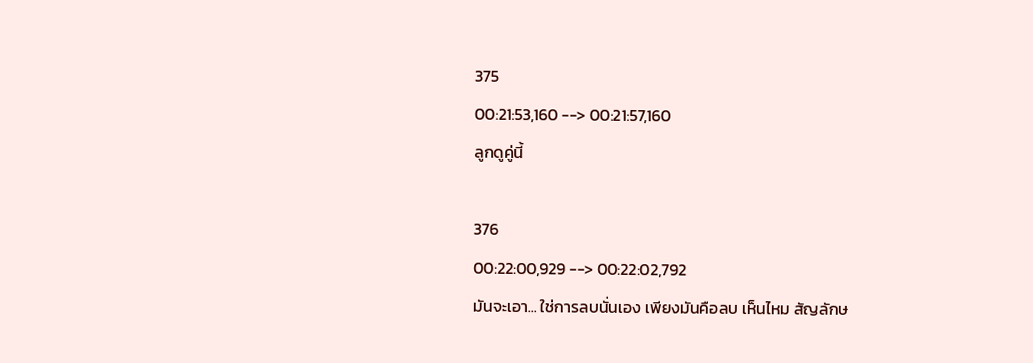375
00:21:53,160 --> 00:21:57,160
ลูกดูคู่นี้

376
00:22:00,929 --> 00:22:02,792
มันจะเอา... ใช่การลบนั่นเอง เพียงมันคือลบ เห็นไหม สัญลักษ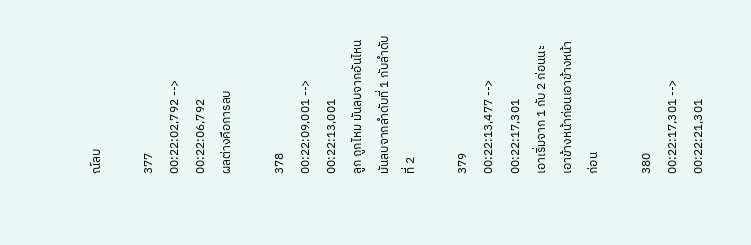ณ์ลบ

377
00:22:02,792 --> 00:22:06,792
ผลต่างคือการลบ

378
00:22:09,001 --> 00:22:13,001
ลูก ถูกไหม มันลบจากอันไหนมันลบจากลำดับที่ 1 กับลำดับที่ 2

379
00:22:13,477 --> 00:22:17,301
เอาเริ่มจาก 1 กับ 2 ก่อนนะ เอาข้างหน้าก่อนเอาข้างหน้าก่อน

380
00:22:17,301 --> 00:22:21,301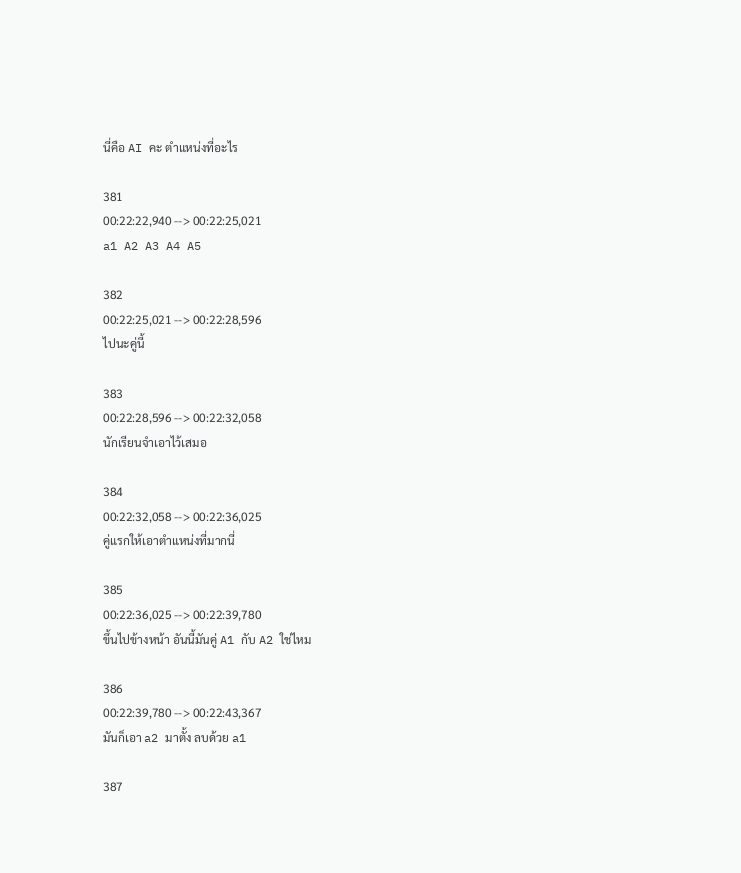นี่คือ AI คะ ตำแหน่งที่อะไร

381
00:22:22,940 --> 00:22:25,021
a1 A2 A3 A4 A5

382
00:22:25,021 --> 00:22:28,596
ไปนะคู่นี้

383
00:22:28,596 --> 00:22:32,058
นักเรียนจำเอาไว้เสมอ

384
00:22:32,058 --> 00:22:36,025
คู่แรกให้เอาตำแหน่งที่มากนี่

385
00:22:36,025 --> 00:22:39,780
ขึ้นไปข้างหน้า อันนี้มันคู่ A1 กับ A2 ใช่ไหม

386
00:22:39,780 --> 00:22:43,367
มันก็เอา a2 มาตั้ง ลบด้วย a1

387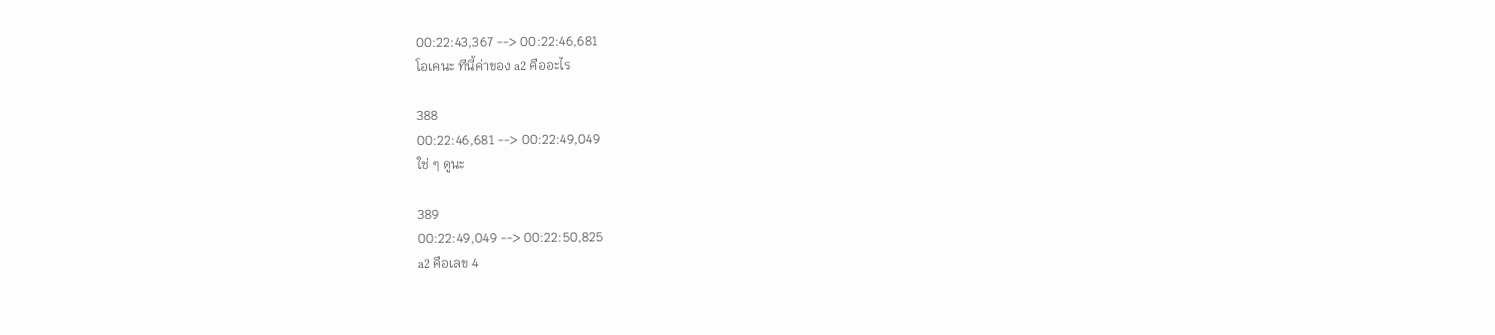00:22:43,367 --> 00:22:46,681
โอเคนะ ทีนี้ค่าของ a2 คืออะไร

388
00:22:46,681 --> 00:22:49,049
ใช่ ๆ ดูนะ

389
00:22:49,049 --> 00:22:50,825
a2 คือเลข 4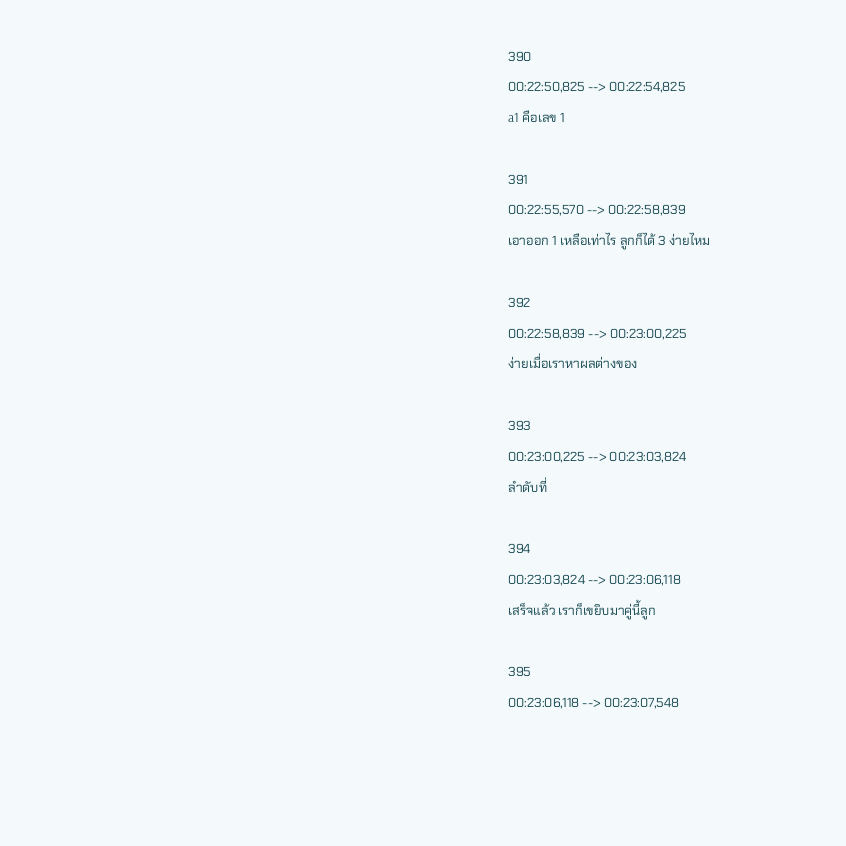390
00:22:50,825 --> 00:22:54,825
a1 คือเลข 1

391
00:22:55,570 --> 00:22:58,839
เอาออก 1 เหลือเท่าไร ลูกก็ได้ 3 ง่ายไหม

392
00:22:58,839 --> 00:23:00,225
ง่ายเมื่อเราหาผลต่างของ

393
00:23:00,225 --> 00:23:03,824
ลำดับที่

394
00:23:03,824 --> 00:23:06,118
เสร็จแล้ว เราก็เขยิบมาคู่นี้ลูก

395
00:23:06,118 --> 00:23:07,548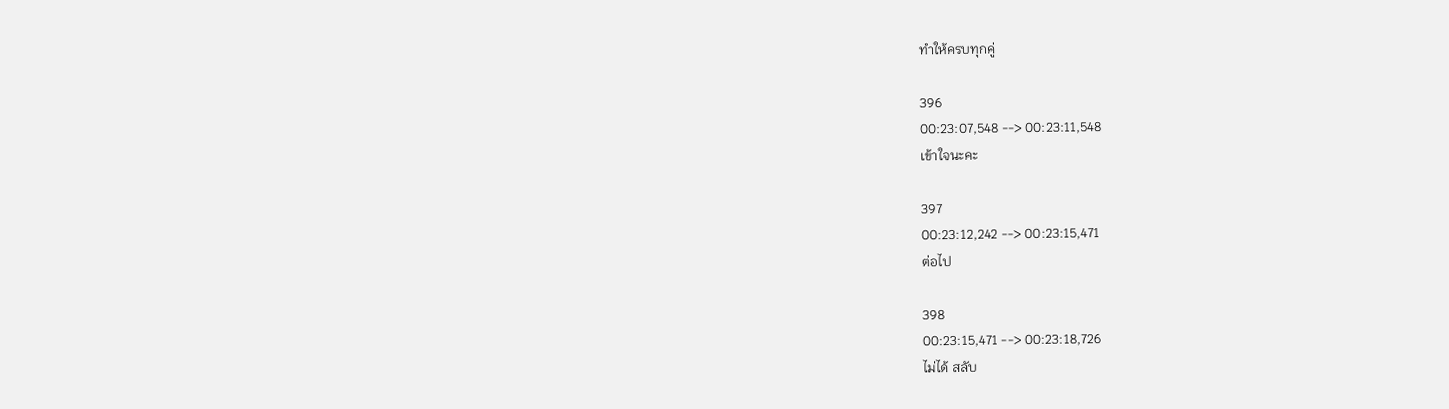ทำให้ครบทุกคู่

396
00:23:07,548 --> 00:23:11,548
เข้าใจนะคะ

397
00:23:12,242 --> 00:23:15,471
ต่อไป

398
00:23:15,471 --> 00:23:18,726
ไม่ได้ สลับ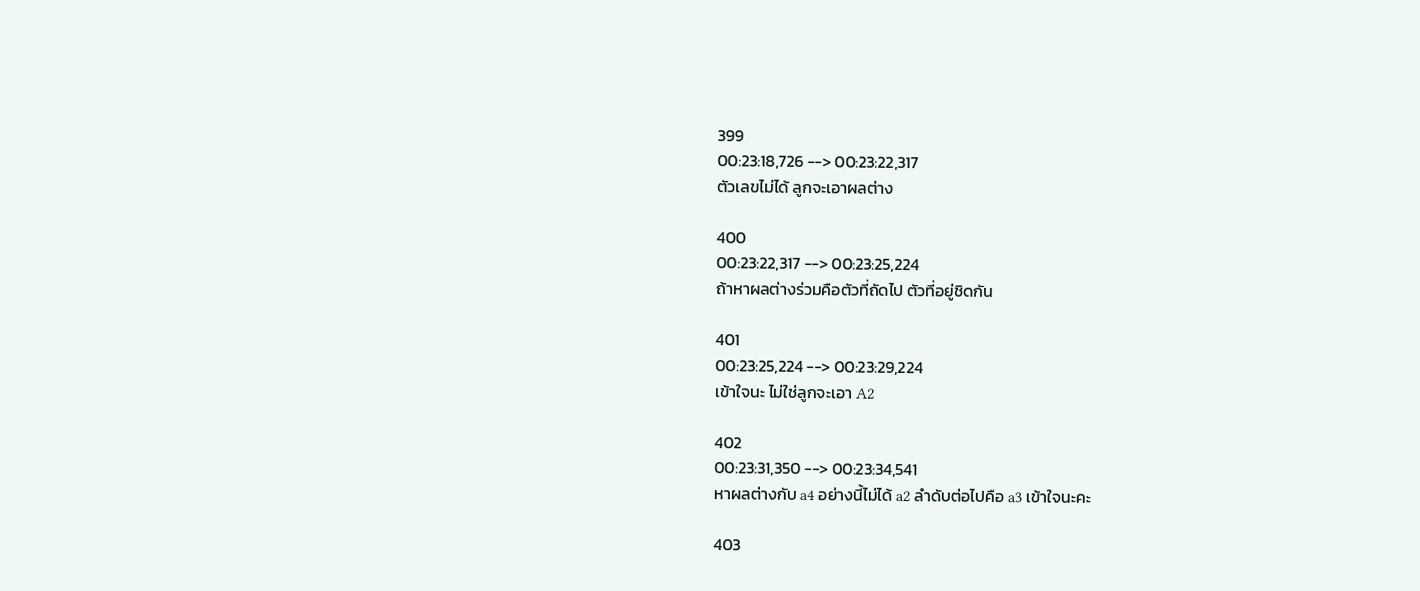399
00:23:18,726 --> 00:23:22,317
ตัวเลขไม่ได้ ลูกจะเอาผลต่าง

400
00:23:22,317 --> 00:23:25,224
ถ้าหาผลต่างร่วมคือตัวที่ถัดไป ตัวที่อยู่ชิดกัน

401
00:23:25,224 --> 00:23:29,224
เข้าใจนะ ไม่ใช่ลูกจะเอา A2

402
00:23:31,350 --> 00:23:34,541
หาผลต่างกับ a4 อย่างนี้ไม่ได้ a2 ลำดับต่อไปคือ a3 เข้าใจนะคะ

403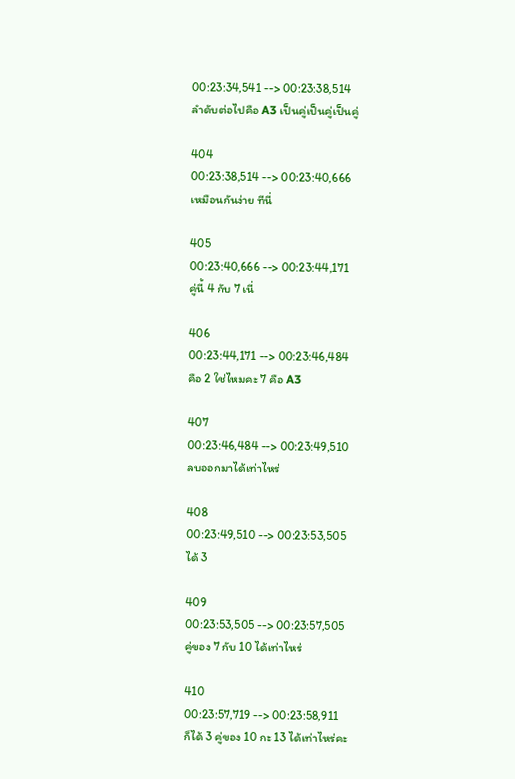00:23:34,541 --> 00:23:38,514
ลำดับต่อไปคือ A3 เป็นคู่เป็นคู่เป็นคู่

404
00:23:38,514 --> 00:23:40,666
เหมือนกันง่าย ทีนี่

405
00:23:40,666 --> 00:23:44,171
คู่นี้ 4 กับ 7 เนี่

406
00:23:44,171 --> 00:23:46,484
คือ 2 ใช่ไหมคะ 7 คือ A3

407
00:23:46,484 --> 00:23:49,510
ลบออกมาได้เท่าไหร่

408
00:23:49,510 --> 00:23:53,505
ได้ 3

409
00:23:53,505 --> 00:23:57,505
คู่ของ 7 กับ 10 ได้เท่าไหร่

410
00:23:57,719 --> 00:23:58,911
ก็ได้ 3 คู่ของ 10 กะ 13 ได้เท่าไหร่คะ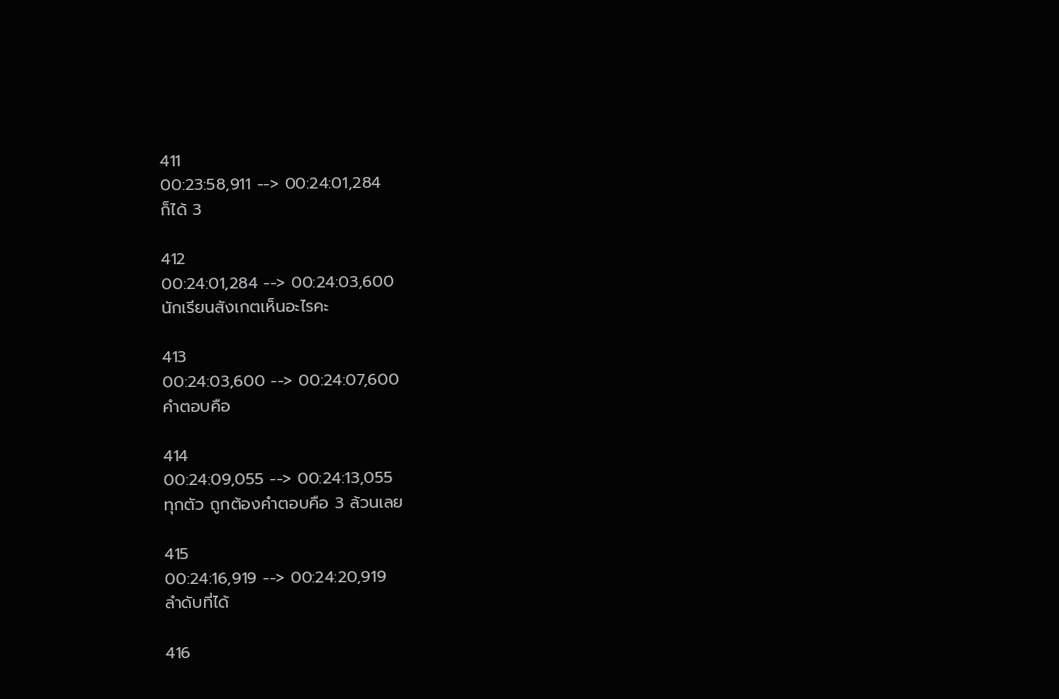411
00:23:58,911 --> 00:24:01,284
ก็ได้ 3

412
00:24:01,284 --> 00:24:03,600
นักเรียนสังเกตเห็นอะไรคะ

413
00:24:03,600 --> 00:24:07,600
คำตอบคือ

414
00:24:09,055 --> 00:24:13,055
ทุกตัว ถูกต้องคำตอบคือ 3 ล้วนเลย

415
00:24:16,919 --> 00:24:20,919
ลำดับที่ได้

416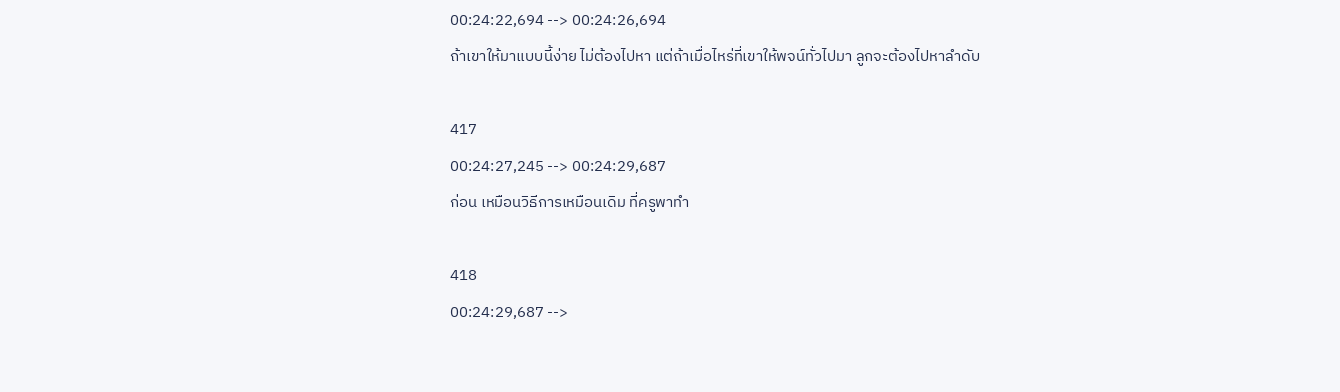00:24:22,694 --> 00:24:26,694
ถ้าเขาให้มาแบบนี้ง่าย ไม่ต้องไปหา แต่ถ้าเมื่อไหร่ที่เขาให้พจน์ทั่วไปมา ลูกจะต้องไปหาลำดับ

417
00:24:27,245 --> 00:24:29,687
ก่อน เหมือนวิธีการเหมือนเดิม ที่ครูพาทำ

418
00:24:29,687 -->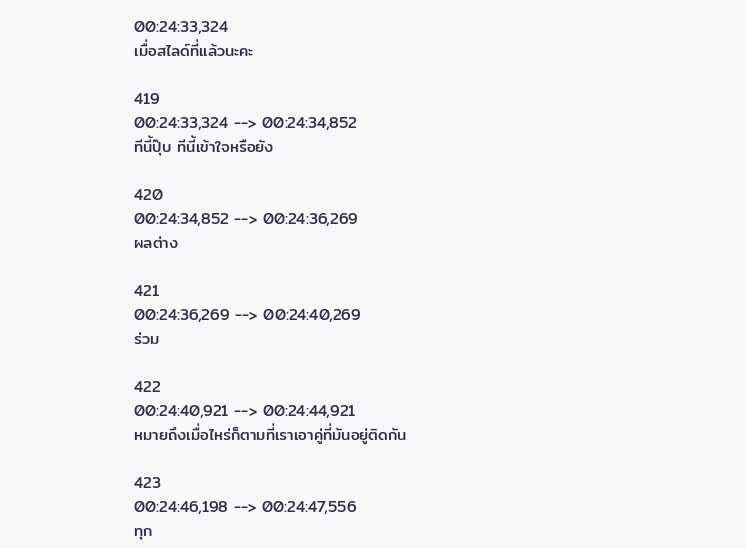00:24:33,324
เมื่อสไลด์ที่แล้วนะคะ

419
00:24:33,324 --> 00:24:34,852
ทีนี้ปุ๊บ ทีนี้เข้าใจหรือยัง

420
00:24:34,852 --> 00:24:36,269
ผลต่าง

421
00:24:36,269 --> 00:24:40,269
ร่วม

422
00:24:40,921 --> 00:24:44,921
หมายถึงเมื่อไหร่ก็ตามที่เราเอาคู่ที่มันอยู่ติดกัน

423
00:24:46,198 --> 00:24:47,556
ทุก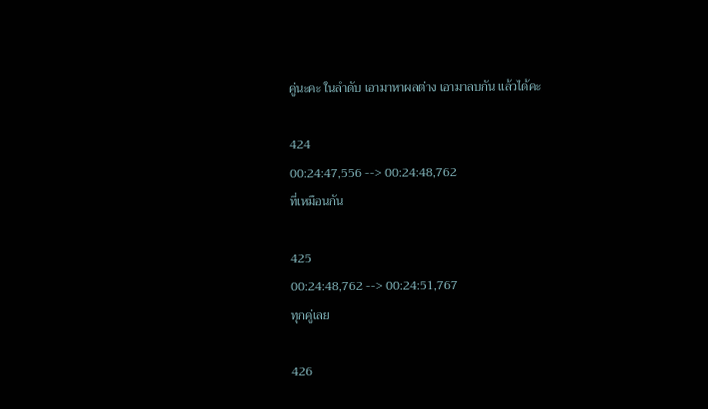คู่นะคะ ในลำดับ เอามาหาผลต่าง เอามาลบกัน แล้วได้คะ

424
00:24:47,556 --> 00:24:48,762
ที่เหมือนกัน

425
00:24:48,762 --> 00:24:51,767
ทุกคู่เลย

426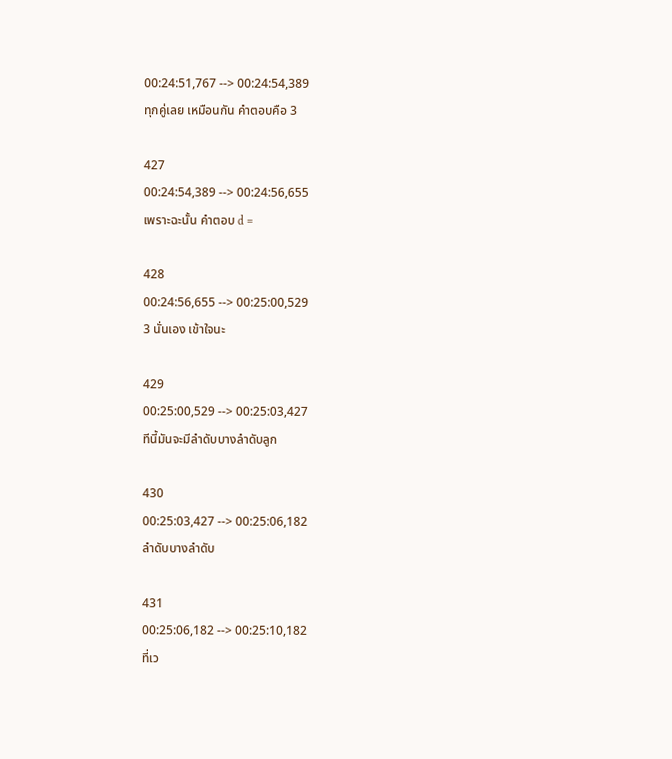00:24:51,767 --> 00:24:54,389
ทุกคู่เลย เหมือนกัน คำตอบคือ 3

427
00:24:54,389 --> 00:24:56,655
เพราะฉะนั้น คำตอบ d =

428
00:24:56,655 --> 00:25:00,529
3 นั่นเอง เข้าใจนะ

429
00:25:00,529 --> 00:25:03,427
ทีนี้มันจะมีลำดับบางลำดับลูก

430
00:25:03,427 --> 00:25:06,182
ลำดับบางลำดับ

431
00:25:06,182 --> 00:25:10,182
ที่เว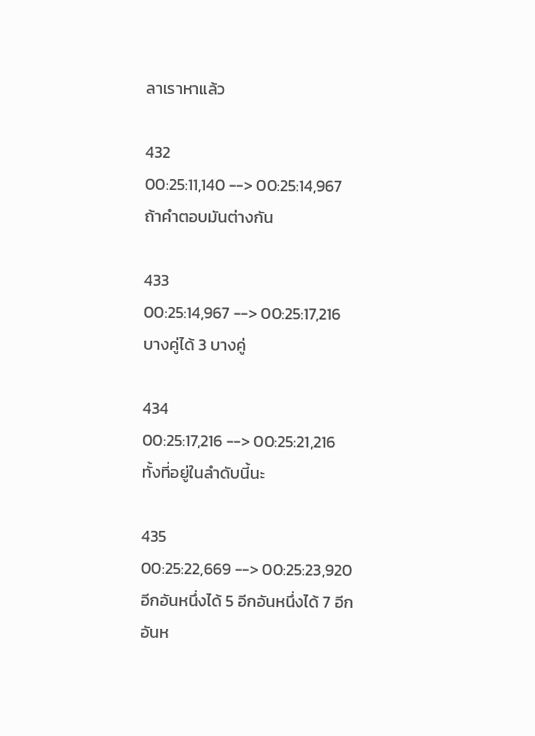ลาเราหาแล้ว

432
00:25:11,140 --> 00:25:14,967
ถ้าคำตอบมันต่างกัน

433
00:25:14,967 --> 00:25:17,216
บางคู่ได้ 3 บางคู่

434
00:25:17,216 --> 00:25:21,216
ทั้งที่อยู่ในลำดับนี้นะ

435
00:25:22,669 --> 00:25:23,920
อีกอันหนึ่งได้ 5 อีกอันหนึ่งได้ 7 อีกอันห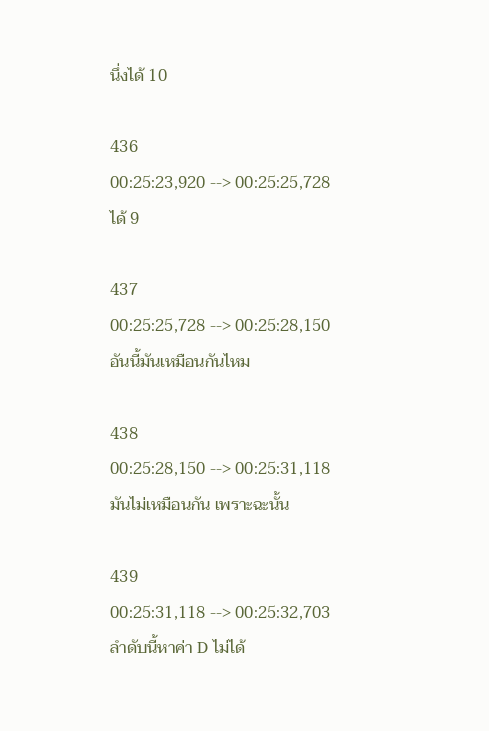นึ่งได้ 10

436
00:25:23,920 --> 00:25:25,728
ได้ 9

437
00:25:25,728 --> 00:25:28,150
อันนี้มันเหมือนกันไหม

438
00:25:28,150 --> 00:25:31,118
มันไม่เหมือนกัน เพราะฉะนั้น

439
00:25:31,118 --> 00:25:32,703
ลำดับนี้หาค่า D ไม่ได้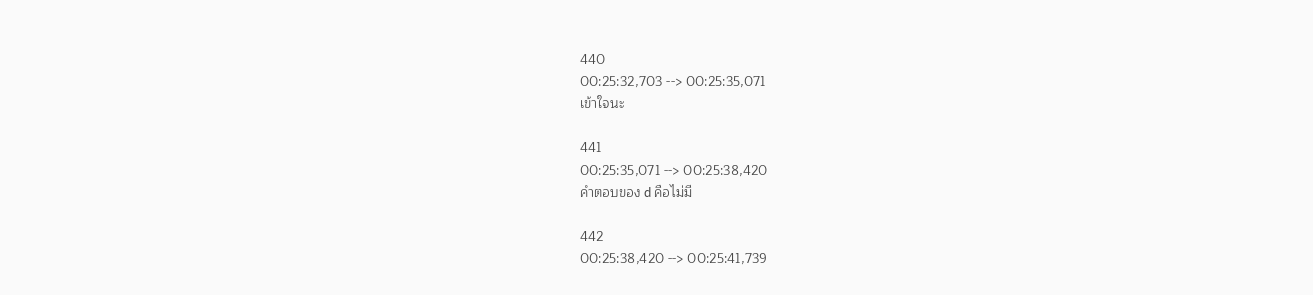440
00:25:32,703 --> 00:25:35,071
เข้าใจนะ

441
00:25:35,071 --> 00:25:38,420
คำตอบของ d คือไม่มี

442
00:25:38,420 --> 00:25:41,739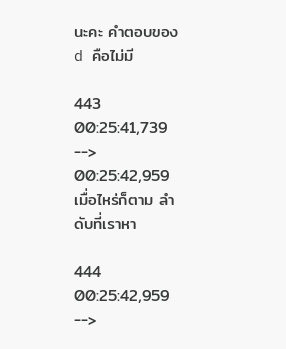นะคะ คำตอบของ d คือไม่มี

443
00:25:41,739 --> 00:25:42,959
เมื่อไหร่ก็ตาม ลำดับที่เราหา

444
00:25:42,959 -->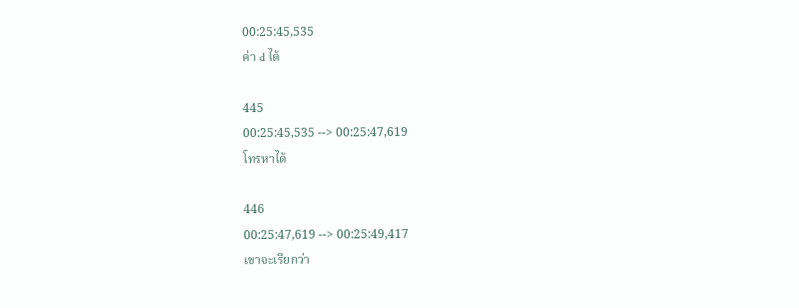00:25:45,535
ค่า d ได้

445
00:25:45,535 --> 00:25:47,619
โทรหาได้

446
00:25:47,619 --> 00:25:49,417
เขาจะเรียกว่า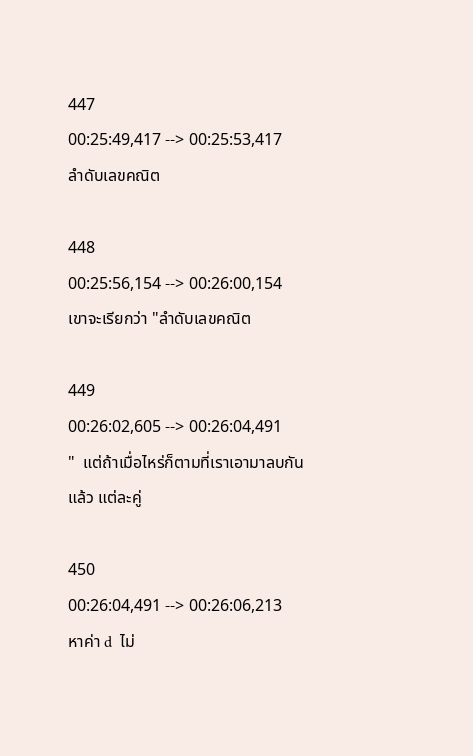447
00:25:49,417 --> 00:25:53,417
ลำดับเลขคณิต

448
00:25:56,154 --> 00:26:00,154
เขาจะเรียกว่า "ลำดับเลขคณิต

449
00:26:02,605 --> 00:26:04,491
"  แต่ถ้าเมื่อไหร่ก็ตามที่เราเอามาลบกันแล้ว แต่ละคู่

450
00:26:04,491 --> 00:26:06,213
หาค่า d  ไม่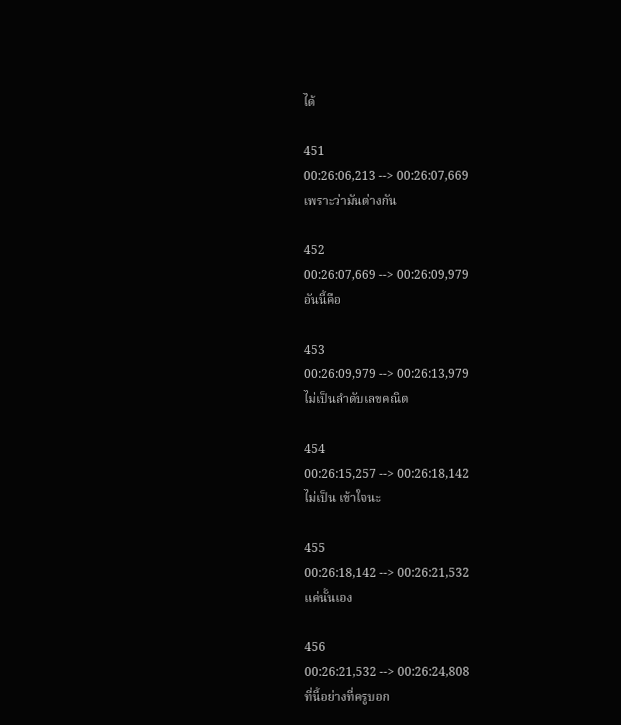ได้

451
00:26:06,213 --> 00:26:07,669
เพราะว่ามันต่างกัน

452
00:26:07,669 --> 00:26:09,979
อันนี้คือ

453
00:26:09,979 --> 00:26:13,979
ไม่เป็นลำดับเลขคณิต

454
00:26:15,257 --> 00:26:18,142
ไม่เป็น เข้าใจนะ

455
00:26:18,142 --> 00:26:21,532
แค่นั้นเอง

456
00:26:21,532 --> 00:26:24,808
ที่นี้อย่างที่ครูบอก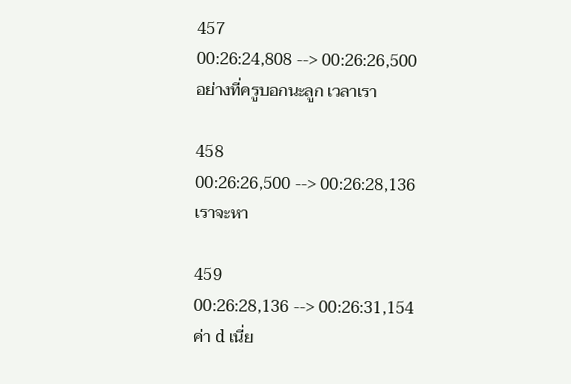457
00:26:24,808 --> 00:26:26,500
อย่างที่ครูบอกนะลูก เวลาเรา

458
00:26:26,500 --> 00:26:28,136
เราจะหา

459
00:26:28,136 --> 00:26:31,154
ค่า d เนี่ย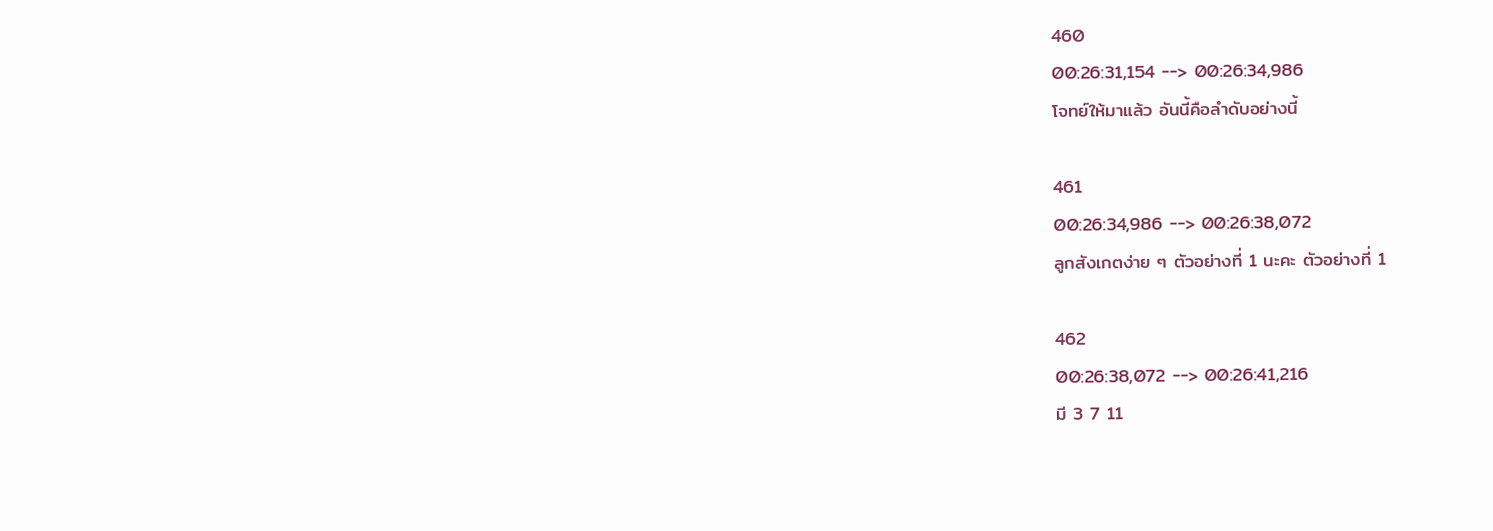460
00:26:31,154 --> 00:26:34,986
โจทย์ให้มาแล้ว อันนี้คือลำดับอย่างนี้

461
00:26:34,986 --> 00:26:38,072
ลูกสังเกตง่าย ๆ ตัวอย่างที่ 1 นะคะ ตัวอย่างที่ 1

462
00:26:38,072 --> 00:26:41,216
มี 3 7 11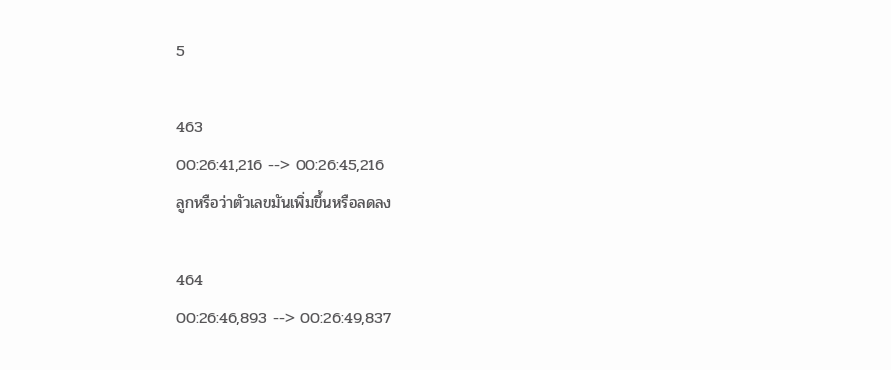5

463
00:26:41,216 --> 00:26:45,216
ลูกหรือว่าตัวเลขมันเพิ่มขึ้นหรือลดลง

464
00:26:46,893 --> 00:26:49,837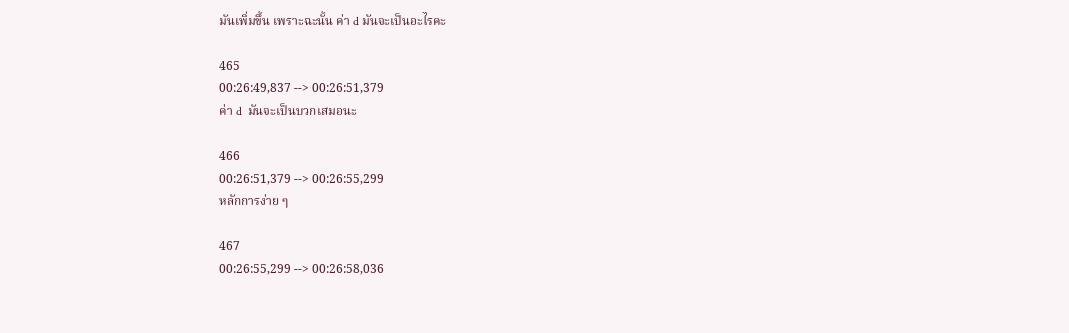มันเพิ่มขึ้น เพราะฉะนั้น ค่า d มันจะเป็นอะไรคะ

465
00:26:49,837 --> 00:26:51,379
ค่า d  มันจะเป็นบวกเสมอนะ

466
00:26:51,379 --> 00:26:55,299
หลักการง่าย ๆ

467
00:26:55,299 --> 00:26:58,036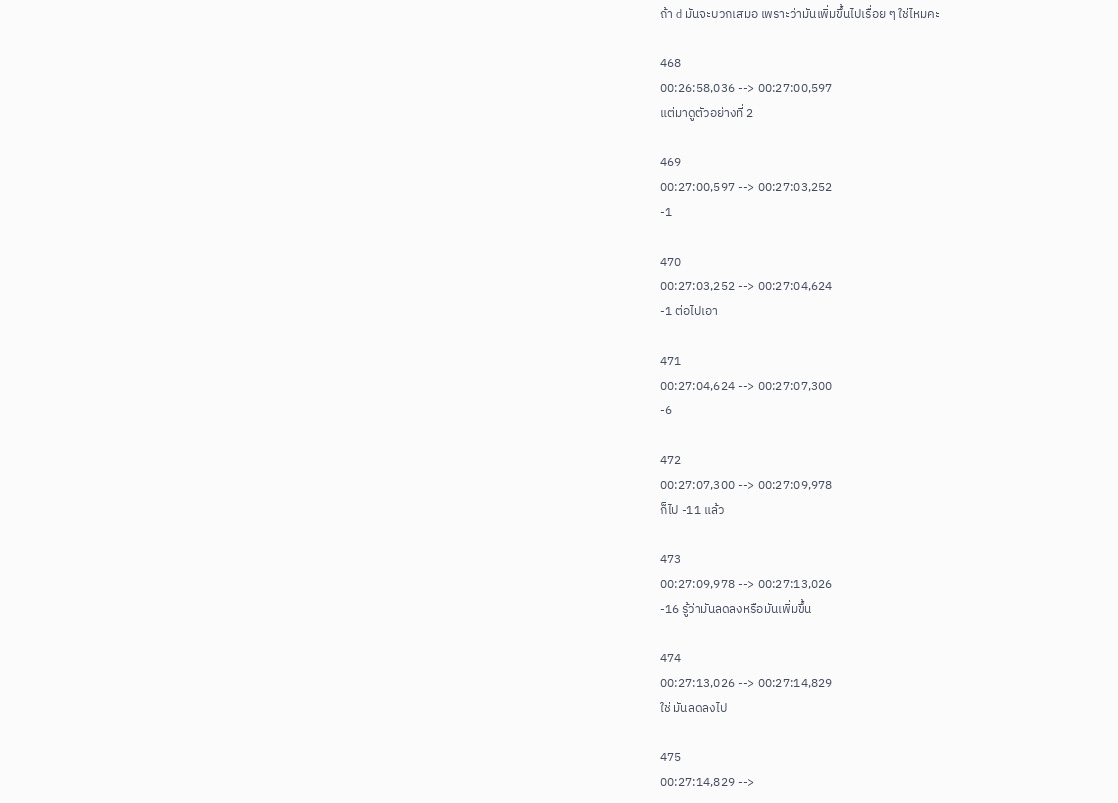ถ้า d มันจะบวกเสมอ เพราะว่ามันเพิ่มขึ้นไปเรื่อย ๆ ใช่ไหมคะ

468
00:26:58,036 --> 00:27:00,597
แต่มาดูตัวอย่างที่ 2

469
00:27:00,597 --> 00:27:03,252
-1

470
00:27:03,252 --> 00:27:04,624
-1 ต่อไปเอา

471
00:27:04,624 --> 00:27:07,300
-6

472
00:27:07,300 --> 00:27:09,978
ก็ไป -11 แล้ว

473
00:27:09,978 --> 00:27:13,026
-16 รู้ว่ามันลดลงหรือมันเพิ่มขึ้น

474
00:27:13,026 --> 00:27:14,829
ใช่ มันลดลงไป

475
00:27:14,829 -->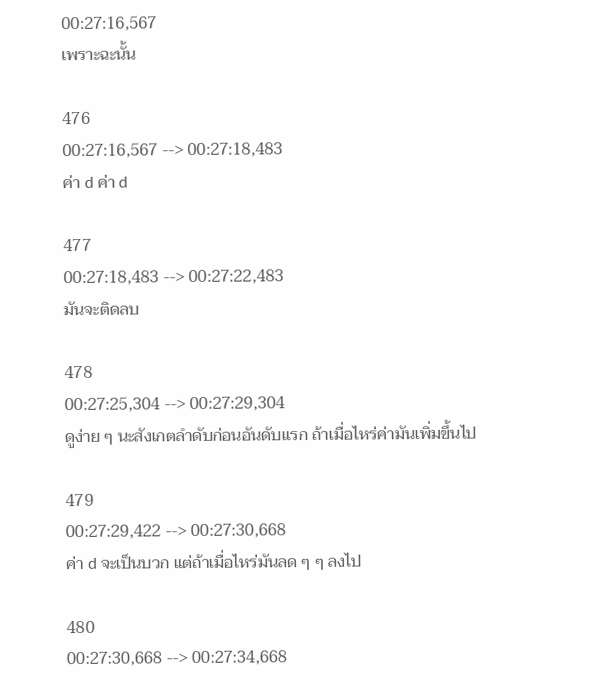00:27:16,567
เพราะฉะนั้น

476
00:27:16,567 --> 00:27:18,483
ค่า d ค่า d

477
00:27:18,483 --> 00:27:22,483
มันจะติดลบ

478
00:27:25,304 --> 00:27:29,304
ดูง่าย ๆ นะสังเกตลำดับก่อนอันดับแรก ถ้าเมื่อไหร่ค่ามันเพิ่มขึ้นไป

479
00:27:29,422 --> 00:27:30,668
ค่า d จะเป็นบวก แต่ถ้าเมื่อไหร่มันลด ๆ ๆ ลงไป

480
00:27:30,668 --> 00:27:34,668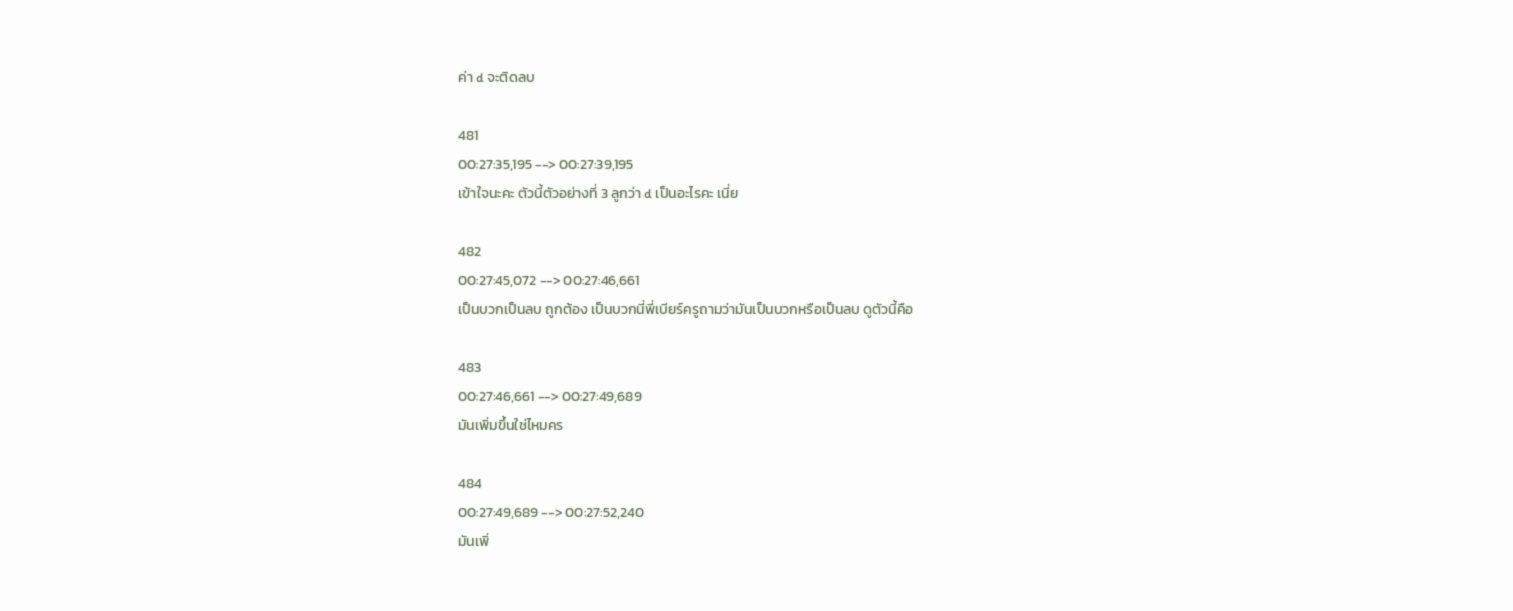ค่า d จะติดลบ

481
00:27:35,195 --> 00:27:39,195
เข้าใจนะคะ ตัวนี้ตัวอย่างที่ 3 ลูกว่า d เป็นอะไรคะ เนี่ย

482
00:27:45,072 --> 00:27:46,661
เป็นบวกเป็นลบ ถูกต้อง เป็นบวกนี่พี่เบียร์ครูถามว่ามันเป็นบวกหรือเป็นลบ ดูตัวนี้คือ

483
00:27:46,661 --> 00:27:49,689
มันเพิ่มขึ้นใช่ไหมคร

484
00:27:49,689 --> 00:27:52,240
มันเพิ่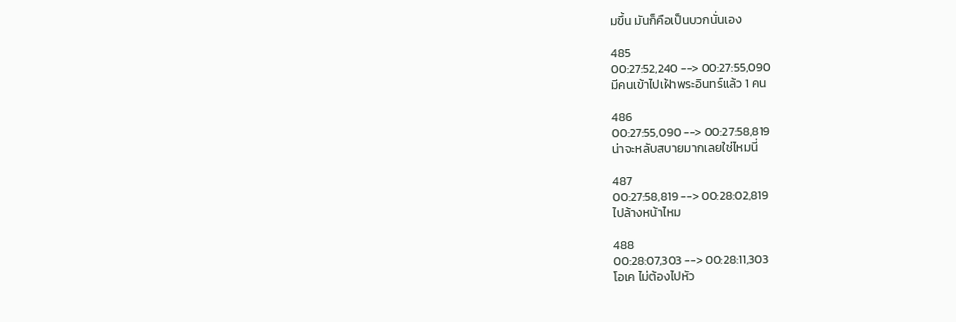มขึ้น มันก็คือเป็นบวกนั่นเอง

485
00:27:52,240 --> 00:27:55,090
มีคนเข้าไปเฝ้าพระอินทร์แล้ว 1 คน

486
00:27:55,090 --> 00:27:58,819
น่าจะหลับสบายมากเลยใช่ไหมนี่

487
00:27:58,819 --> 00:28:02,819
ไปล้างหน้าไหม

488
00:28:07,303 --> 00:28:11,303
โอเค ไม่ต้องไปหัว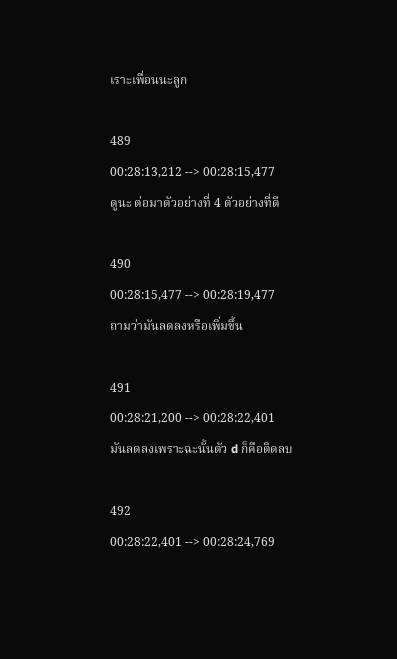เราะเพื่อนนะลูก

489
00:28:13,212 --> 00:28:15,477
ดูนะ ต่อมาตัวอย่างที่ 4 ตัวอย่างที่ดี

490
00:28:15,477 --> 00:28:19,477
ถามว่ามันลดลงหรือเพิ่มขึ้น

491
00:28:21,200 --> 00:28:22,401
มันลดลงเพราะฉะนั้นตัว d ก็คือติดลบ

492
00:28:22,401 --> 00:28:24,769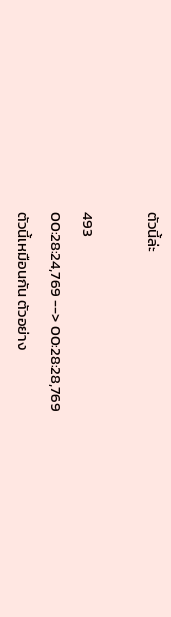ตัวนี้ล่ะ

493
00:28:24,769 --> 00:28:28,769
ตัวนี้เหมือนกัน ตัวอย่าง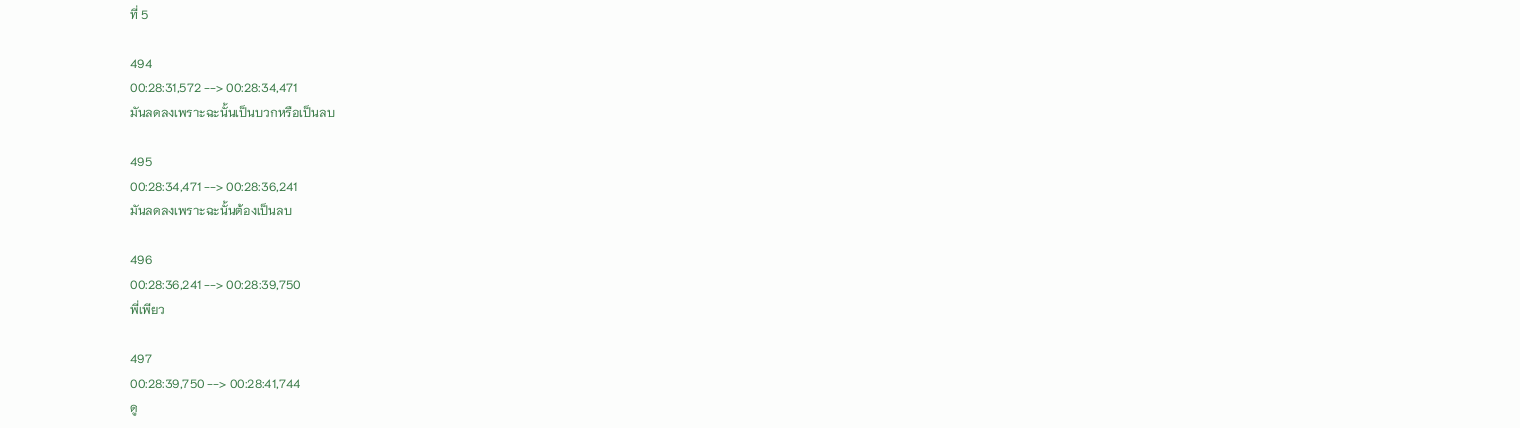ที่ 5

494
00:28:31,572 --> 00:28:34,471
มันลดลงเพราะฉะนั้นเป็นบวกหรือเป็นลบ

495
00:28:34,471 --> 00:28:36,241
มันลดลงเพราะฉะนั้นต้องเป็นลบ

496
00:28:36,241 --> 00:28:39,750
พี่เพียว

497
00:28:39,750 --> 00:28:41,744
ดู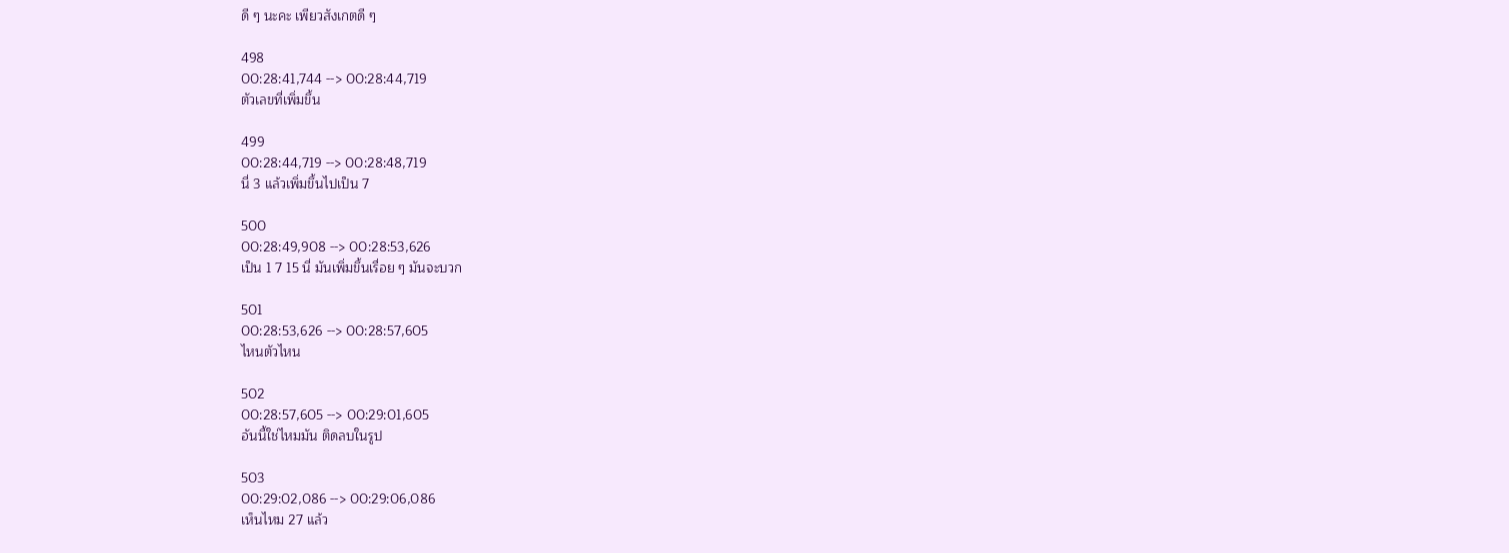ดี ๆ นะคะ เพียวสังเกตดี ๆ

498
00:28:41,744 --> 00:28:44,719
ตัวเลขที่เพิ่มขึ้น

499
00:28:44,719 --> 00:28:48,719
นี่ 3 แล้วเพิ่มขึ้นไปเป็น 7

500
00:28:49,908 --> 00:28:53,626
เป็น 1 7 15 นี่ มันเพิ่มขึ้นเรื่อย ๆ มันจะบวก

501
00:28:53,626 --> 00:28:57,605
ไหนตัวไหน

502
00:28:57,605 --> 00:29:01,605
อันนี้ใช่ไหมมัน ติดลบในรูป

503
00:29:02,086 --> 00:29:06,086
เห็นไหม 27 แล้ว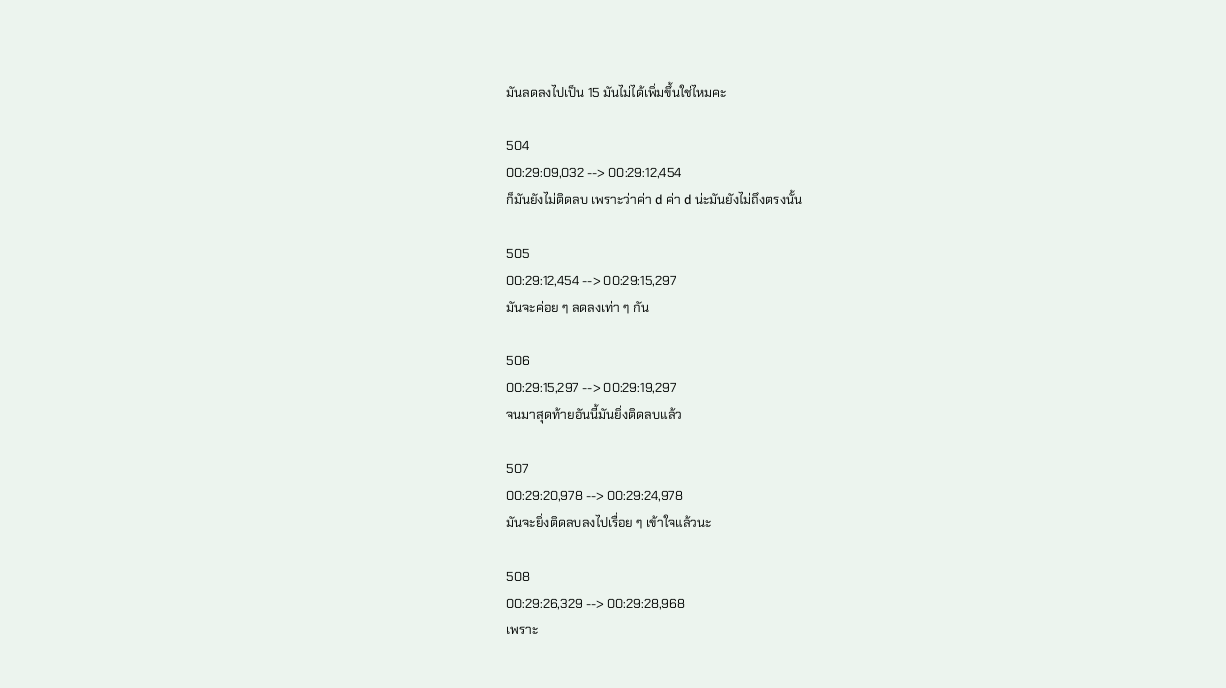มันลดลงไปเป็น 15 มันไม่ได้เพิ่มขึ้นใช่ไหมคะ

504
00:29:09,032 --> 00:29:12,454
ก็มันยังไม่ติดลบ เพราะว่าค่า d ค่า d น่ะมันยังไม่ถึงตรงนั้น

505
00:29:12,454 --> 00:29:15,297
มันจะค่อย ๆ ลดลงเท่า ๆ กัน

506
00:29:15,297 --> 00:29:19,297
จนมาสุดท้ายอันนี้มันยิ่งติดลบแล้ว

507
00:29:20,978 --> 00:29:24,978
มันจะยิ่งติดลบลงไปเรื่อย ๆ เข้าใจแล้วนะ

508
00:29:26,329 --> 00:29:28,968
เพราะ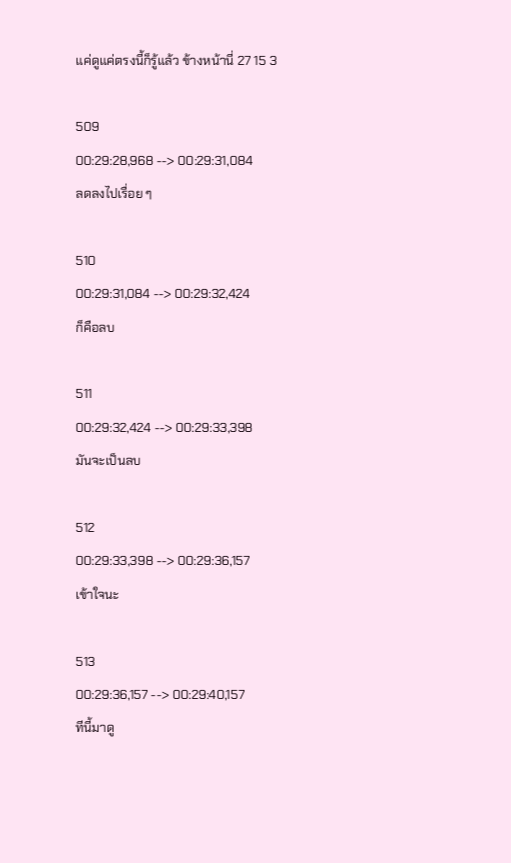แค่ดูแค่ตรงนี้ก็รู้แล้ว ข้างหน้านี่ 27 15 3

509
00:29:28,968 --> 00:29:31,084
ลดลงไปเรื่อย ๆ

510
00:29:31,084 --> 00:29:32,424
ก็คือลบ

511
00:29:32,424 --> 00:29:33,398
มันจะเป็นลบ

512
00:29:33,398 --> 00:29:36,157
เข้าใจนะ

513
00:29:36,157 --> 00:29:40,157
ทีนี้มาดู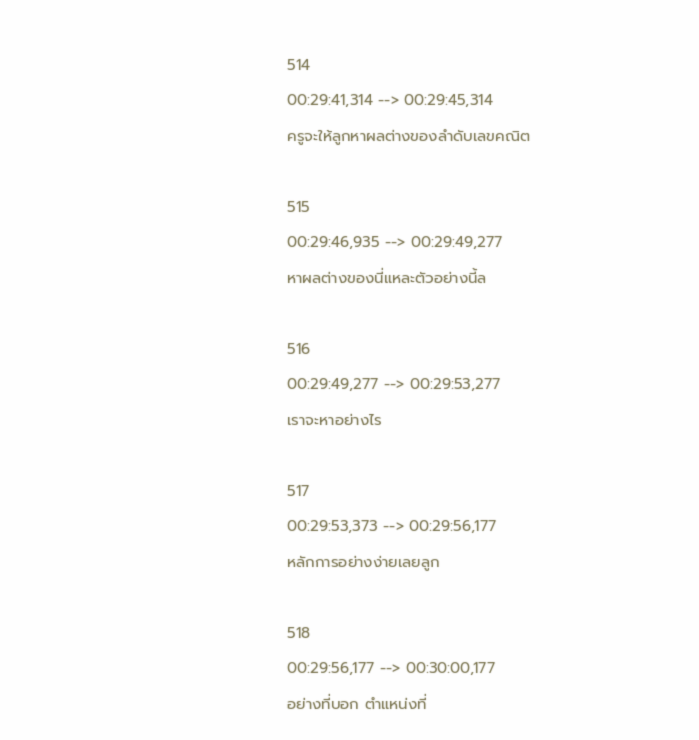514
00:29:41,314 --> 00:29:45,314
ครูจะให้ลูกหาผลต่างของลำดับเลขคณิต

515
00:29:46,935 --> 00:29:49,277
หาผลต่างของนี่แหละตัวอย่างนี้ล

516
00:29:49,277 --> 00:29:53,277
เราจะหาอย่างไร

517
00:29:53,373 --> 00:29:56,177
หลักการอย่างง่ายเลยลูก

518
00:29:56,177 --> 00:30:00,177
อย่างที่บอก ตำแหน่งที่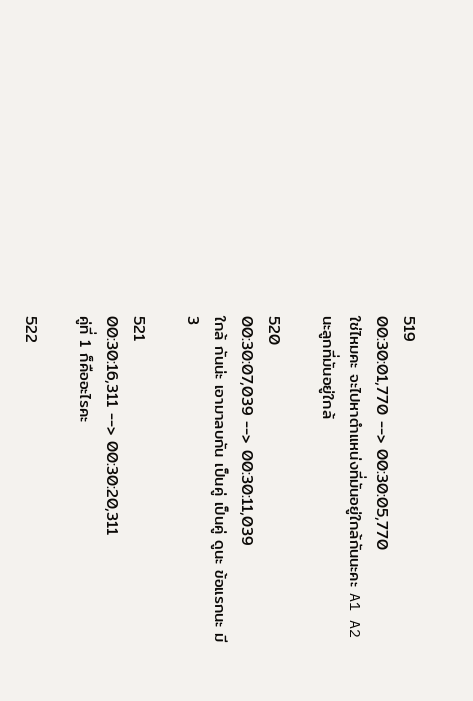519
00:30:01,770 --> 00:30:05,770
ใช่ไหมคะ จะไปหาตำแหน่งที่มันอยู่ใกล้กันนะคะ A1 A2 นะลูกที่มันอยู่ใกล้

520
00:30:07,039 --> 00:30:11,039
ใกล้ กันน่ะ เอามาลบกัน เป็นคู่ เป็นคู่ ดูนะ ข้อแรกนะ มี 3

521
00:30:16,311 --> 00:30:20,311
คู่ที่ 1 ก็คืออะไรคะ

522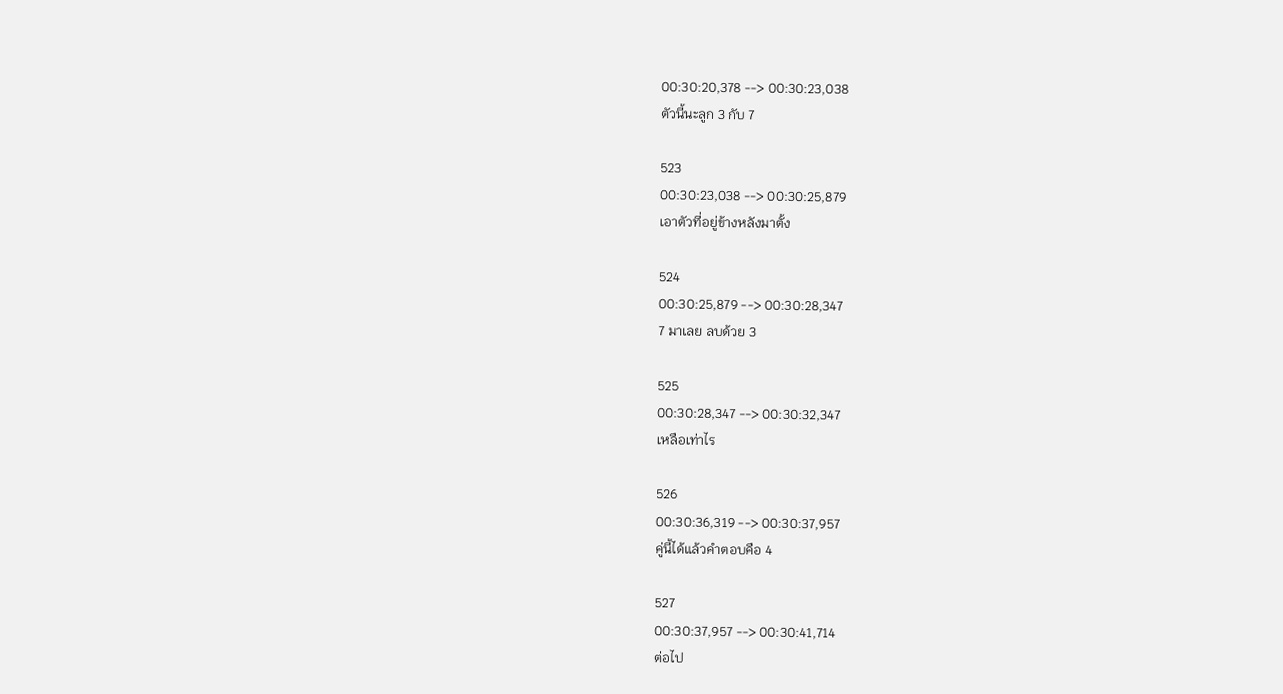00:30:20,378 --> 00:30:23,038
ตัวนี้นะลูก 3 กับ 7

523
00:30:23,038 --> 00:30:25,879
เอาตัวที่อยู่ข้างหลังมาตั้ง

524
00:30:25,879 --> 00:30:28,347
7 มาเลย ลบด้วย 3

525
00:30:28,347 --> 00:30:32,347
เหลือเท่าไร

526
00:30:36,319 --> 00:30:37,957
คู่นี้ได้แล้วคำตอบคือ 4

527
00:30:37,957 --> 00:30:41,714
ต่อไป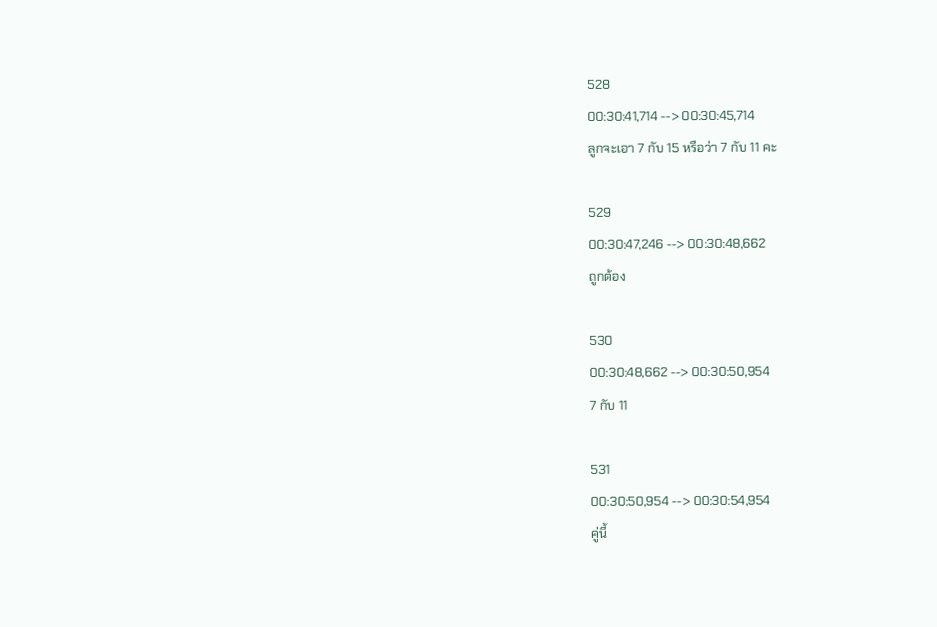528
00:30:41,714 --> 00:30:45,714
ลูกจะเอา 7 กับ 15 หรือว่า 7 กับ 11 คะ

529
00:30:47,246 --> 00:30:48,662
ถูกต้อง

530
00:30:48,662 --> 00:30:50,954
7 กับ 11

531
00:30:50,954 --> 00:30:54,954
คู่นี้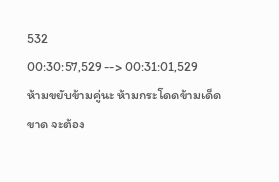532
00:30:57,529 --> 00:31:01,529
ห้ามขยับข้ามคู่นะ ห้ามกระโดดข้ามเด็ดขาด จะต้อง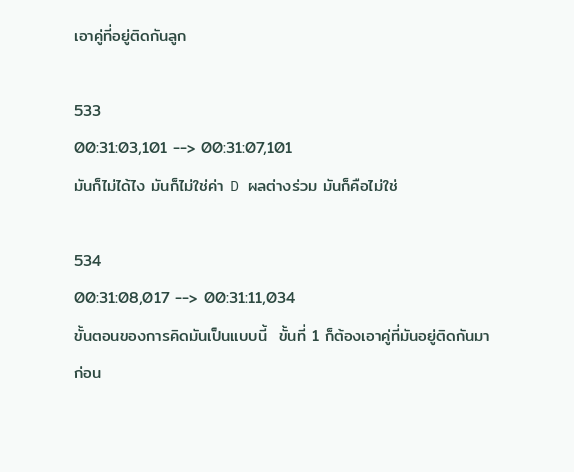เอาคู่ที่อยู่ติดกันลูก

533
00:31:03,101 --> 00:31:07,101
มันก็ไม่ได้ไง มันก็ไม่ใช่ค่า D ผลต่างร่วม มันก็คือไม่ใช่

534
00:31:08,017 --> 00:31:11,034
ขั้นตอนของการคิดมันเป็นแบบนี้  ขั้นที่ 1 ก็ต้องเอาคู่ที่มันอยู่ติดกันมาก่อน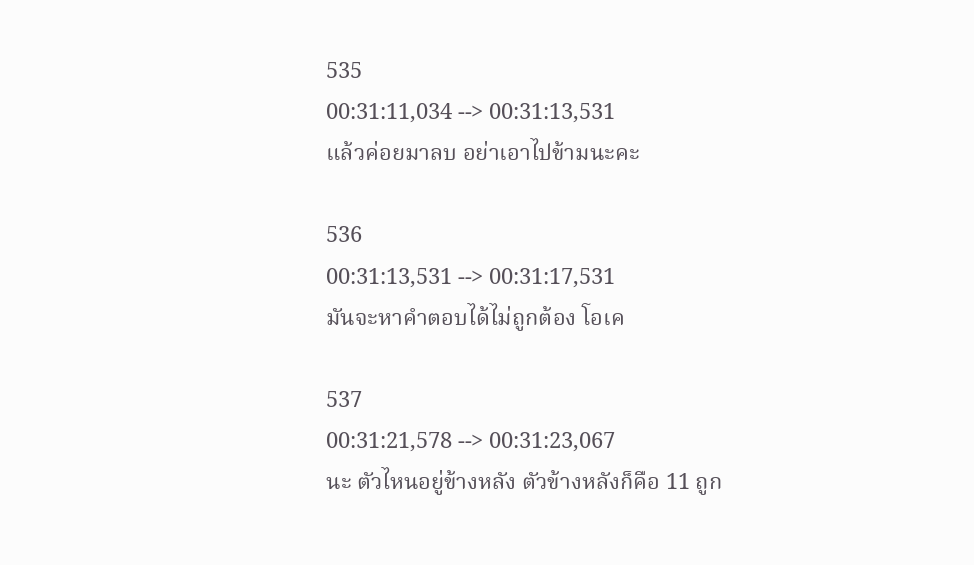535
00:31:11,034 --> 00:31:13,531
แล้วค่อยมาลบ อย่าเอาไปข้ามนะคะ

536
00:31:13,531 --> 00:31:17,531
มันจะหาคำตอบได้ไม่ถูกต้อง โอเค

537
00:31:21,578 --> 00:31:23,067
นะ ตัวไหนอยู่ข้างหลัง ตัวข้างหลังก็คือ 11 ถูก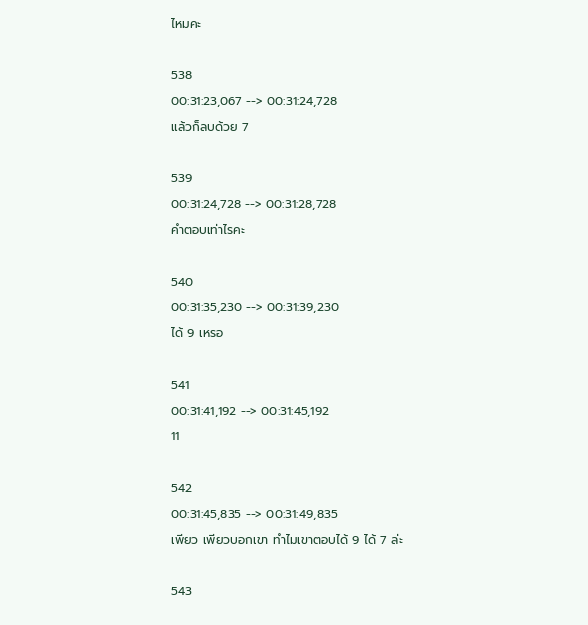ไหมคะ

538
00:31:23,067 --> 00:31:24,728
แล้วก็ลบด้วย 7

539
00:31:24,728 --> 00:31:28,728
คำตอบเท่าไรคะ

540
00:31:35,230 --> 00:31:39,230
ได้ 9 เหรอ

541
00:31:41,192 --> 00:31:45,192
11

542
00:31:45,835 --> 00:31:49,835
เพียว เพียวบอกเขา ทำไมเขาตอบได้ 9 ได้ 7 ล่ะ

543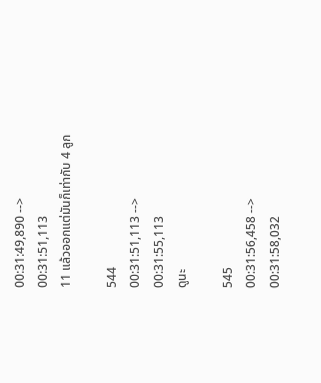00:31:49,890 --> 00:31:51,113
11 แล้วออกแต่มันก็เท่ากับ 4 ลูก

544
00:31:51,113 --> 00:31:55,113
ดูนะ

545
00:31:56,458 --> 00:31:58,032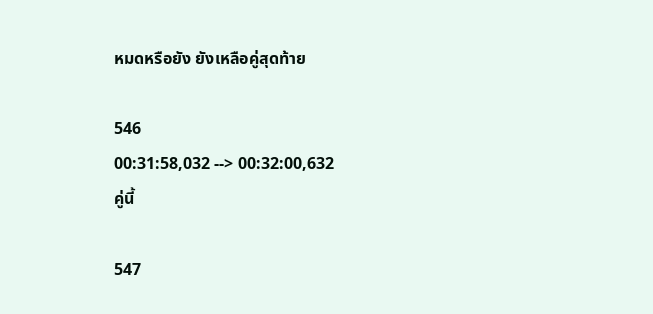หมดหรือยัง ยังเหลือคู่สุดท้าย

546
00:31:58,032 --> 00:32:00,632
คู่นี้

547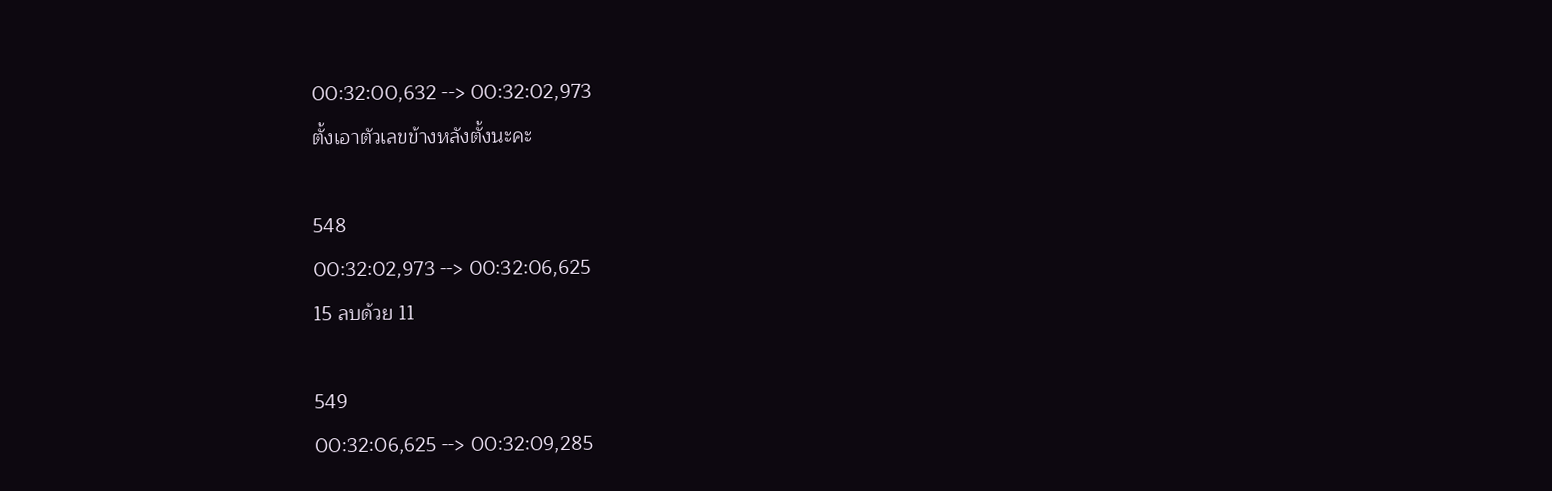00:32:00,632 --> 00:32:02,973
ตั้งเอาตัวเลขข้างหลังตั้งนะคะ

548
00:32:02,973 --> 00:32:06,625
15 ลบด้วย 11

549
00:32:06,625 --> 00:32:09,285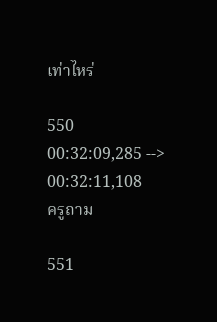เท่าไหร่

550
00:32:09,285 --> 00:32:11,108
ครูถาม

551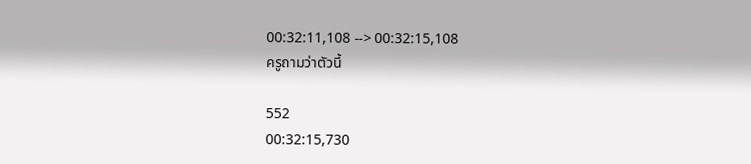00:32:11,108 --> 00:32:15,108
ครูถามว่าตัวนี้

552
00:32:15,730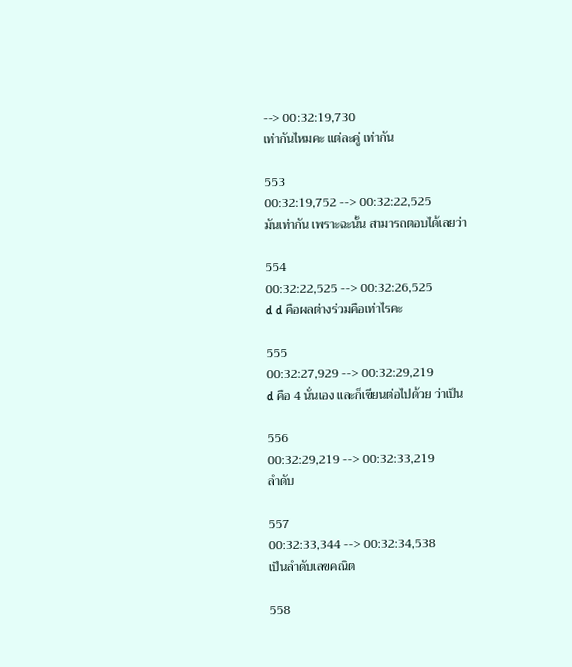--> 00:32:19,730
เท่ากันไหมคะ แต่ละคู่ เท่ากัน

553
00:32:19,752 --> 00:32:22,525
มันเท่ากัน เพราะฉะนั้น สามารถตอบได้เลยว่า

554
00:32:22,525 --> 00:32:26,525
d d คือผลต่างร่วมคือเท่าไรคะ

555
00:32:27,929 --> 00:32:29,219
d คือ 4 นั่นเอง และก็เขียนต่อไปด้วย ว่าเป็น

556
00:32:29,219 --> 00:32:33,219
ลำดับ

557
00:32:33,344 --> 00:32:34,538
เป็นลำดับเลขคณิต

558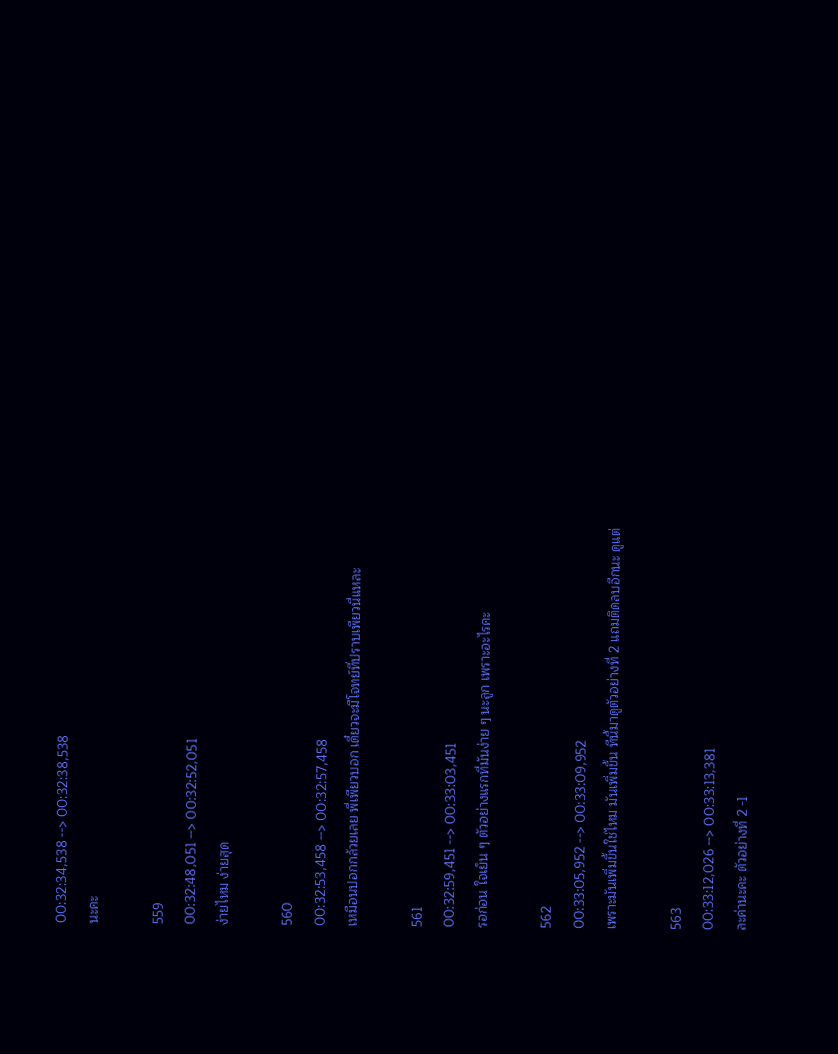00:32:34,538 --> 00:32:38,538
นะคะ

559
00:32:48,051 --> 00:32:52,051
ง่ายไหม ง่ายสุด

560
00:32:53,458 --> 00:32:57,458
เหมือนปอกกล้วยเลย พี่เพียวบอก เดี๋ยวจะมีโจทย์ที่ปราบเพียวนี่แหละ

561
00:32:59,451 --> 00:33:03,451
รอก่อน ใจเย็น ๆ ตัวอย่างแรกที่มันง่าย ๆ นะลูก เพราะอะไรคะ

562
00:33:05,952 --> 00:33:09,952
เพราะมันเพิ่มขึ้นใช่ไหม มันเพิ่มขึ้น ทีนี้มาดูตัวอย่างที่ 2 แถมติดลบอีกนะ ดูแต่

563
00:33:12,026 --> 00:33:13,381
ละค่านะคะ ตัวอย่างที่ 2 -1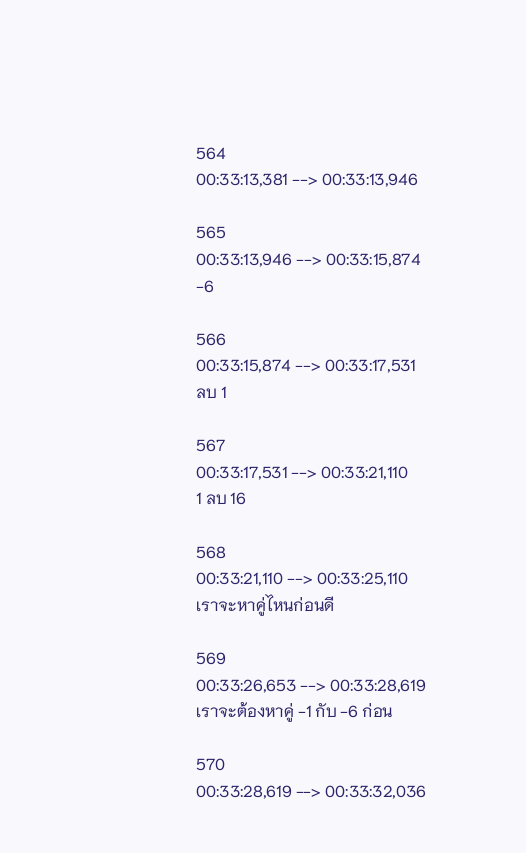564
00:33:13,381 --> 00:33:13,946

565
00:33:13,946 --> 00:33:15,874
-6

566
00:33:15,874 --> 00:33:17,531
ลบ 1

567
00:33:17,531 --> 00:33:21,110
1 ลบ 16

568
00:33:21,110 --> 00:33:25,110
เราจะหาคู่ไหนก่อนดี

569
00:33:26,653 --> 00:33:28,619
เราจะต้องหาคู่ -1 กับ -6 ก่อน

570
00:33:28,619 --> 00:33:32,036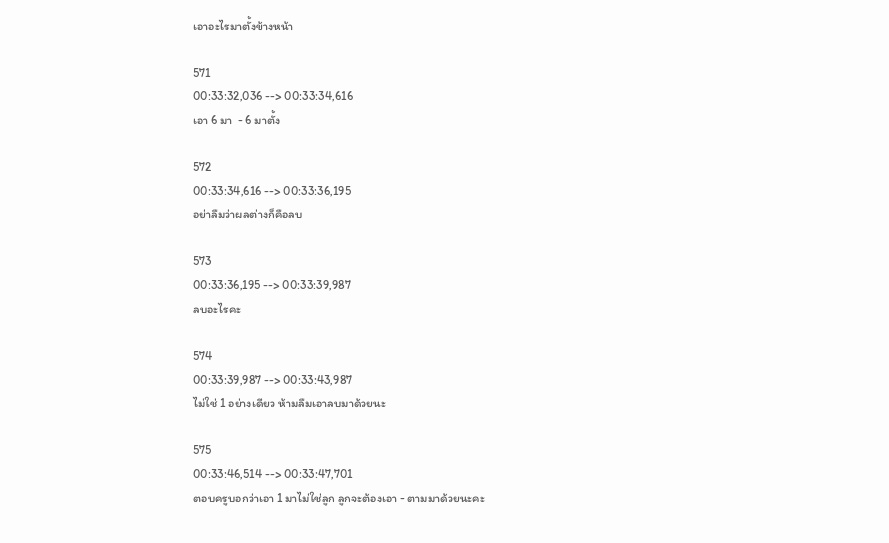เอาอะไรมาตั้งข้างหน้า

571
00:33:32,036 --> 00:33:34,616
เอา 6 มา  - 6 มาตั้ง

572
00:33:34,616 --> 00:33:36,195
อย่าลืมว่าผลต่างก็คือลบ

573
00:33:36,195 --> 00:33:39,987
ลบอะไรคะ

574
00:33:39,987 --> 00:33:43,987
ไม่ใช่ 1 อย่างเดียว ห้ามลืมเอาลบมาด้วยนะ

575
00:33:46,514 --> 00:33:47,701
ตอบครูบอกว่าเอา 1 มาไม่ใช่ลูก ลูกจะต้องเอา - ตามมาด้วยนะคะ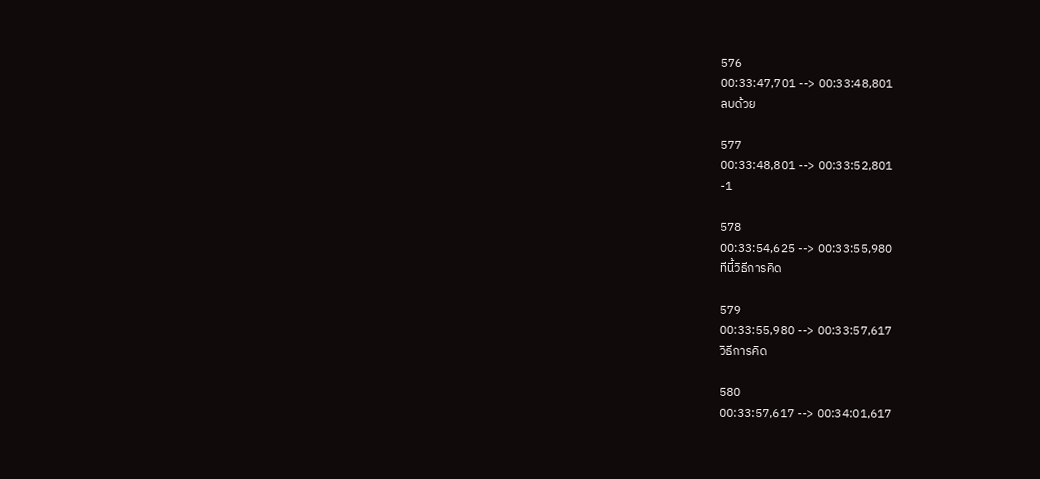576
00:33:47,701 --> 00:33:48,801
ลบด้วย

577
00:33:48,801 --> 00:33:52,801
-1

578
00:33:54,625 --> 00:33:55,980
ทีนี้วิธีการคิด

579
00:33:55,980 --> 00:33:57,617
วิธีการคิด

580
00:33:57,617 --> 00:34:01,617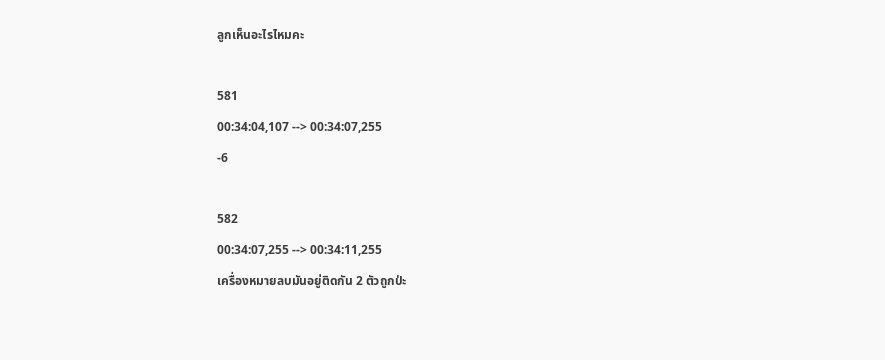ลูกเห็นอะไรไหมคะ

581
00:34:04,107 --> 00:34:07,255
-6

582
00:34:07,255 --> 00:34:11,255
เครื่องหมายลบมันอยู่ติดกัน 2 ตัวถูกป่ะ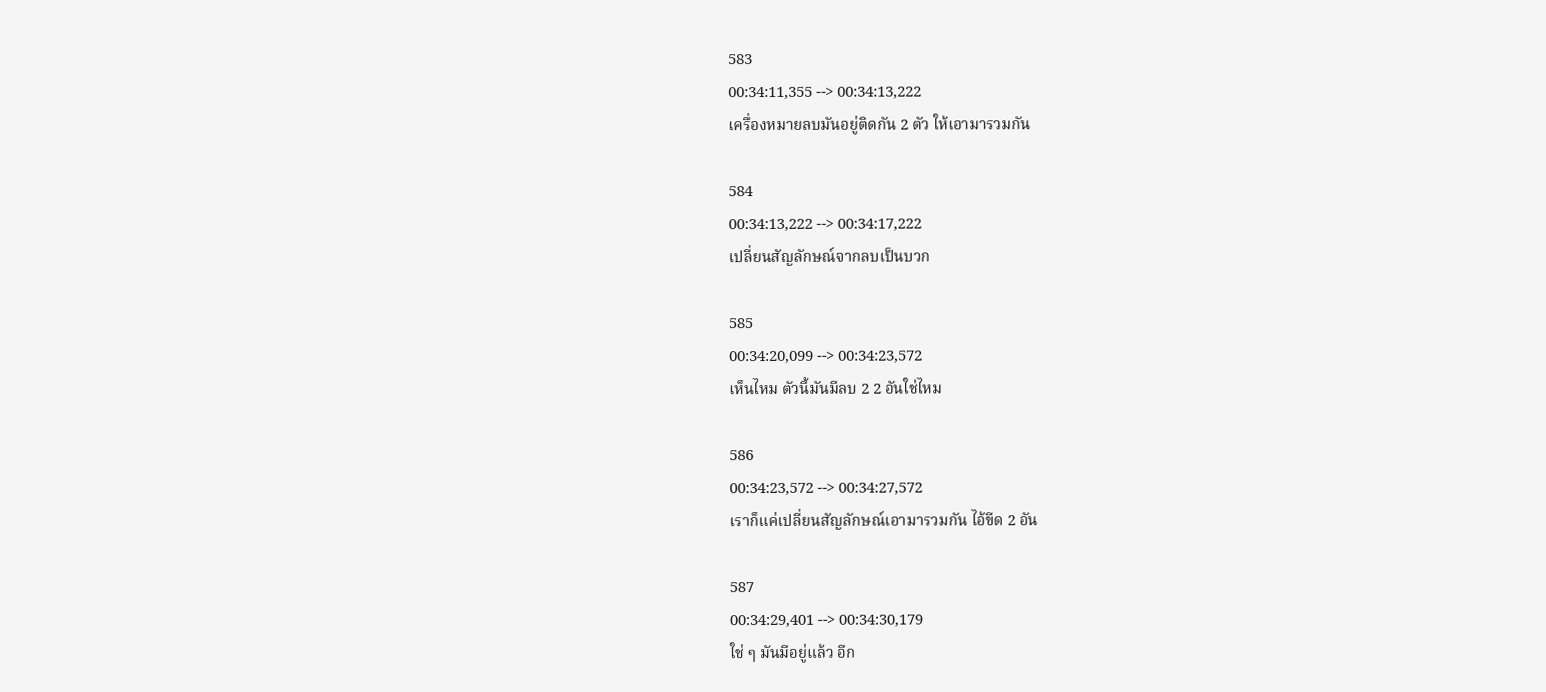583
00:34:11,355 --> 00:34:13,222
เครื่องหมายลบมันอยู่ติดกัน 2 ตัว ให้เอามารวมกัน

584
00:34:13,222 --> 00:34:17,222
เปลี่ยนสัญลักษณ์จากลบเป็นบวก

585
00:34:20,099 --> 00:34:23,572
เห็นไหม ตัวนี้มันมีลบ 2 2 อันใช่ไหม

586
00:34:23,572 --> 00:34:27,572
เราก็แค่เปลี่ยนสัญลักษณ์เอามารวมกัน ไอ้ขีด 2 อัน

587
00:34:29,401 --> 00:34:30,179
ใช่ ๆ มันมีอยู่แล้ว อีก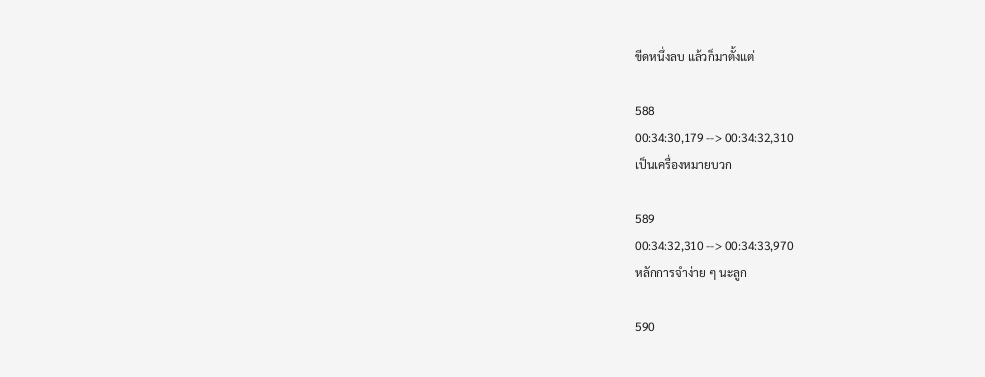ขีดหนึ่งลบ แล้วก็มาตั้งแต่

588
00:34:30,179 --> 00:34:32,310
เป็นเครื่องหมายบวก

589
00:34:32,310 --> 00:34:33,970
หลักการจำง่าย ๆ นะลูก

590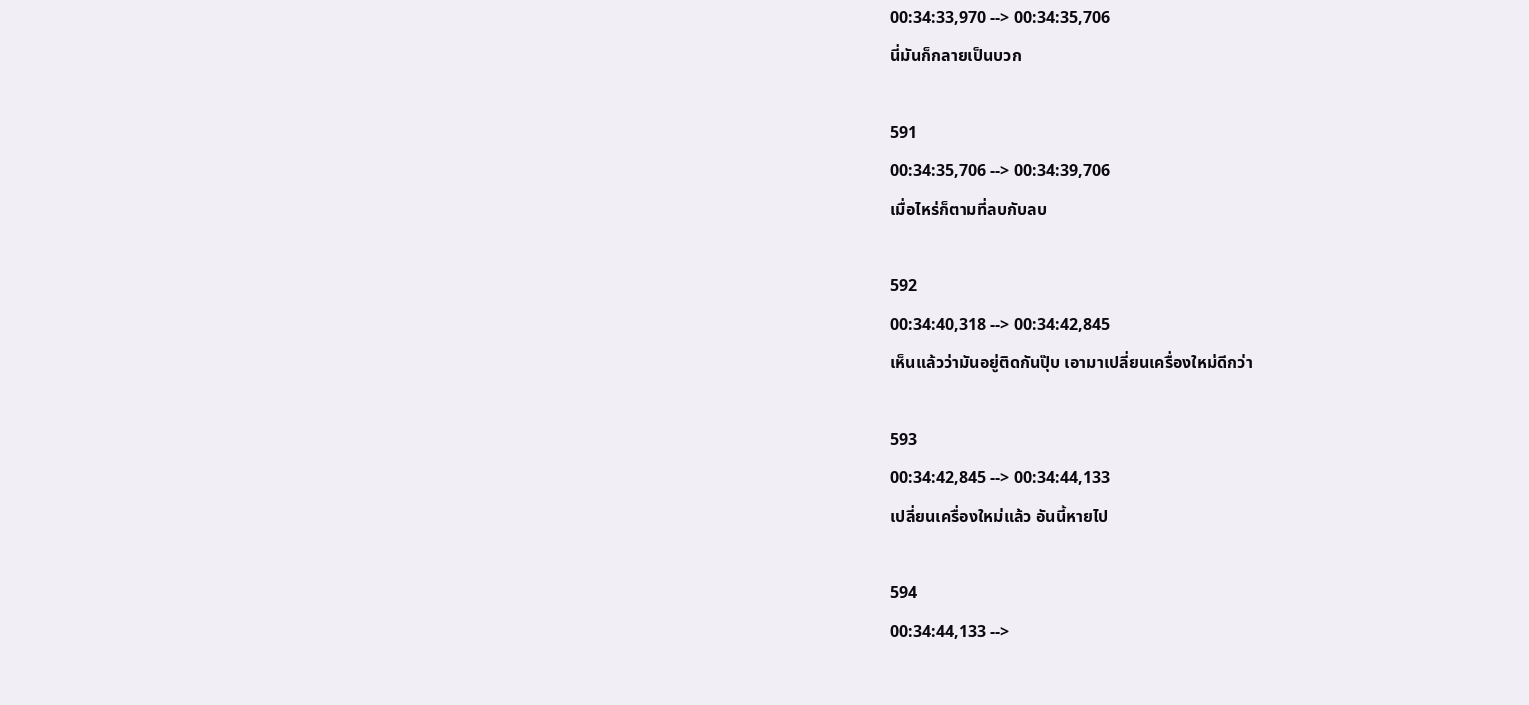00:34:33,970 --> 00:34:35,706
นี่มันก็กลายเป็นบวก

591
00:34:35,706 --> 00:34:39,706
เมื่อไหร่ก็ตามที่ลบกับลบ

592
00:34:40,318 --> 00:34:42,845
เห็นแล้วว่ามันอยู่ติดกันปุ๊บ เอามาเปลี่ยนเครื่องใหม่ดีกว่า

593
00:34:42,845 --> 00:34:44,133
เปลี่ยนเครื่องใหม่แล้ว อันนี้หายไป

594
00:34:44,133 -->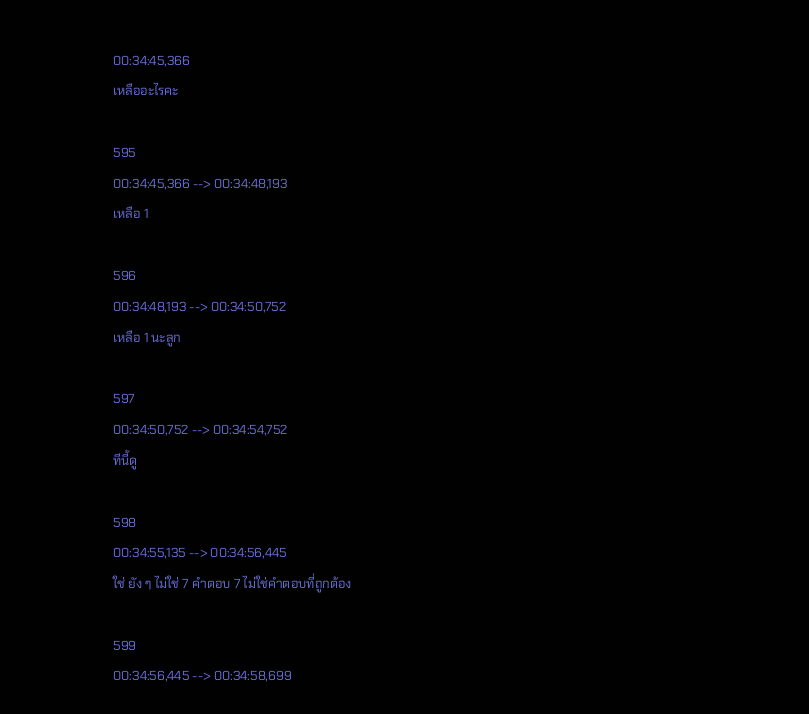00:34:45,366
เหลืออะไรคะ

595
00:34:45,366 --> 00:34:48,193
เหลือ 1

596
00:34:48,193 --> 00:34:50,752
เหลือ 1 นะลูก

597
00:34:50,752 --> 00:34:54,752
ทีนี้ดู

598
00:34:55,135 --> 00:34:56,445
ใช่ ยัง ๆ ไม่ใช่ 7 คำตอบ 7 ไม่ใช่คำตอบที่ถูกต้อง

599
00:34:56,445 --> 00:34:58,699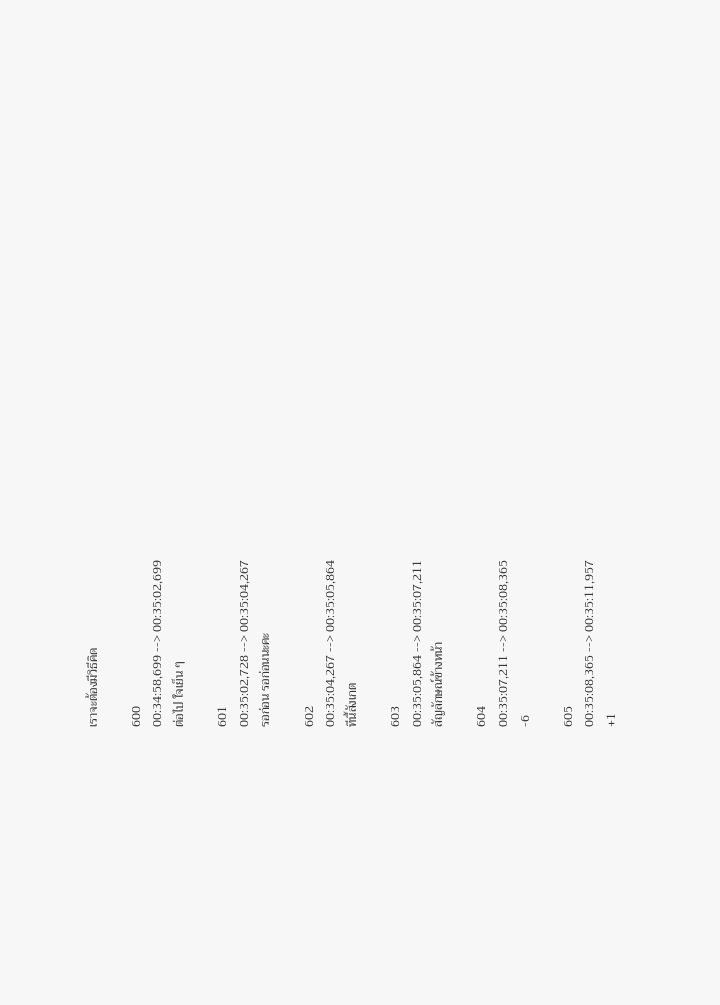เราจะต้องมีวิธีคิด

600
00:34:58,699 --> 00:35:02,699
ต่อไป ใจเย็น ๆ

601
00:35:02,728 --> 00:35:04,267
รอก่อน รอก่อนนะคะ

602
00:35:04,267 --> 00:35:05,864
ทีนี้สังเกต

603
00:35:05,864 --> 00:35:07,211
สัญลักษณ์ข้างหน้า

604
00:35:07,211 --> 00:35:08,365
-6

605
00:35:08,365 --> 00:35:11,957
+1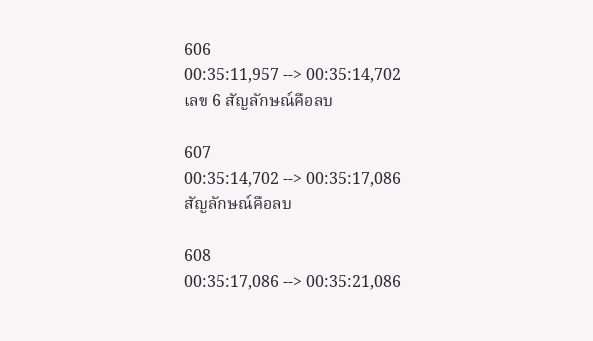606
00:35:11,957 --> 00:35:14,702
เลข 6 สัญลักษณ์คือลบ

607
00:35:14,702 --> 00:35:17,086
สัญลักษณ์คือลบ

608
00:35:17,086 --> 00:35:21,086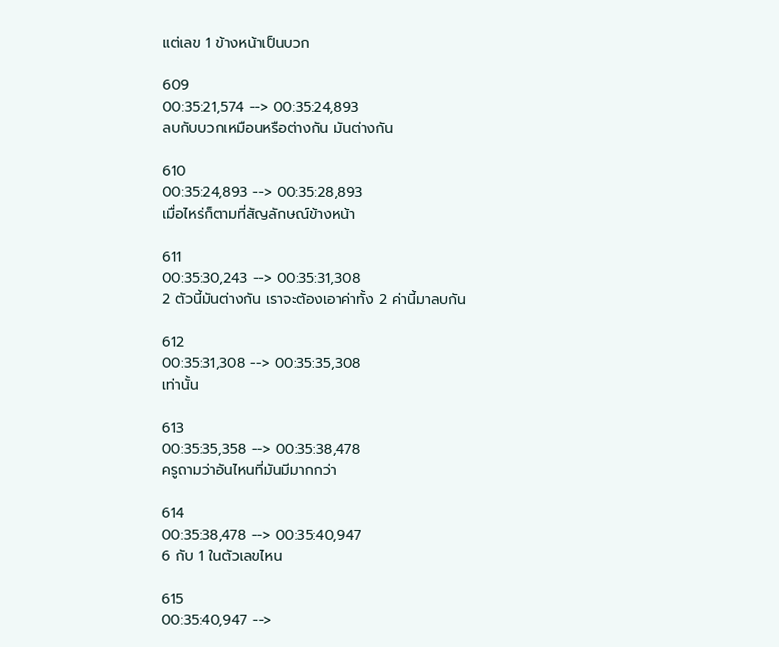แต่เลข 1 ข้างหน้าเป็นบวก

609
00:35:21,574 --> 00:35:24,893
ลบกับบวกเหมือนหรือต่างกัน มันต่างกัน

610
00:35:24,893 --> 00:35:28,893
เมื่อไหร่ก็ตามที่สัญลักษณ์ข้างหน้า

611
00:35:30,243 --> 00:35:31,308
2 ตัวนี้มันต่างกัน เราจะต้องเอาค่าทั้ง 2 ค่านี้มาลบกัน

612
00:35:31,308 --> 00:35:35,308
เท่านั้น

613
00:35:35,358 --> 00:35:38,478
ครูถามว่าอันไหนที่มันมีมากกว่า

614
00:35:38,478 --> 00:35:40,947
6 กับ 1 ในตัวเลขไหน

615
00:35:40,947 -->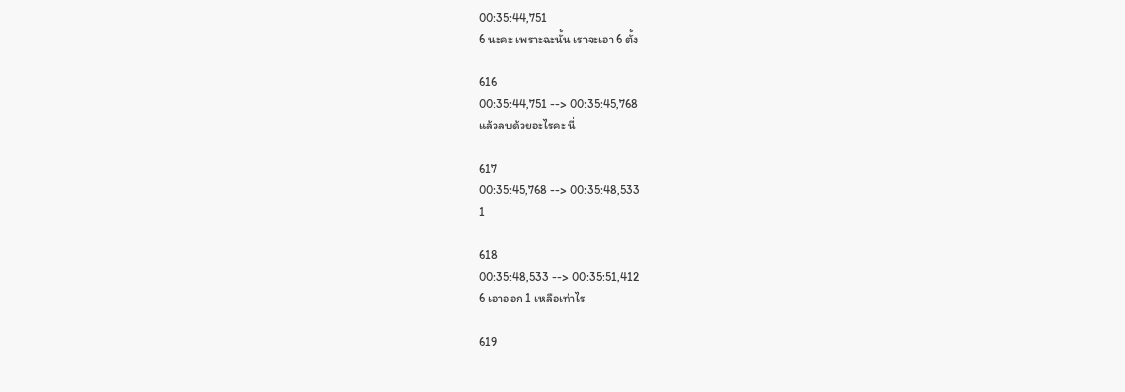00:35:44,751
6 นะคะ เพราะฉะนั้น เราจะเอา 6 ตั้ง

616
00:35:44,751 --> 00:35:45,768
แล้วลบด้วยอะไรคะ นี่

617
00:35:45,768 --> 00:35:48,533
1

618
00:35:48,533 --> 00:35:51,412
6 เอาออก 1 เหลือเท่าไร

619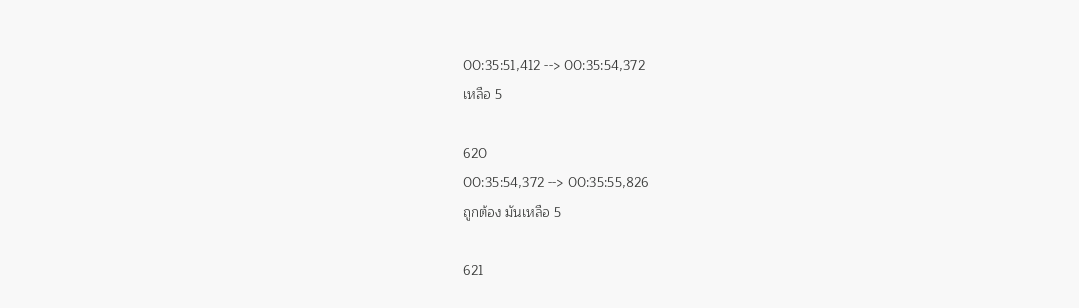00:35:51,412 --> 00:35:54,372
เหลือ 5

620
00:35:54,372 --> 00:35:55,826
ถูกต้อง มันเหลือ 5

621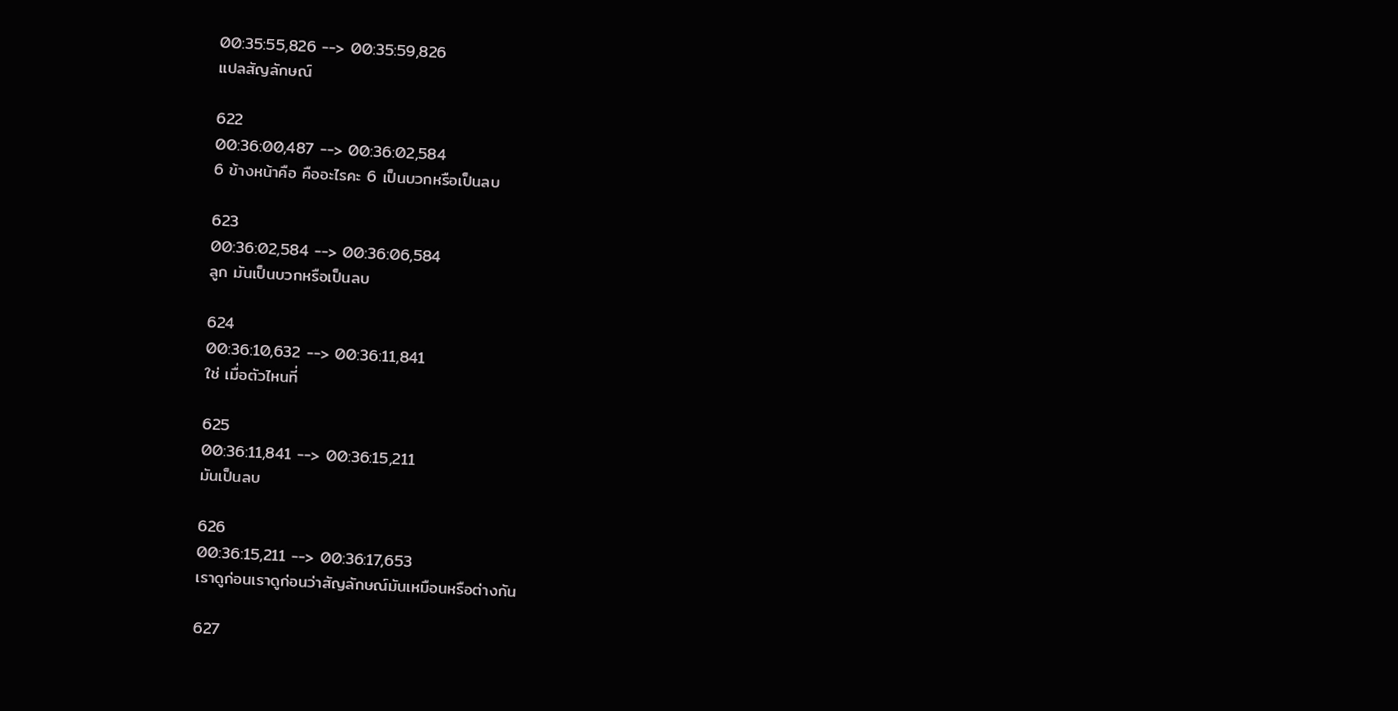00:35:55,826 --> 00:35:59,826
แปลสัญลักษณ์

622
00:36:00,487 --> 00:36:02,584
6 ข้างหน้าคือ คืออะไรคะ 6 เป็นบวกหรือเป็นลบ

623
00:36:02,584 --> 00:36:06,584
ลูก มันเป็นบวกหรือเป็นลบ

624
00:36:10,632 --> 00:36:11,841
ใช่ เมื่อตัวไหนที่

625
00:36:11,841 --> 00:36:15,211
มันเป็นลบ

626
00:36:15,211 --> 00:36:17,653
เราดูก่อนเราดูก่อนว่าสัญลักษณ์มันเหมือนหรือต่างกัน

627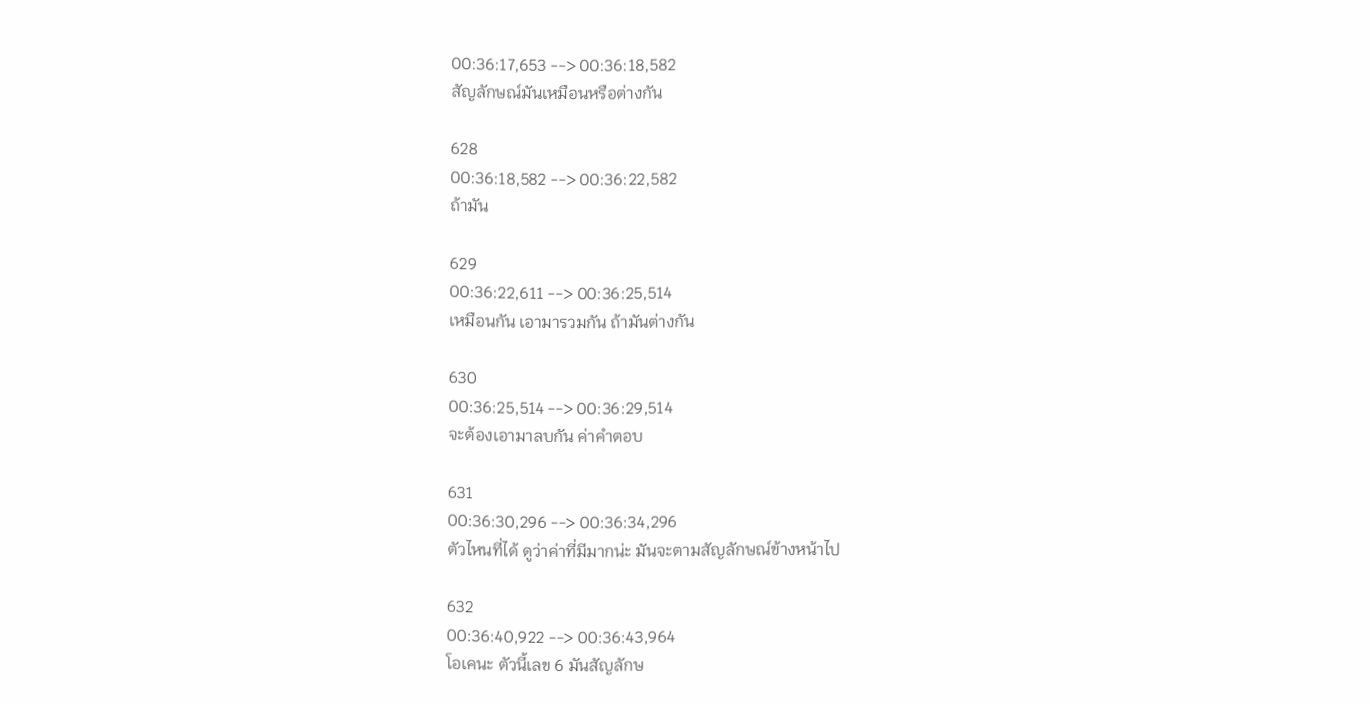00:36:17,653 --> 00:36:18,582
สัญลักษณ์มันเหมือนหรือต่างกัน

628
00:36:18,582 --> 00:36:22,582
ถ้ามัน

629
00:36:22,611 --> 00:36:25,514
เหมือนกัน เอามารวมกัน ถ้ามันต่างกัน

630
00:36:25,514 --> 00:36:29,514
จะต้องเอามาลบกัน ค่าคำตอบ

631
00:36:30,296 --> 00:36:34,296
ตัวไหนที่ได้ ดูว่าค่าที่มีมากน่ะ มันจะตามสัญลักษณ์ข้างหน้าไป

632
00:36:40,922 --> 00:36:43,964
โอเคนะ ตัวนี้เลข 6 มันสัญลักษ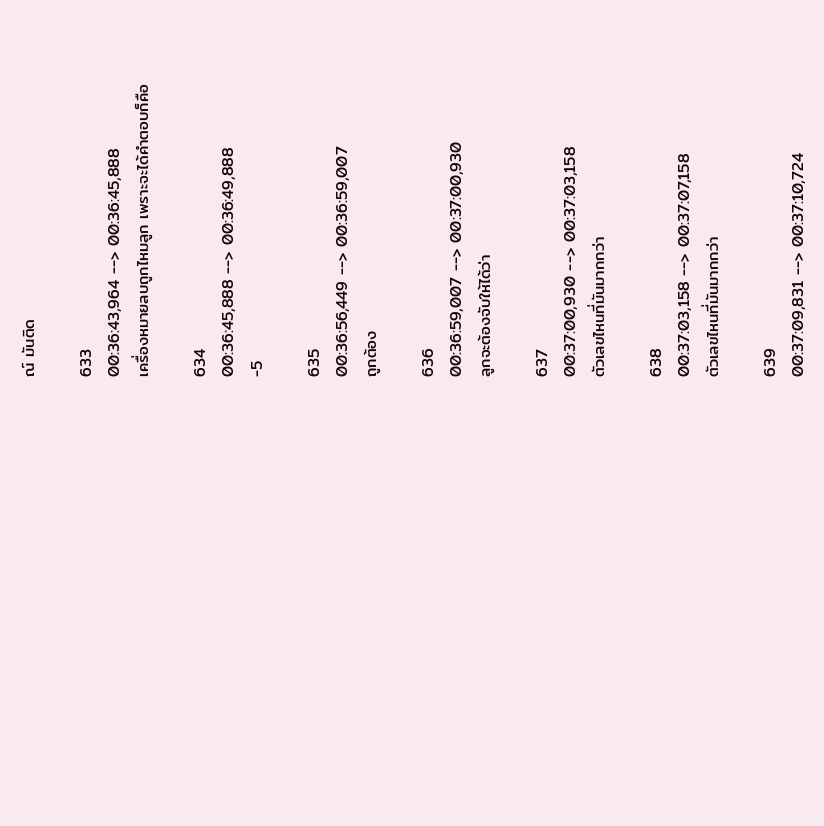ณ์ มันติด

633
00:36:43,964 --> 00:36:45,888
เครื่องหมายลบถูกไหมลูก เพราะจะได้คำตอบก็คือ

634
00:36:45,888 --> 00:36:49,888
-5

635
00:36:56,449 --> 00:36:59,007
ถูกต้อง

636
00:36:59,007 --> 00:37:00,930
ลูกจะต้องจับให้ได้ว่า

637
00:37:00,930 --> 00:37:03,158
ตัวเลขไหนที่มันมากกว่า

638
00:37:03,158 --> 00:37:07,158
ตัวเลขไหนที่มันมากกว่า

639
00:37:09,831 --> 00:37:10,724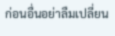ก่อนอื่นอย่าลืมเปลี่ยน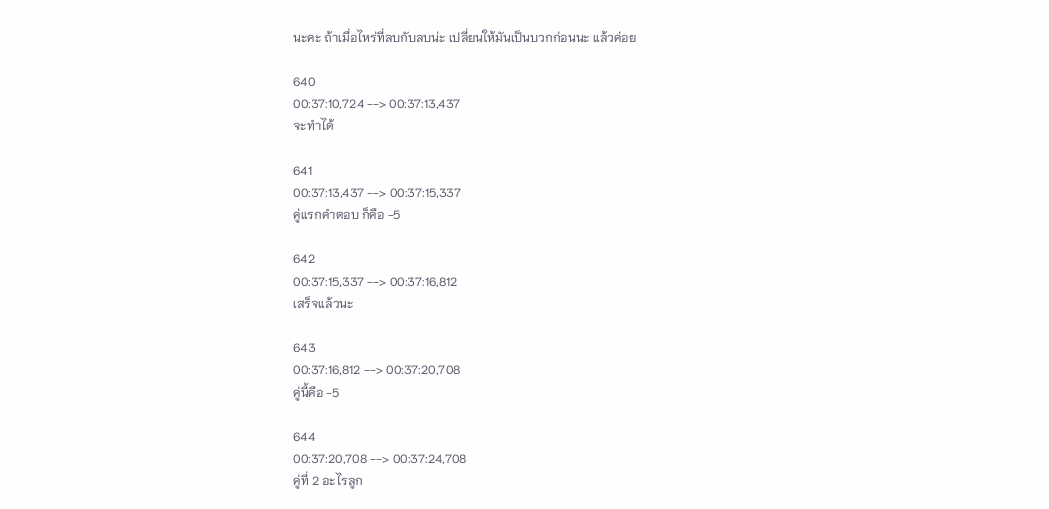นะคะ ถ้าเมื่อไหร่ที่ลบกับลบน่ะ เปลี่ยนให้มันเป็นบวกก่อนนะ แล้วค่อย

640
00:37:10,724 --> 00:37:13,437
จะทำได้

641
00:37:13,437 --> 00:37:15,337
คู่แรกคำตอบ ก็คือ -5

642
00:37:15,337 --> 00:37:16,812
เสร็จแล้วนะ

643
00:37:16,812 --> 00:37:20,708
คู่นี้คือ -5

644
00:37:20,708 --> 00:37:24,708
คู่ที่ 2 อะไรลูก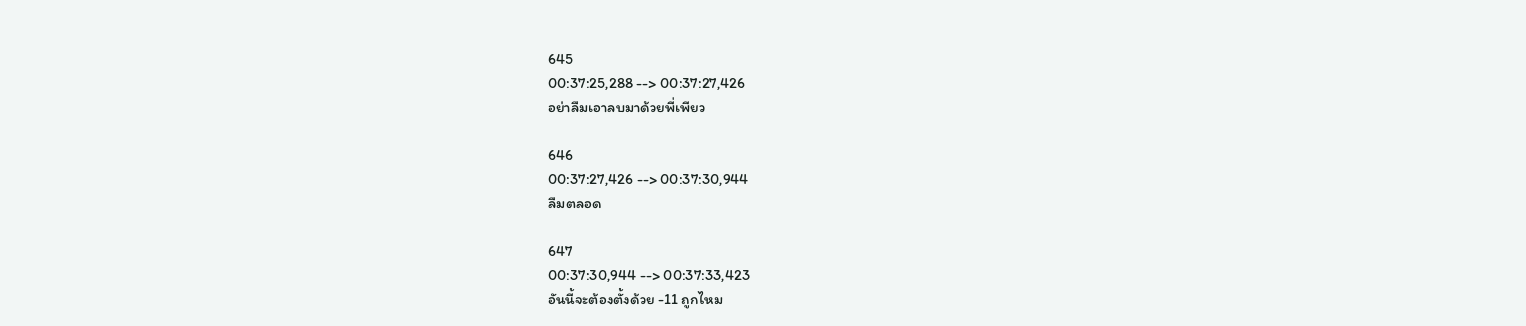645
00:37:25,288 --> 00:37:27,426
อย่าลืมเอาลบมาด้วยพี่เพียว

646
00:37:27,426 --> 00:37:30,944
ลืมตลอด

647
00:37:30,944 --> 00:37:33,423
อันนี้จะต้องตั้งด้วย -11 ถูกไหม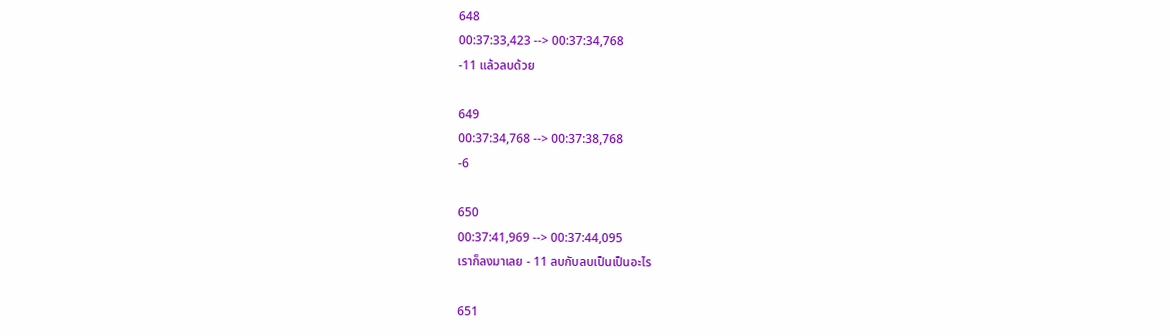648
00:37:33,423 --> 00:37:34,768
-11 แล้วลบด้วย

649
00:37:34,768 --> 00:37:38,768
-6

650
00:37:41,969 --> 00:37:44,095
เราก็ลงมาเลย - 11 ลบกับลบเป็นเป็นอะไร

651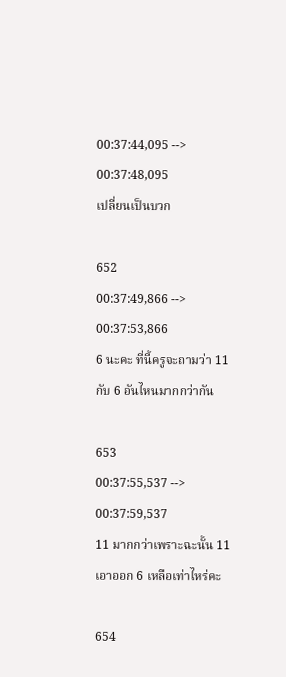00:37:44,095 --> 00:37:48,095
เปลี่ยนเป็นบวก

652
00:37:49,866 --> 00:37:53,866
6 นะคะ ที่นี้ครูจะถามว่า 11 กับ 6 อันไหนมากกว่ากัน

653
00:37:55,537 --> 00:37:59,537
11 มากกว่าเพราะฉะนั้น 11 เอาออก 6 เหลือเท่าไหร่คะ

654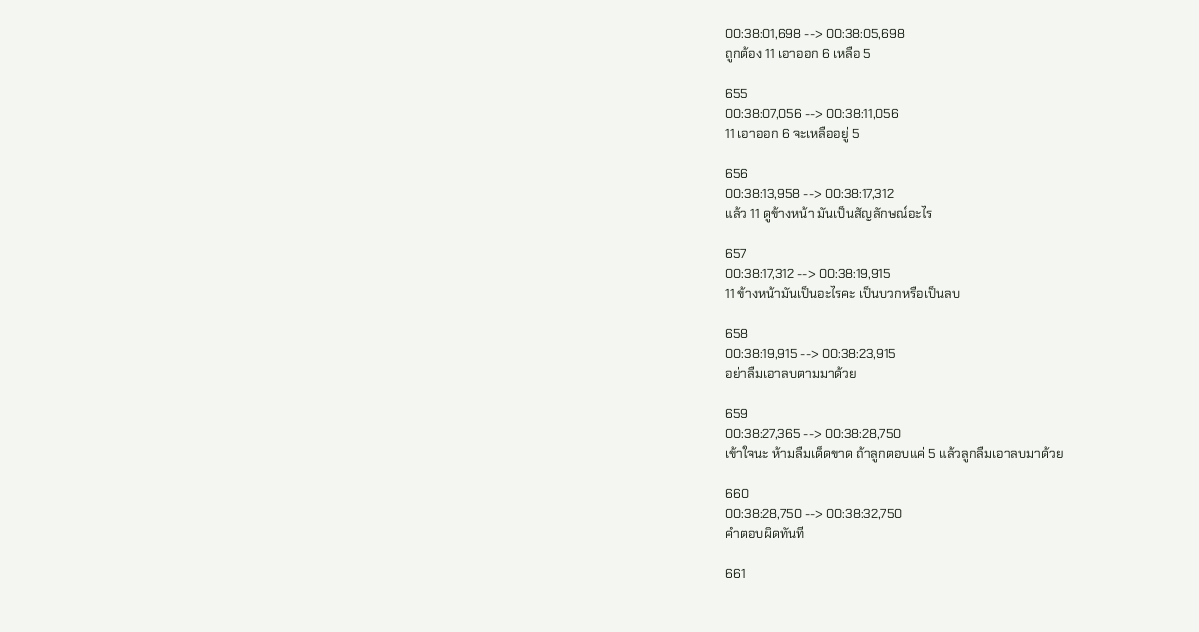00:38:01,698 --> 00:38:05,698
ถูกต้อง 11 เอาออก 6 เหลือ 5

655
00:38:07,056 --> 00:38:11,056
11 เอาออก 6 จะเหลืออยู่ 5

656
00:38:13,958 --> 00:38:17,312
แล้ว 11 ดูข้างหน้า มันเป็นสัญลักษณ์อะไร

657
00:38:17,312 --> 00:38:19,915
11 ข้างหน้ามันเป็นอะไรคะ เป็นบวกหรือเป็นลบ

658
00:38:19,915 --> 00:38:23,915
อย่าลืมเอาลบตามมาด้วย

659
00:38:27,365 --> 00:38:28,750
เข้าใจนะ ห้ามลืมเด็ดขาด ถ้าลูกตอบแค่ 5 แล้วลูกลืมเอาลบมาด้วย

660
00:38:28,750 --> 00:38:32,750
คำตอบผิดทันที

661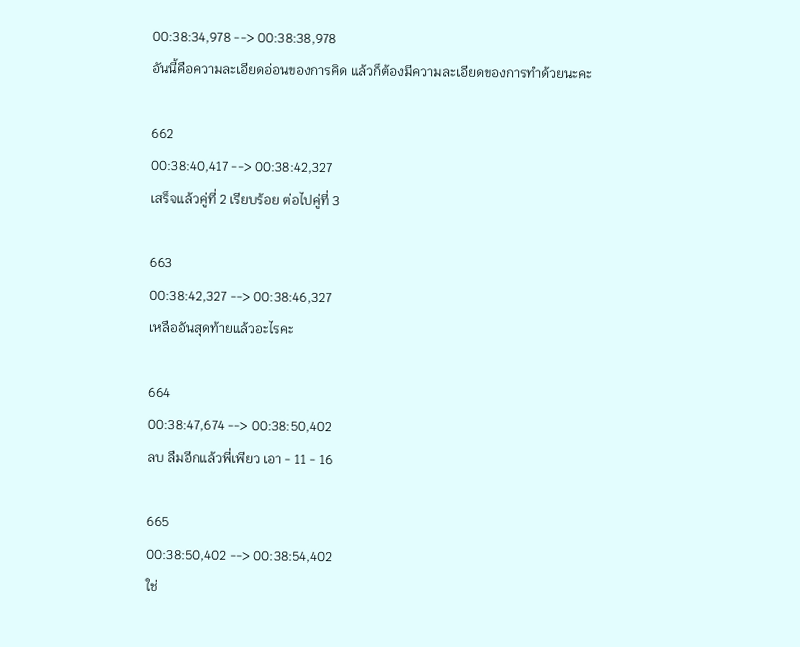00:38:34,978 --> 00:38:38,978
อันนี้คือความละเอียดอ่อนของการคิด แล้วก็ต้องมีความละเอียดของการทำด้วยนะคะ

662
00:38:40,417 --> 00:38:42,327
เสร็จแล้วคู่ที่ 2 เรียบร้อย ต่อไปคู่ที่ 3

663
00:38:42,327 --> 00:38:46,327
เหลืออันสุดท้ายแล้วอะไรคะ

664
00:38:47,674 --> 00:38:50,402
ลบ ลืมอีกแล้วพี่เพียว เอา - 11 - 16

665
00:38:50,402 --> 00:38:54,402
ใช่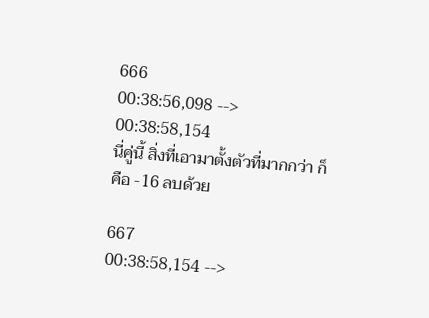666
00:38:56,098 --> 00:38:58,154
นี่คู่นี้ สิ่งที่เอามาตั้งตัวที่มากกว่า ก็คือ -16 ลบด้วย

667
00:38:58,154 -->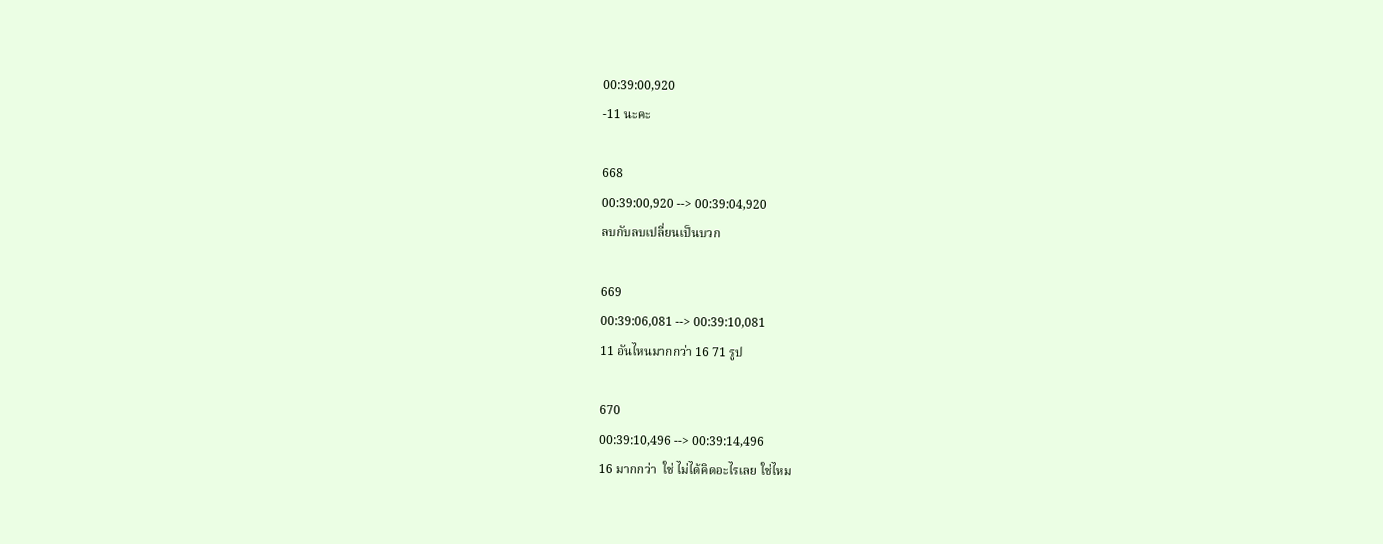00:39:00,920
-11 นะคะ

668
00:39:00,920 --> 00:39:04,920
ลบกับลบเปลี่ยนเป็นบวก

669
00:39:06,081 --> 00:39:10,081
11 อันไหนมากกว่า 16 71 รูป

670
00:39:10,496 --> 00:39:14,496
16 มากกว่า  ใช่ ไม่ได้คิดอะไรเลย ใช่ไหม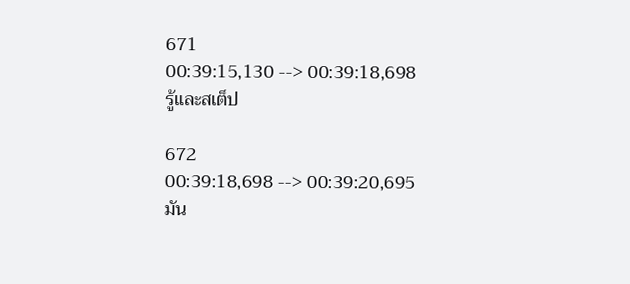671
00:39:15,130 --> 00:39:18,698
รู้และสเต็ป

672
00:39:18,698 --> 00:39:20,695
มัน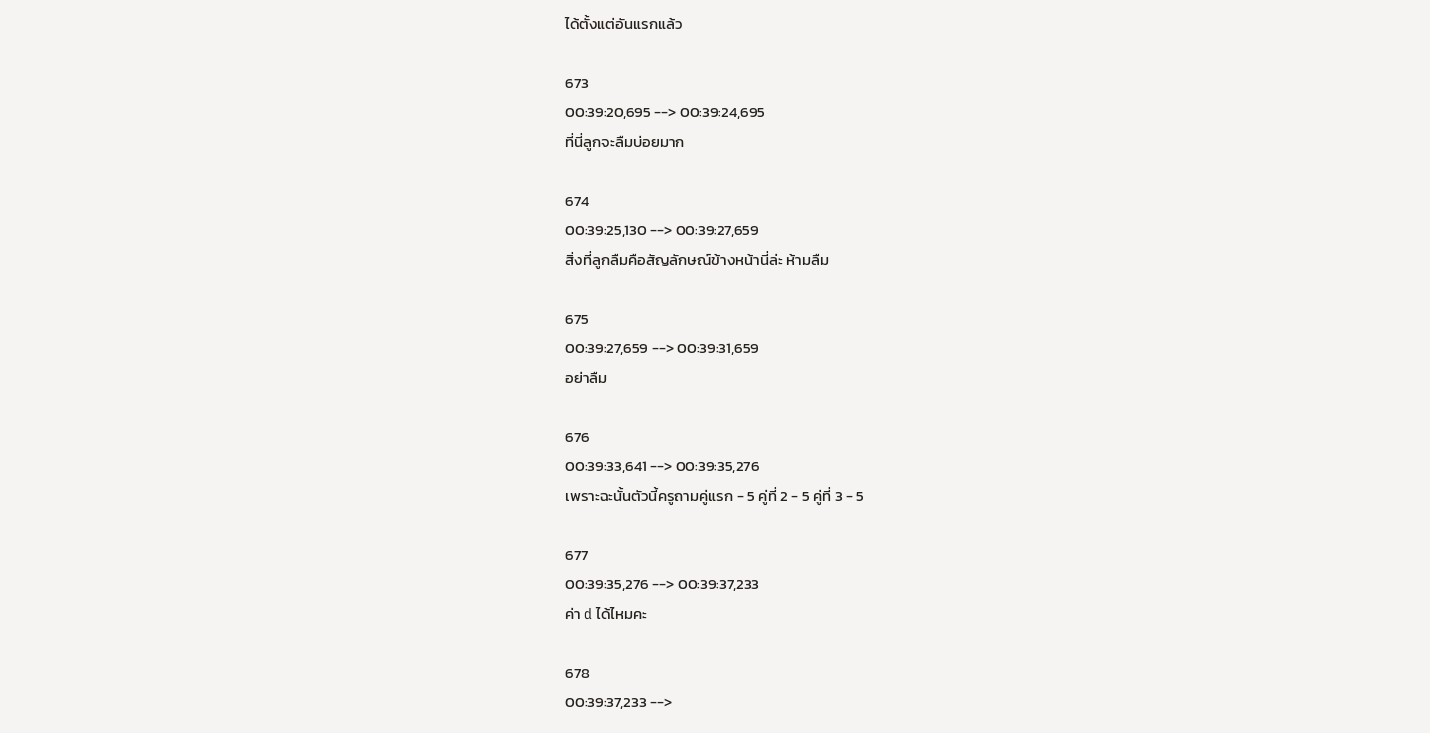ได้ตั้งแต่อันแรกแล้ว

673
00:39:20,695 --> 00:39:24,695
ที่นี่ลูกจะลืมบ่อยมาก

674
00:39:25,130 --> 00:39:27,659
สิ่งที่ลูกลืมคือสัญลักษณ์ข้างหน้านี่ล่ะ ห้ามลืม

675
00:39:27,659 --> 00:39:31,659
อย่าลืม

676
00:39:33,641 --> 00:39:35,276
เพราะฉะนั้นตัวนี้ครูถามคู่แรก - 5 คู่ที่ 2 - 5 คู่ที่ 3 - 5

677
00:39:35,276 --> 00:39:37,233
ค่า d ได้ไหมคะ

678
00:39:37,233 -->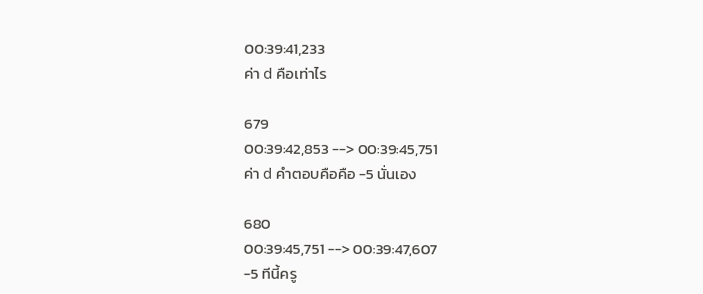00:39:41,233
ค่า d คือเท่าไร

679
00:39:42,853 --> 00:39:45,751
ค่า d คำตอบคือคือ -5 นั่นเอง

680
00:39:45,751 --> 00:39:47,607
-5 ทีนี้ครู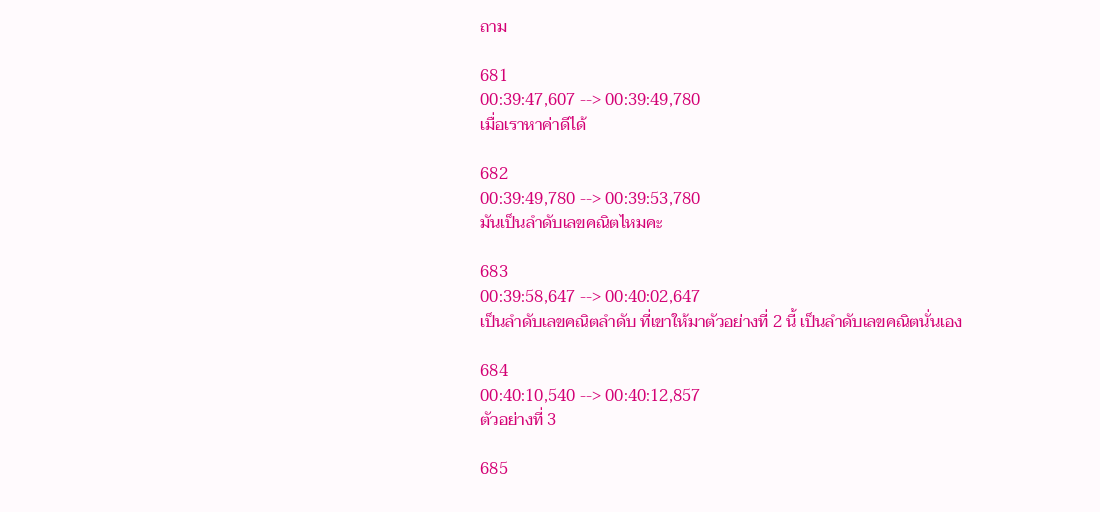ถาม

681
00:39:47,607 --> 00:39:49,780
เมื่อเราหาค่าดีได้

682
00:39:49,780 --> 00:39:53,780
มันเป็นลำดับเลขคณิตไหมคะ

683
00:39:58,647 --> 00:40:02,647
เป็นลำดับเลขคณิตลำดับ ที่เขาให้มาตัวอย่างที่ 2 นี้ เป็นลำดับเลขคณิตนั่นเอง

684
00:40:10,540 --> 00:40:12,857
ตัวอย่างที่ 3

685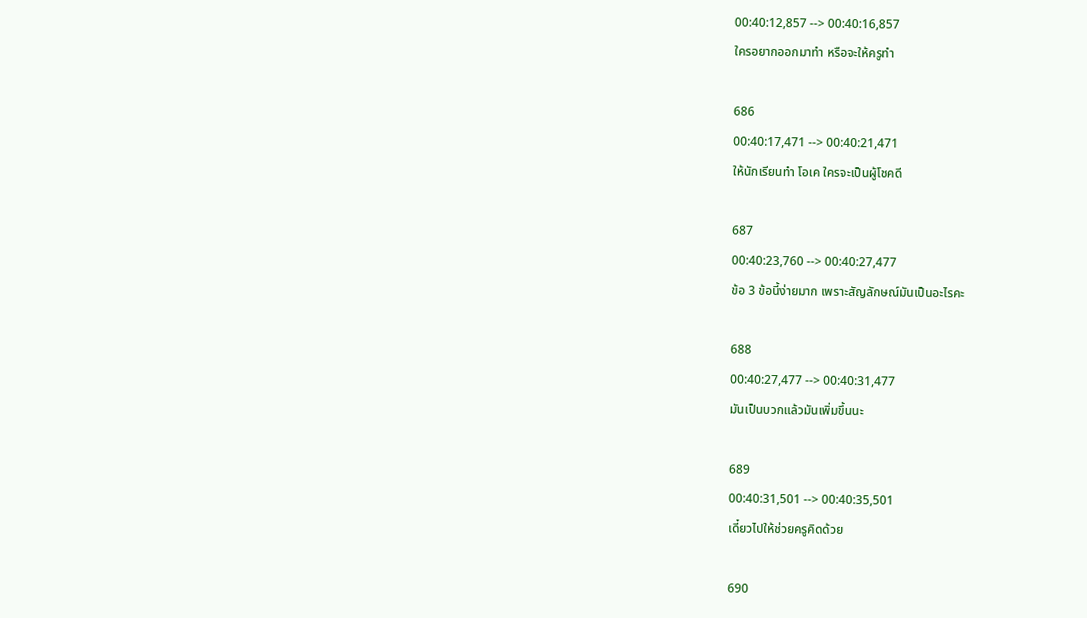00:40:12,857 --> 00:40:16,857
ใครอยากออกมาทำ หรือจะให้ครูทำ

686
00:40:17,471 --> 00:40:21,471
ให้นักเรียนทำ โอเค ใครจะเป็นผู้โชคดี

687
00:40:23,760 --> 00:40:27,477
ข้อ 3 ข้อนี้ง่ายมาก เพราะสัญลักษณ์มันเป็นอะไรคะ

688
00:40:27,477 --> 00:40:31,477
มันเป็นบวกแล้วมันเพิ่มขึ้นนะ

689
00:40:31,501 --> 00:40:35,501
เดี๋ยวไปให้ช่วยครูคิดด้วย

690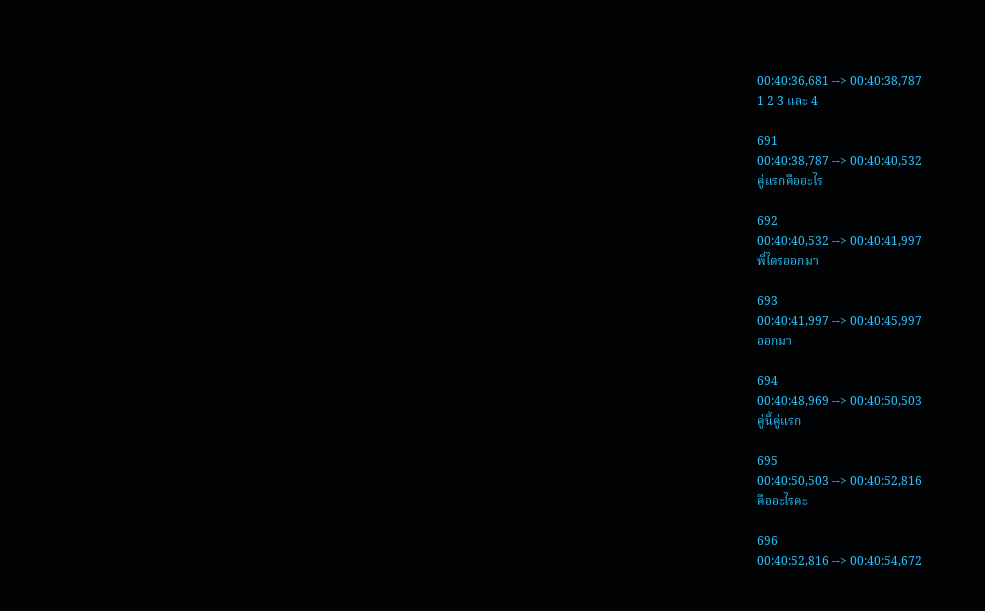00:40:36,681 --> 00:40:38,787
1 2 3 และ 4

691
00:40:38,787 --> 00:40:40,532
คู่แรกคืออะไร

692
00:40:40,532 --> 00:40:41,997
พี่ไตรออกมา

693
00:40:41,997 --> 00:40:45,997
ออกมา

694
00:40:48,969 --> 00:40:50,503
คู่นี้คู่แรก

695
00:40:50,503 --> 00:40:52,816
คืออะไรคะ

696
00:40:52,816 --> 00:40:54,672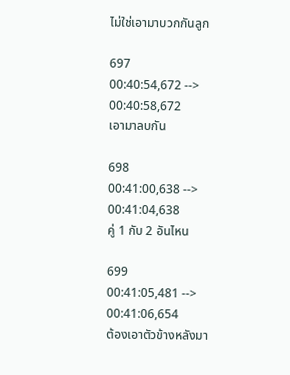ไม่ใช่เอามาบวกกันลูก

697
00:40:54,672 --> 00:40:58,672
เอามาลบกัน

698
00:41:00,638 --> 00:41:04,638
คู่ 1 กับ 2 อันไหน

699
00:41:05,481 --> 00:41:06,654
ต้องเอาตัวข้างหลังมา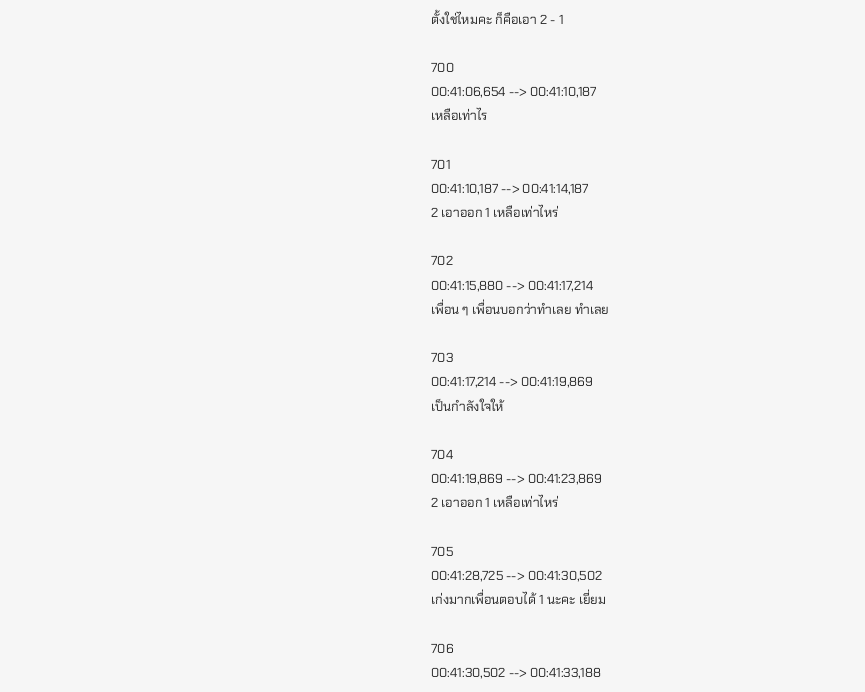ตั้งใช่ไหมคะ ก็คือเอา 2 - 1

700
00:41:06,654 --> 00:41:10,187
เหลือเท่าไร

701
00:41:10,187 --> 00:41:14,187
2 เอาออก 1 เหลือเท่าไหร่

702
00:41:15,880 --> 00:41:17,214
เพื่อน ๆ เพื่อนบอกว่าทำเลย ทำเลย

703
00:41:17,214 --> 00:41:19,869
เป็นกำลังใจให้

704
00:41:19,869 --> 00:41:23,869
2 เอาออก 1 เหลือเท่าไหร่

705
00:41:28,725 --> 00:41:30,502
เก่งมากเพื่อนตอบได้ 1 นะคะ เยี่ยม

706
00:41:30,502 --> 00:41:33,188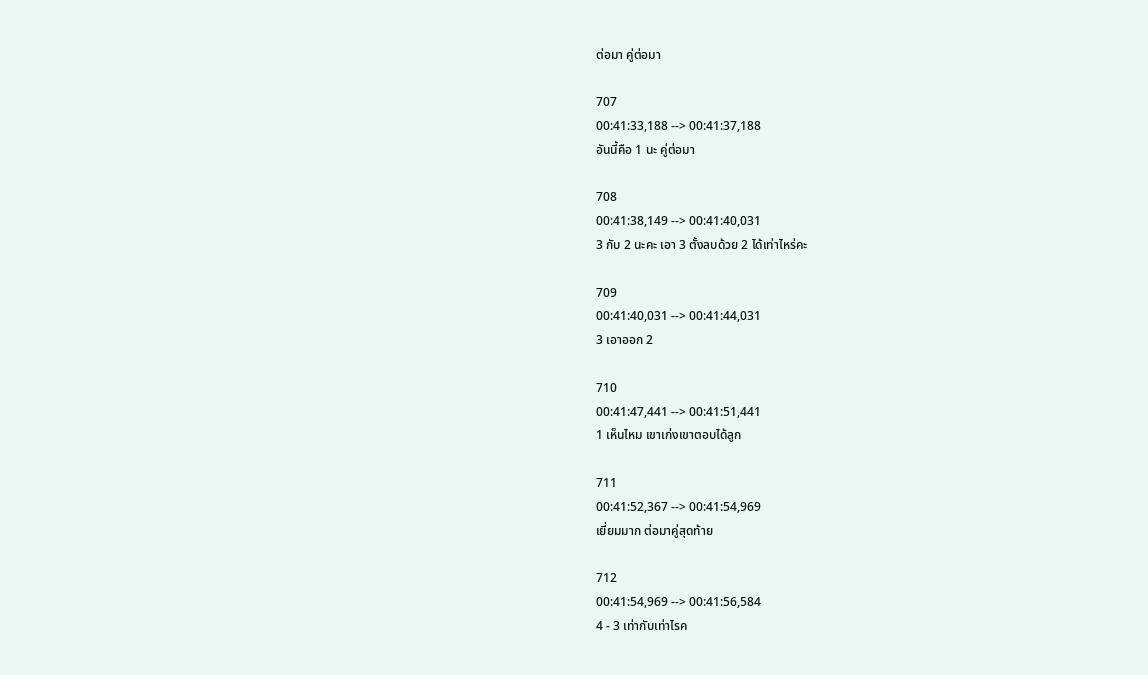ต่อมา คู่ต่อมา

707
00:41:33,188 --> 00:41:37,188
อันนี้คือ 1 นะ คู่ต่อมา

708
00:41:38,149 --> 00:41:40,031
3 กับ 2 นะคะ เอา 3 ตั้งลบด้วย 2 ได้เท่าไหร่คะ

709
00:41:40,031 --> 00:41:44,031
3 เอาออก 2

710
00:41:47,441 --> 00:41:51,441
1 เห็นไหม เขาเก่งเขาตอบได้ลูก

711
00:41:52,367 --> 00:41:54,969
เยี่ยมมาก ต่อมาคู่สุดท้าย

712
00:41:54,969 --> 00:41:56,584
4 - 3 เท่ากับเท่าไรค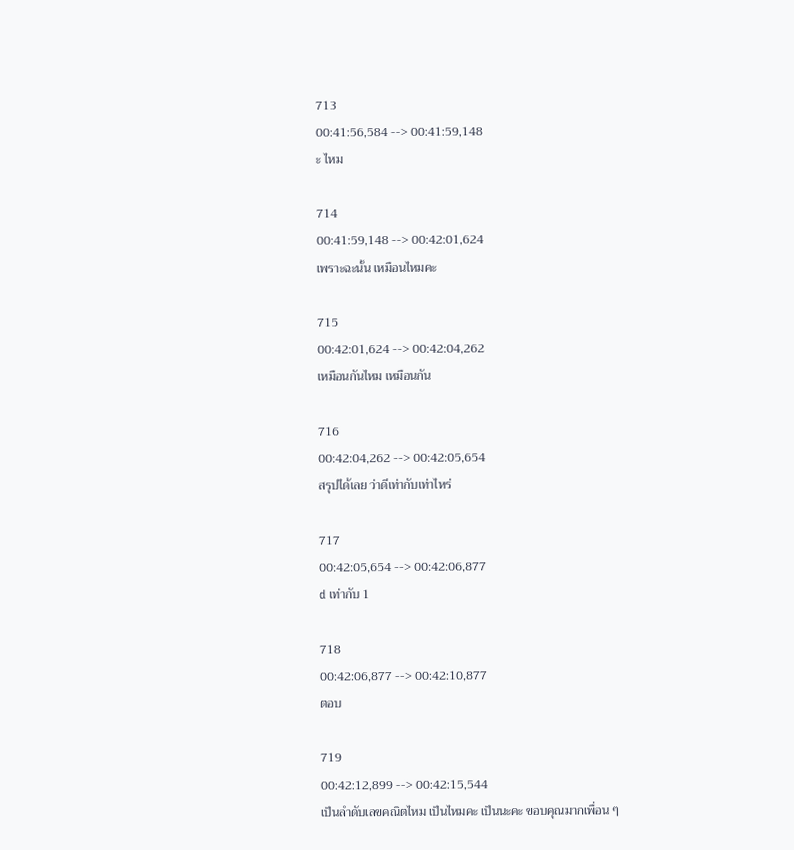713
00:41:56,584 --> 00:41:59,148
ะ ไหม

714
00:41:59,148 --> 00:42:01,624
เพราะฉะนั้น เหมือนไหมคะ

715
00:42:01,624 --> 00:42:04,262
เหมือนกันไหม เหมือนกัน

716
00:42:04,262 --> 00:42:05,654
สรุปได้เลย ว่าดีเท่ากับเท่าไหร่

717
00:42:05,654 --> 00:42:06,877
d เท่ากับ 1

718
00:42:06,877 --> 00:42:10,877
ตอบ

719
00:42:12,899 --> 00:42:15,544
เป็นลำดับเลขคณิตไหม เป็นไหมคะ เป็นนะคะ ขอบคุณมากเพื่อน ๆ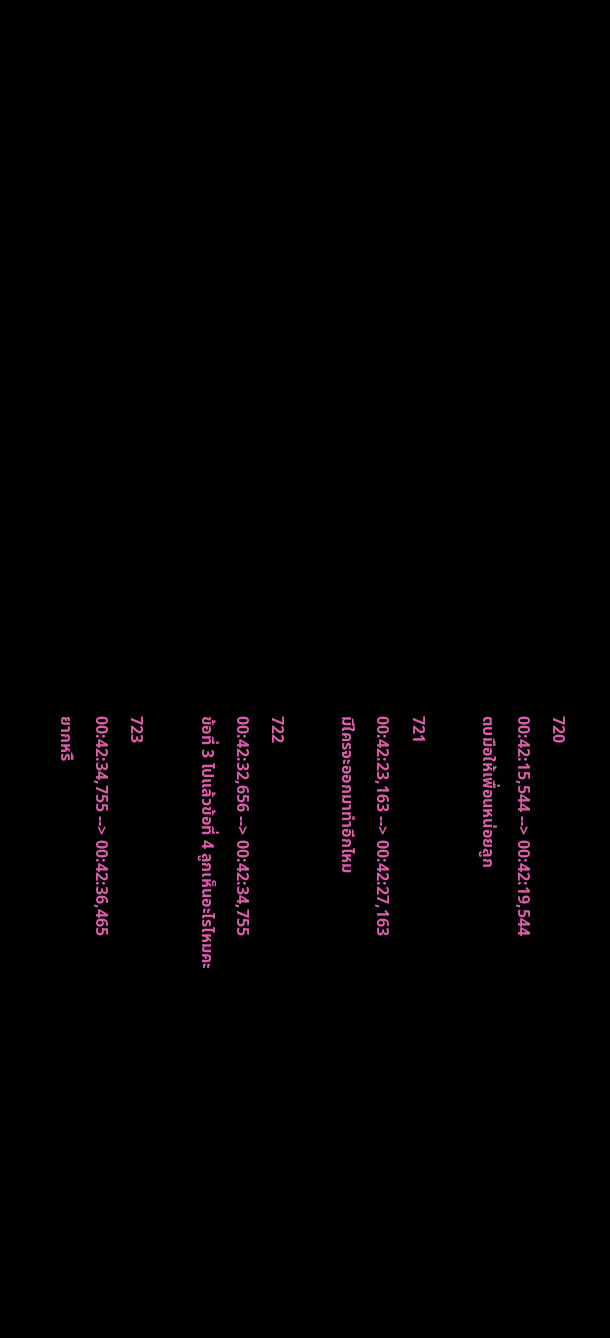720
00:42:15,544 --> 00:42:19,544
ตบมือให้เพื่อนหน่อยลูก

721
00:42:23,163 --> 00:42:27,163
มีใครจะออกมาทำอีกไหม

722
00:42:32,656 --> 00:42:34,755
ข้อที่ 3 ไปแล้วข้อที่ 4 ลูกเห็นอะไรไหมคะ

723
00:42:34,755 --> 00:42:36,465
ยากหรื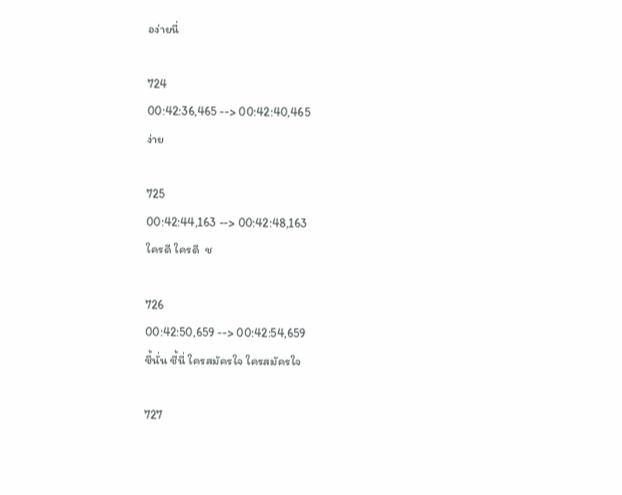อง่ายนี่

724
00:42:36,465 --> 00:42:40,465
ง่าย

725
00:42:44,163 --> 00:42:48,163
ใครดี ใครดี  ช

726
00:42:50,659 --> 00:42:54,659
ชี้นั่น ชี้นี่ ใครสมัครใจ ใครสมัครใจ

727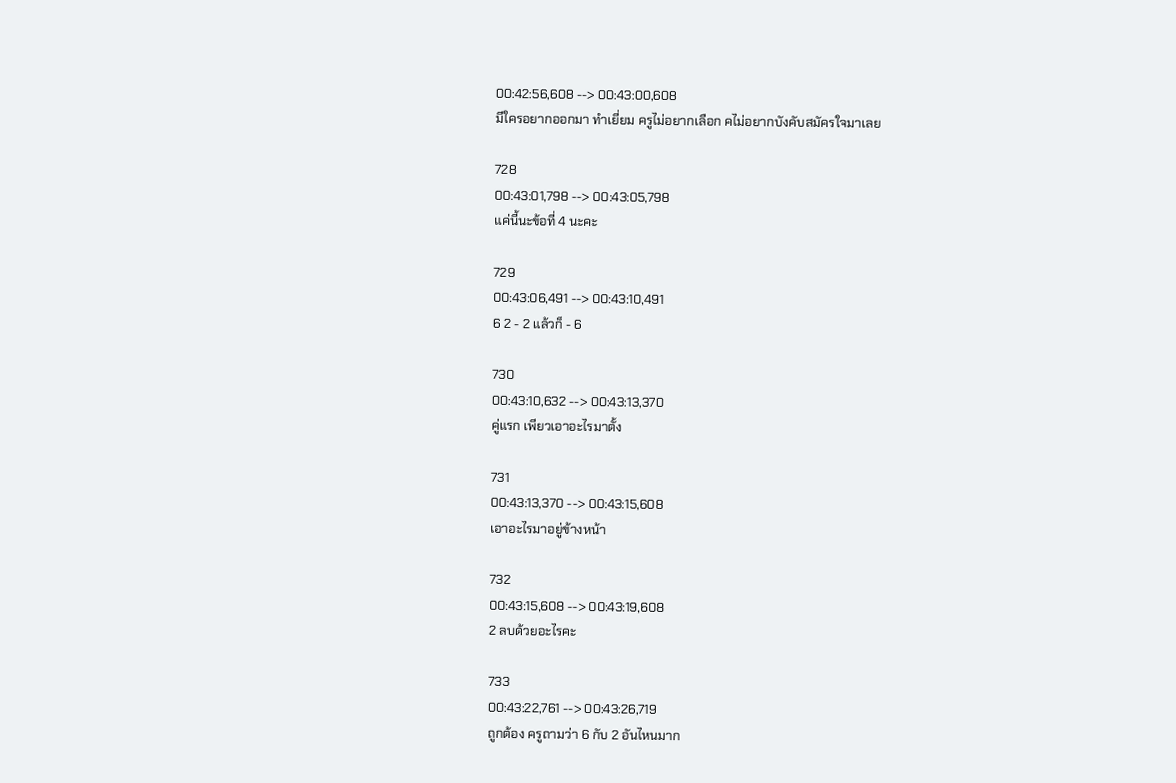00:42:56,608 --> 00:43:00,608
มีใครอยากออกมา ทำเยี่ยม ครูไม่อยากเลือก คไม่อยากบังคับสมัครใจมาเลย

728
00:43:01,798 --> 00:43:05,798
แค่นี้นะข้อที่ 4 นะคะ

729
00:43:06,491 --> 00:43:10,491
6 2 - 2 แล้วก็ - 6

730
00:43:10,632 --> 00:43:13,370
คู่แรก เพียวเอาอะไรมาตั้ง

731
00:43:13,370 --> 00:43:15,608
เอาอะไรมาอยู่ข้างหน้า

732
00:43:15,608 --> 00:43:19,608
2 ลบด้วยอะไรคะ

733
00:43:22,761 --> 00:43:26,719
ถูกต้อง ครูถามว่า 6 กับ 2 อันไหนมาก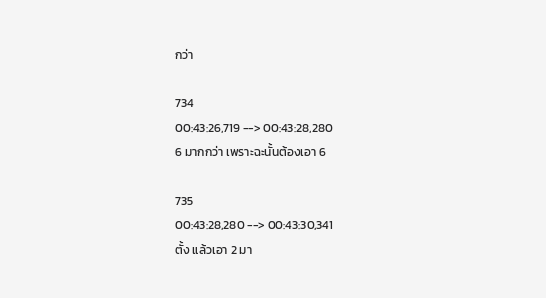กว่า

734
00:43:26,719 --> 00:43:28,280
6 มากกว่า เพราะฉะนั้นต้องเอา 6

735
00:43:28,280 --> 00:43:30,341
ตั้ง แล้วเอา 2 มา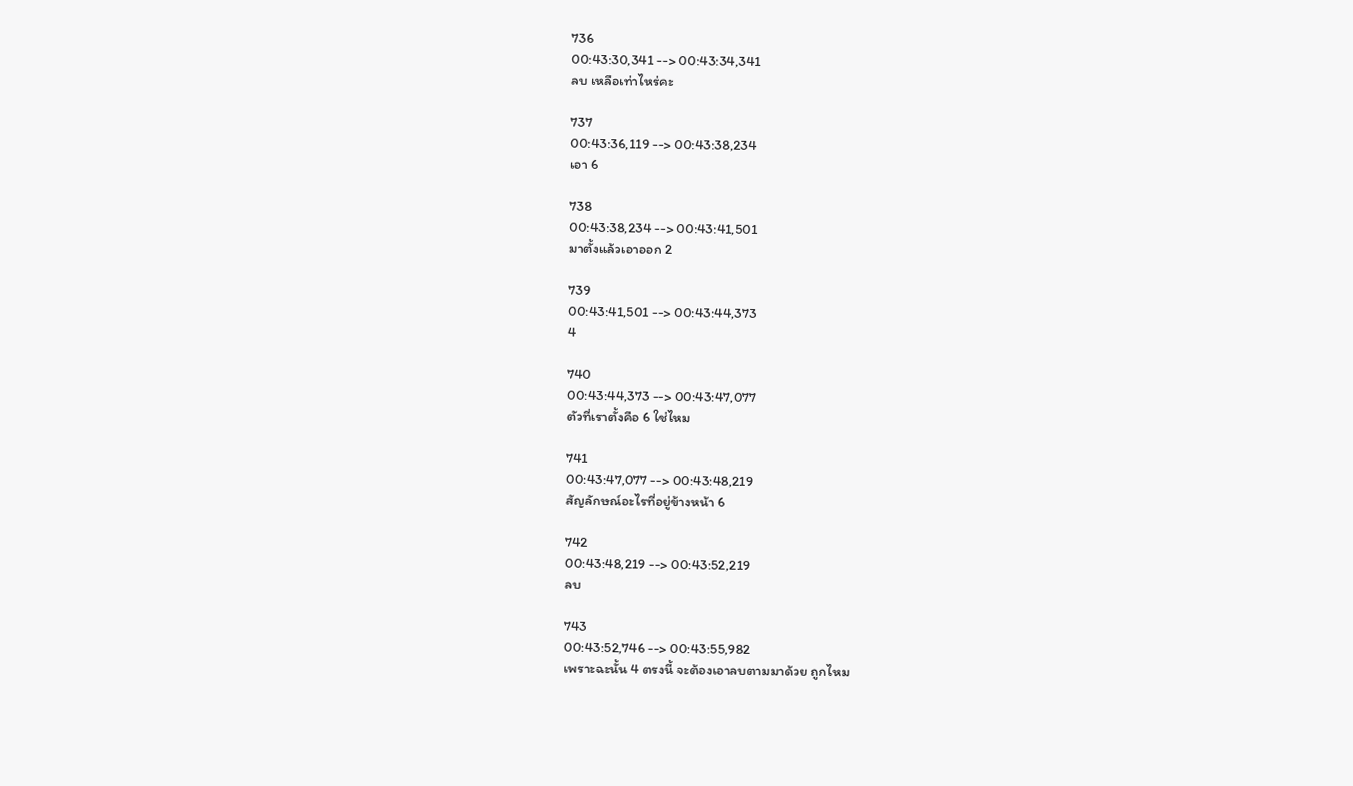736
00:43:30,341 --> 00:43:34,341
ลบ เหลือเท่าไหร่คะ

737
00:43:36,119 --> 00:43:38,234
เอา 6

738
00:43:38,234 --> 00:43:41,501
มาตั้งแล้วเอาออก 2

739
00:43:41,501 --> 00:43:44,373
4

740
00:43:44,373 --> 00:43:47,077
ตัวที่เราตั้งคือ 6 ใช่ไหม

741
00:43:47,077 --> 00:43:48,219
สัญลักษณ์อะไรที่อยู่ข้างหน้า 6

742
00:43:48,219 --> 00:43:52,219
ลบ

743
00:43:52,746 --> 00:43:55,982
เพราะฉะนั้น 4 ตรงนี้ จะต้องเอาลบตามมาด้วย ถูกไหม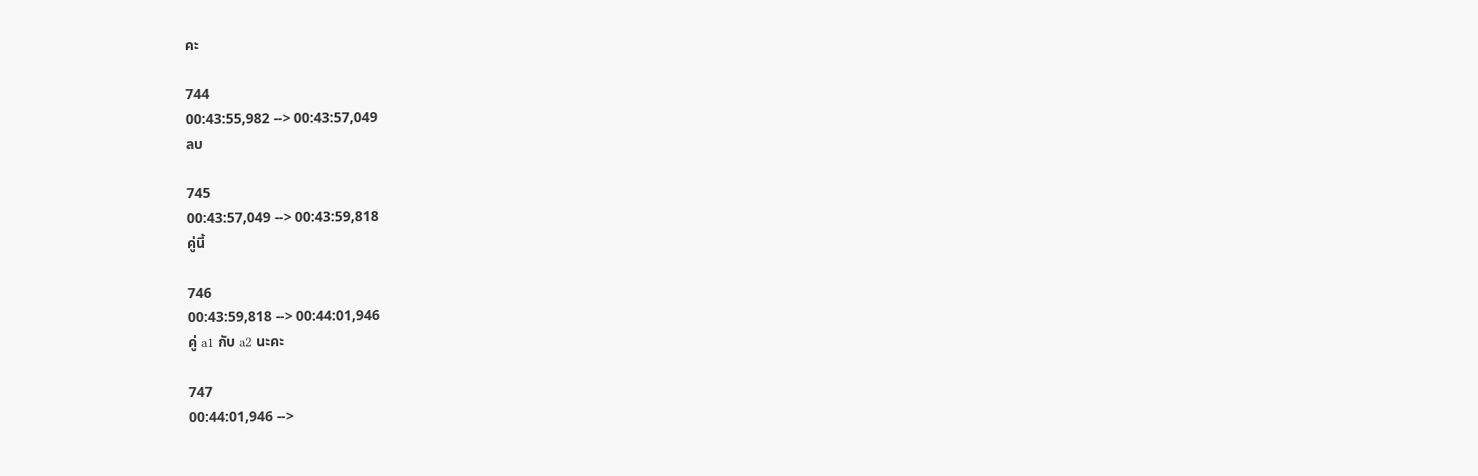คะ

744
00:43:55,982 --> 00:43:57,049
ลบ

745
00:43:57,049 --> 00:43:59,818
คู่นี้

746
00:43:59,818 --> 00:44:01,946
คู่ a1 กับ a2 นะคะ

747
00:44:01,946 -->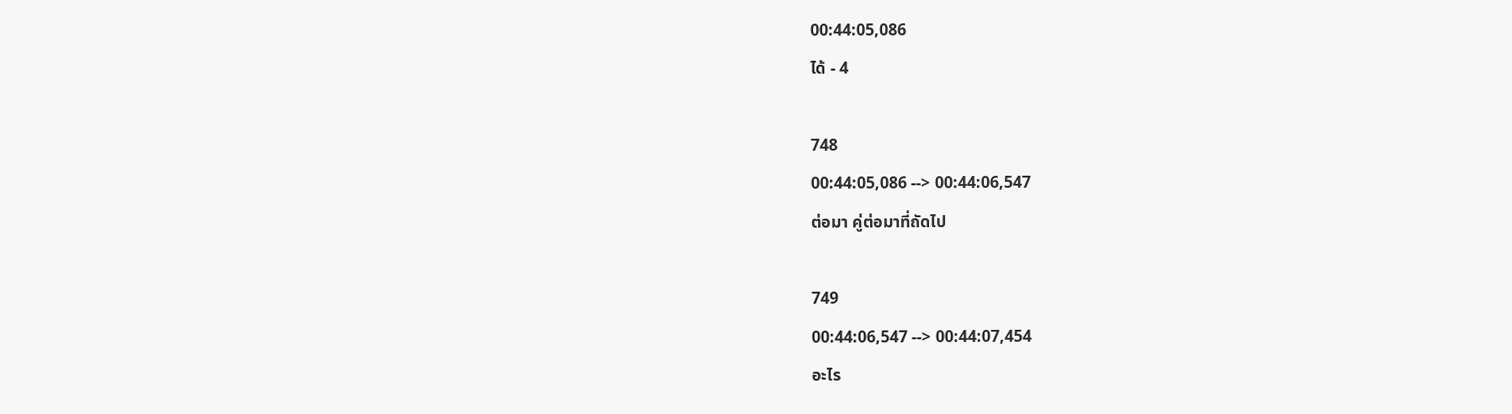00:44:05,086
ได้ - 4

748
00:44:05,086 --> 00:44:06,547
ต่อมา คู่ต่อมาที่ถัดไป

749
00:44:06,547 --> 00:44:07,454
อะไร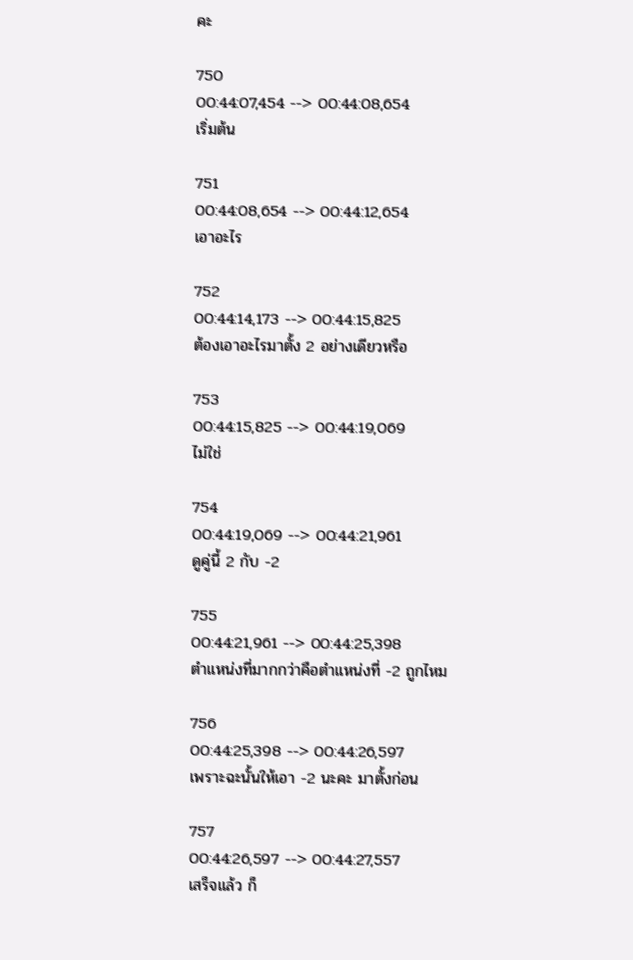คะ

750
00:44:07,454 --> 00:44:08,654
เริ่มต้น

751
00:44:08,654 --> 00:44:12,654
เอาอะไร

752
00:44:14,173 --> 00:44:15,825
ต้องเอาอะไรมาตั้ง 2 อย่างเดียวหรือ

753
00:44:15,825 --> 00:44:19,069
ไม่ใช่

754
00:44:19,069 --> 00:44:21,961
ดูคู่นี้ 2 กับ -2

755
00:44:21,961 --> 00:44:25,398
ตำแหน่งที่มากกว่าคือตำแหน่งที่ -2 ถูกไหม

756
00:44:25,398 --> 00:44:26,597
เพราะฉะนั้นให้เอา -2 นะคะ มาตั้งก่อน

757
00:44:26,597 --> 00:44:27,557
เสร็จแล้ว ก็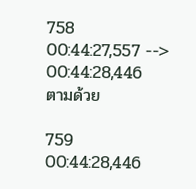758
00:44:27,557 --> 00:44:28,446
ตามด้วย

759
00:44:28,446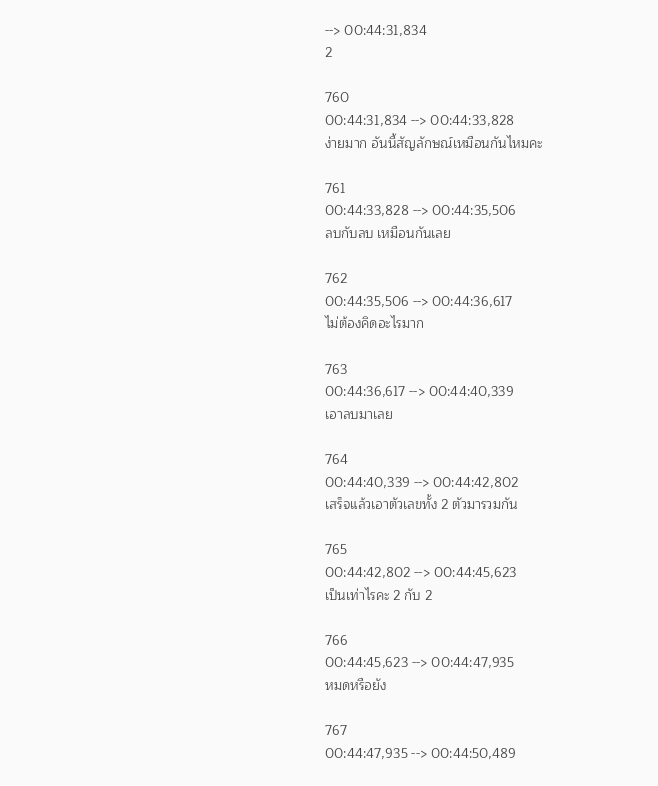--> 00:44:31,834
2

760
00:44:31,834 --> 00:44:33,828
ง่ายมาก อันนี้สัญลักษณ์เหมือนกันไหมคะ

761
00:44:33,828 --> 00:44:35,506
ลบกับลบ เหมือนกันเลย

762
00:44:35,506 --> 00:44:36,617
ไม่ต้องคิดอะไรมาก

763
00:44:36,617 --> 00:44:40,339
เอาลบมาเลย

764
00:44:40,339 --> 00:44:42,802
เสร็จแล้วเอาตัวเลขทั้ง 2 ตัวมารวมกัน

765
00:44:42,802 --> 00:44:45,623
เป็นเท่าไรคะ 2 กับ 2

766
00:44:45,623 --> 00:44:47,935
หมดหรือยัง

767
00:44:47,935 --> 00:44:50,489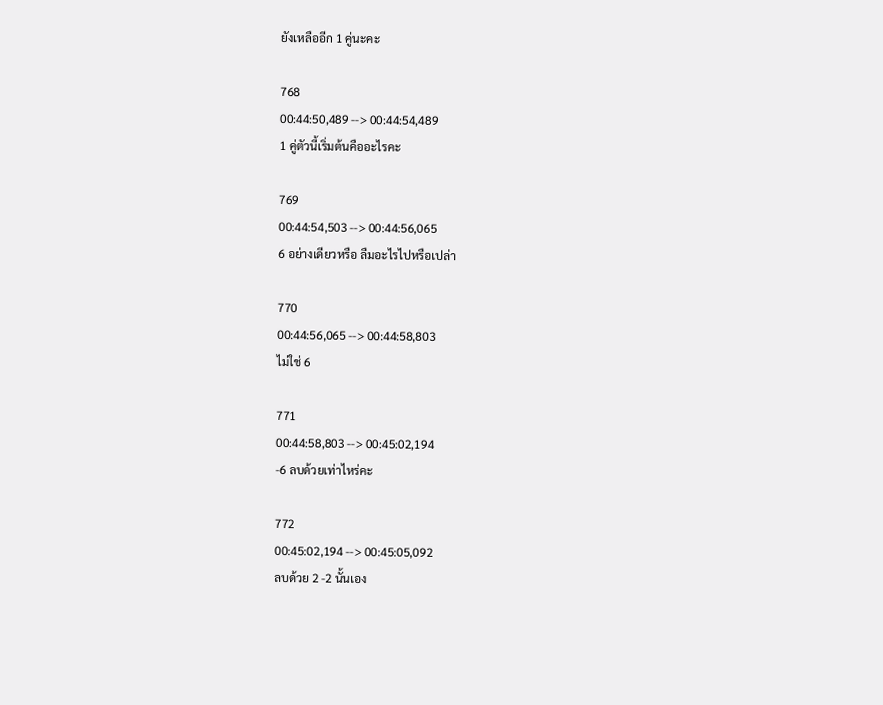ยังเหลืออีก 1 คู่นะคะ

768
00:44:50,489 --> 00:44:54,489
1 คู่ตัวนี้เริ่มต้นคืออะไรคะ

769
00:44:54,503 --> 00:44:56,065
6 อย่างเดียวหรือ ลืมอะไรไปหรือเปล่า

770
00:44:56,065 --> 00:44:58,803
ไม่ใช่ 6

771
00:44:58,803 --> 00:45:02,194
-6 ลบด้วยเท่าไหร่คะ

772
00:45:02,194 --> 00:45:05,092
ลบด้วย 2 -2 นั้นเอง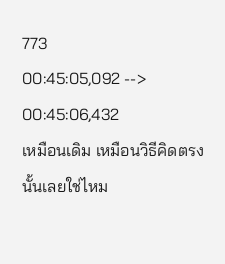773
00:45:05,092 --> 00:45:06,432
เหมือนเดิม เหมือนวิธีคิดตรงนั้นเลยใช่ไหม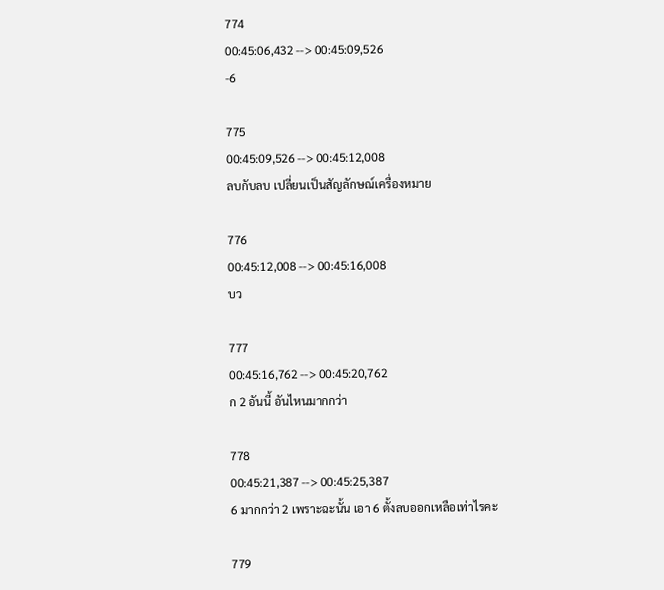774
00:45:06,432 --> 00:45:09,526
-6

775
00:45:09,526 --> 00:45:12,008
ลบกับลบ เปลี่ยนเป็นสัญลักษณ์เครื่องหมาย

776
00:45:12,008 --> 00:45:16,008
บว

777
00:45:16,762 --> 00:45:20,762
ก 2 อันนี้ อันไหนมากกว่า

778
00:45:21,387 --> 00:45:25,387
6 มากกว่า 2 เพราะฉะนั้น เอา 6 ตั้งลบออกเหลือเท่าไรคะ

779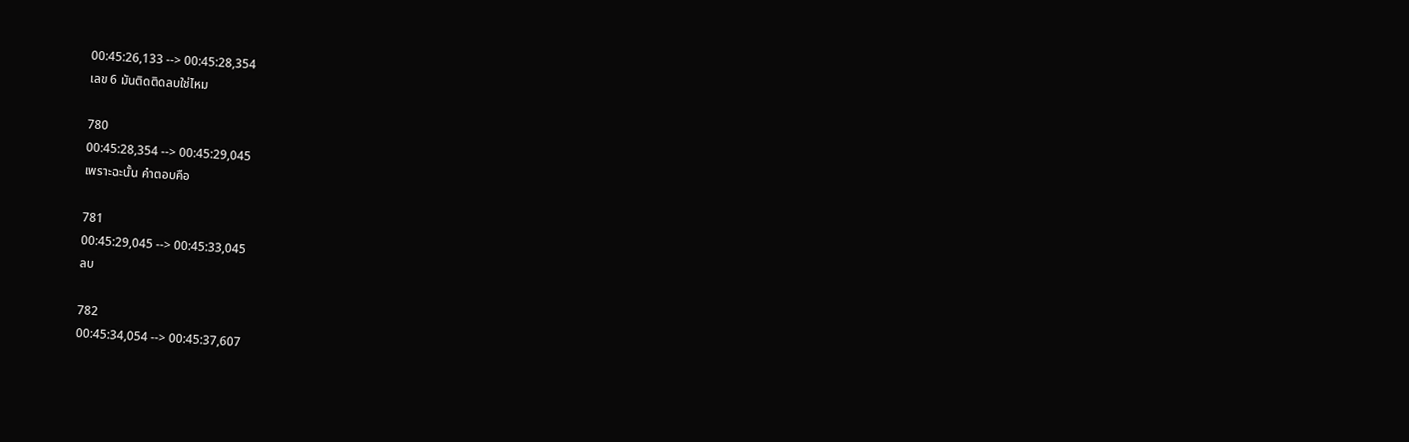00:45:26,133 --> 00:45:28,354
เลข 6 มันติดติดลบใช่ไหม

780
00:45:28,354 --> 00:45:29,045
เพราะฉะนั้น คำตอบคือ

781
00:45:29,045 --> 00:45:33,045
ลบ

782
00:45:34,054 --> 00:45:37,607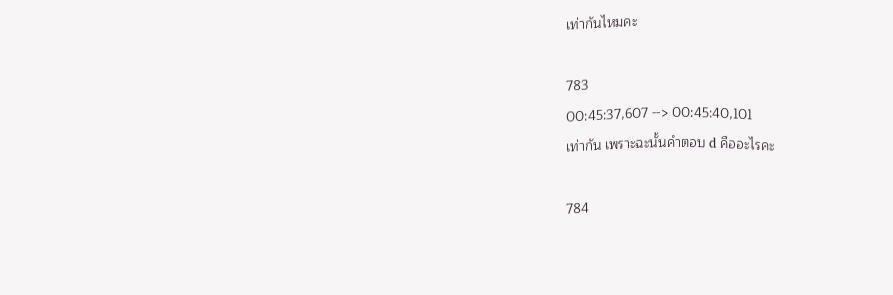เท่ากันไหมคะ

783
00:45:37,607 --> 00:45:40,101
เท่ากัน เพราะฉะนั้นคำตอบ d คืออะไรคะ

784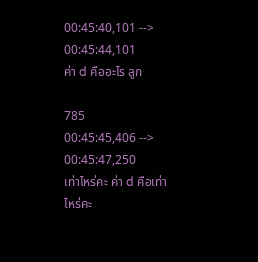00:45:40,101 --> 00:45:44,101
ค่า d คืออะไร ลูก

785
00:45:45,406 --> 00:45:47,250
เท่าไหร่คะ ค่า d คือเท่าไหร่คะ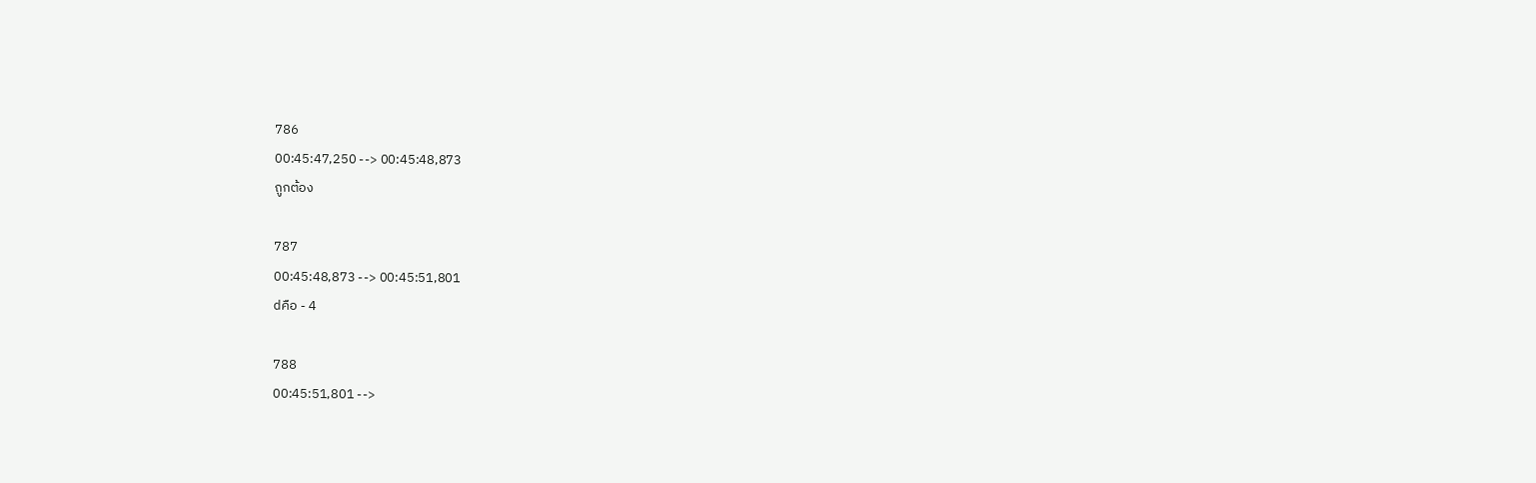786
00:45:47,250 --> 00:45:48,873
ถูกต้อง

787
00:45:48,873 --> 00:45:51,801
dคือ - 4

788
00:45:51,801 -->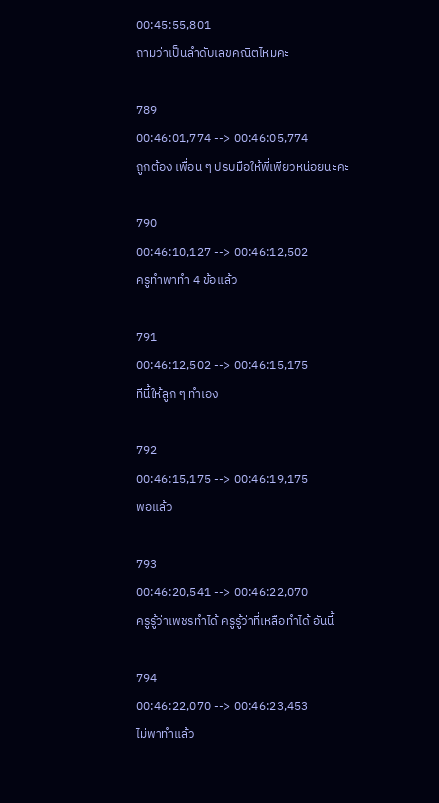00:45:55,801
ถามว่าเป็นลำดับเลขคณิตไหมคะ

789
00:46:01,774 --> 00:46:05,774
ถูกต้อง เพื่อน ๆ ปรบมือให้พี่เพียวหน่อยนะคะ

790
00:46:10,127 --> 00:46:12,502
ครูทำพาทำ 4 ข้อแล้ว

791
00:46:12,502 --> 00:46:15,175
ทีนี้ให้ลูก ๆ ทำเอง

792
00:46:15,175 --> 00:46:19,175
พอแล้ว

793
00:46:20,541 --> 00:46:22,070
ครูรู้ว่าเพชรทำได้ ครูรู้ว่าที่เหลือทำได้ อันนี้

794
00:46:22,070 --> 00:46:23,453
ไม่พาทำแล้ว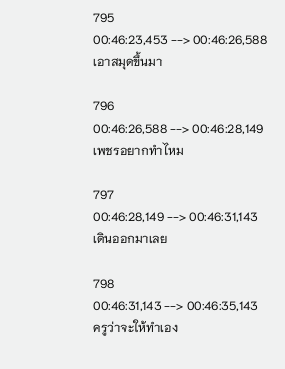795
00:46:23,453 --> 00:46:26,588
เอาสมุดขึ้นมา

796
00:46:26,588 --> 00:46:28,149
เพชรอยากทำไหม

797
00:46:28,149 --> 00:46:31,143
เดินออกมาเลย

798
00:46:31,143 --> 00:46:35,143
ครูว่าจะให้ทำเอง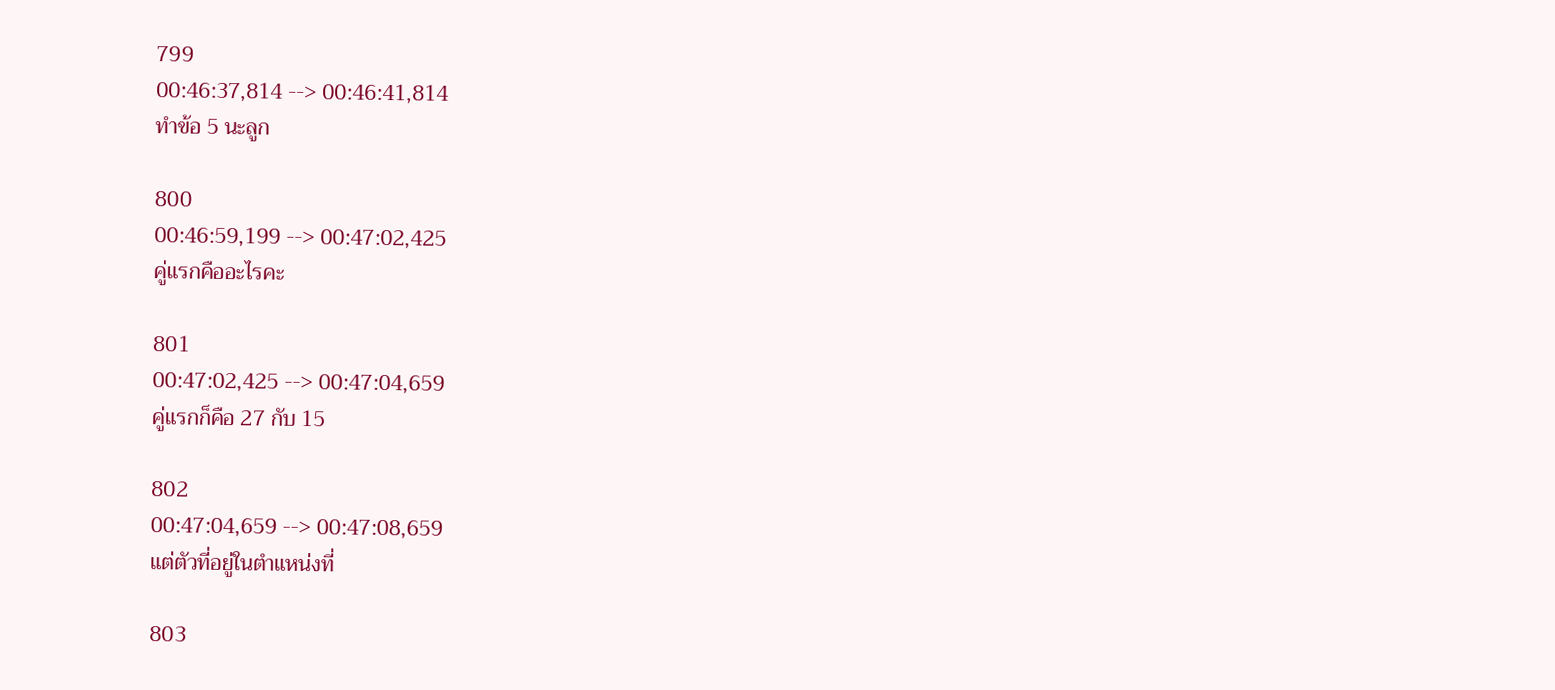799
00:46:37,814 --> 00:46:41,814
ทำข้อ 5 นะลูก

800
00:46:59,199 --> 00:47:02,425
คู่แรกคืออะไรคะ

801
00:47:02,425 --> 00:47:04,659
คู่แรกก็คือ 27 กับ 15

802
00:47:04,659 --> 00:47:08,659
แต่ตัวที่อยู่ในตำแหน่งที่

803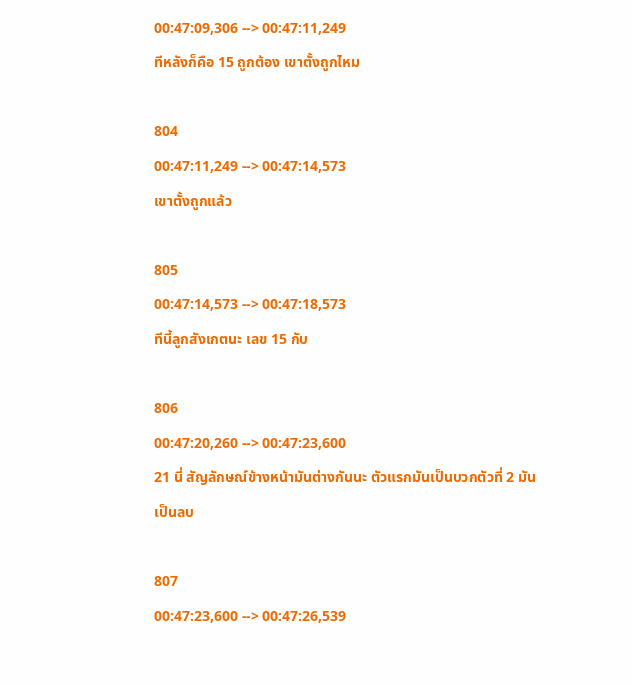00:47:09,306 --> 00:47:11,249
ทีหลังก็คือ 15 ถูกต้อง เขาตั้งถูกไหม

804
00:47:11,249 --> 00:47:14,573
เขาตั้งถูกแล้ว

805
00:47:14,573 --> 00:47:18,573
ทีนี้ลูกสังเกตนะ เลข 15 กับ

806
00:47:20,260 --> 00:47:23,600
21 นี่ สัญลักษณ์ข้างหน้ามันต่างกันนะ ตัวแรกมันเป็นบวกตัวที่ 2 มันเป็นลบ

807
00:47:23,600 --> 00:47:26,539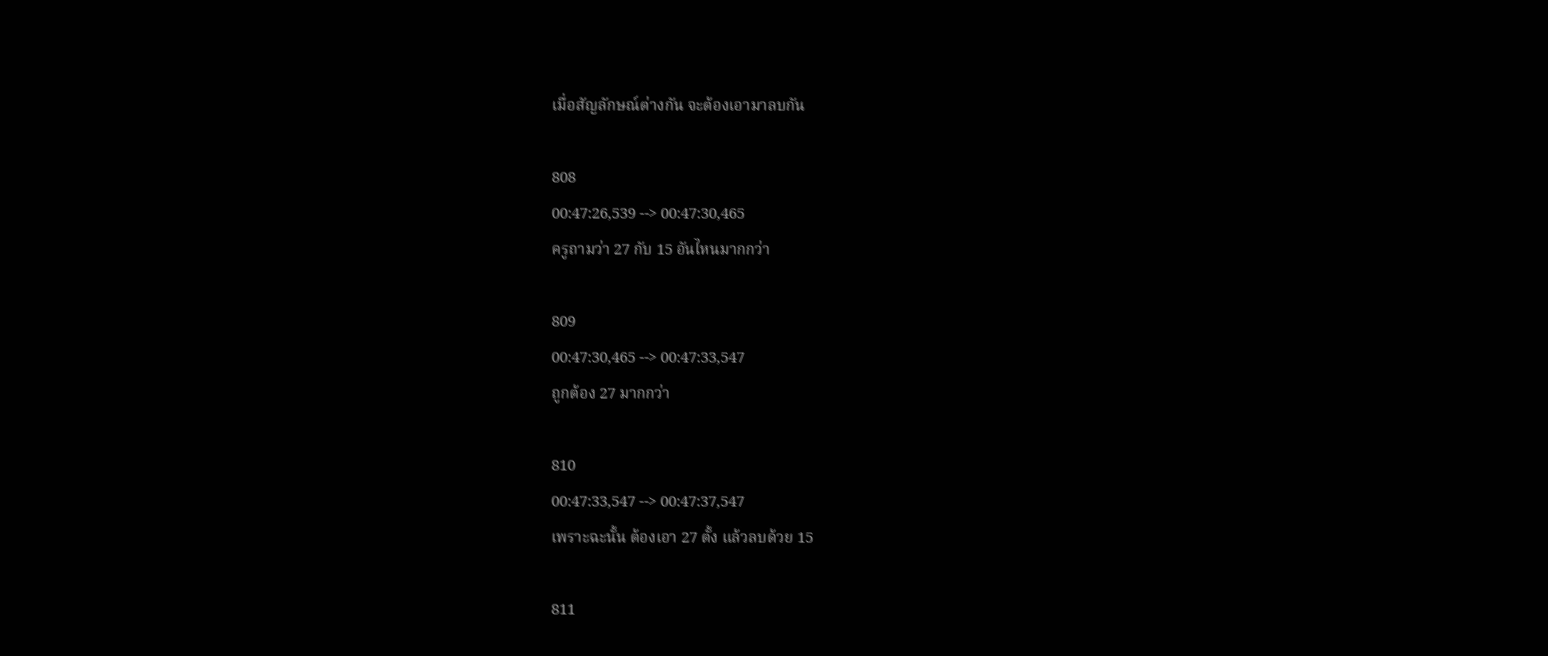เมื่อสัญลักษณ์ต่างกัน จะต้องเอามาลบกัน

808
00:47:26,539 --> 00:47:30,465
ครูถามว่า 27 กับ 15 อันไหนมากกว่า

809
00:47:30,465 --> 00:47:33,547
ถูกต้อง 27 มากกว่า

810
00:47:33,547 --> 00:47:37,547
เพราะฉะนั้น ต้องเอา 27 ตั้ง แล้วลบด้วย 15

811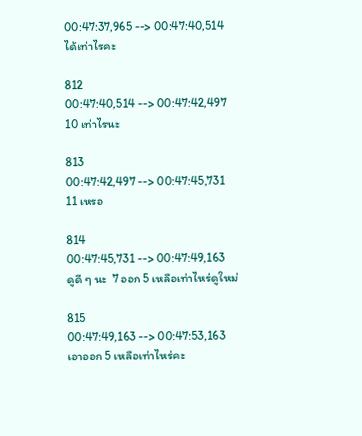00:47:37,965 --> 00:47:40,514
ได้เท่าไรคะ

812
00:47:40,514 --> 00:47:42,497
10 เท่าไรนะ

813
00:47:42,497 --> 00:47:45,731
11 เหรอ

814
00:47:45,731 --> 00:47:49,163
ดูดี ๆ นะ  7 ออก 5 เหลือเท่าไหร่ดูใหม่

815
00:47:49,163 --> 00:47:53,163
เอาออก 5 เหลือเท่าไหร่คะ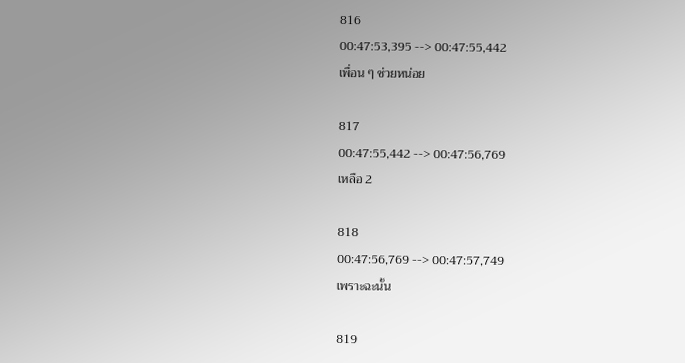816
00:47:53,395 --> 00:47:55,442
เพื่อน ๆ ช่วยหน่อย

817
00:47:55,442 --> 00:47:56,769
เหลือ 2

818
00:47:56,769 --> 00:47:57,749
เพราะฉะนั้น

819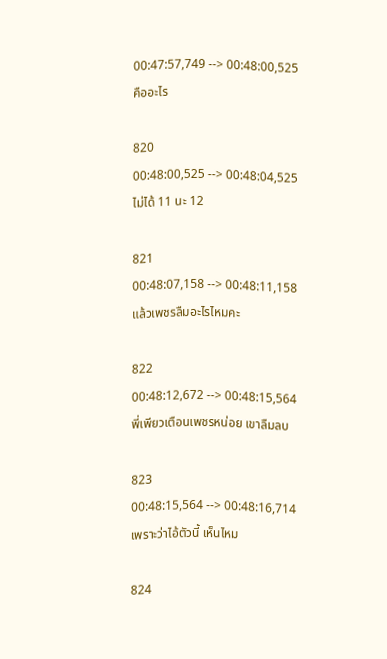00:47:57,749 --> 00:48:00,525
คืออะไร

820
00:48:00,525 --> 00:48:04,525
ไม่ได้ 11 นะ 12

821
00:48:07,158 --> 00:48:11,158
แล้วเพชรลืมอะไรไหมคะ

822
00:48:12,672 --> 00:48:15,564
พี่เพียวเตือนเพชรหน่อย เขาลืมลบ

823
00:48:15,564 --> 00:48:16,714
เพราะว่าไอ้ตัวนี้ เห็นไหม

824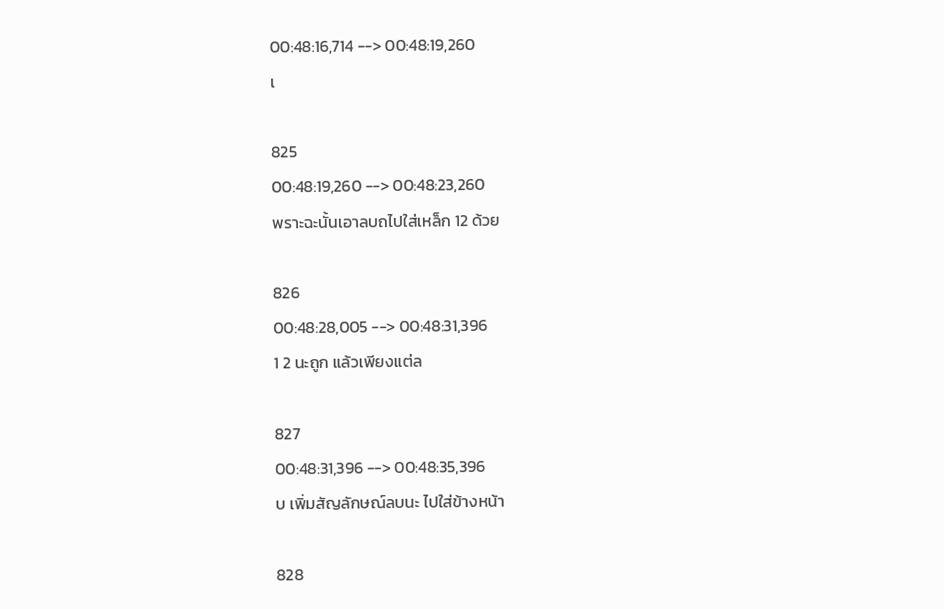00:48:16,714 --> 00:48:19,260
เ

825
00:48:19,260 --> 00:48:23,260
พราะฉะนั้นเอาลบถไปใส่เหล็ก 12 ด้วย

826
00:48:28,005 --> 00:48:31,396
1 2 นะถูก แล้วเพียงแต่ล

827
00:48:31,396 --> 00:48:35,396
บ เพิ่มสัญลักษณ์ลบนะ ไปใส่ข้างหน้า

828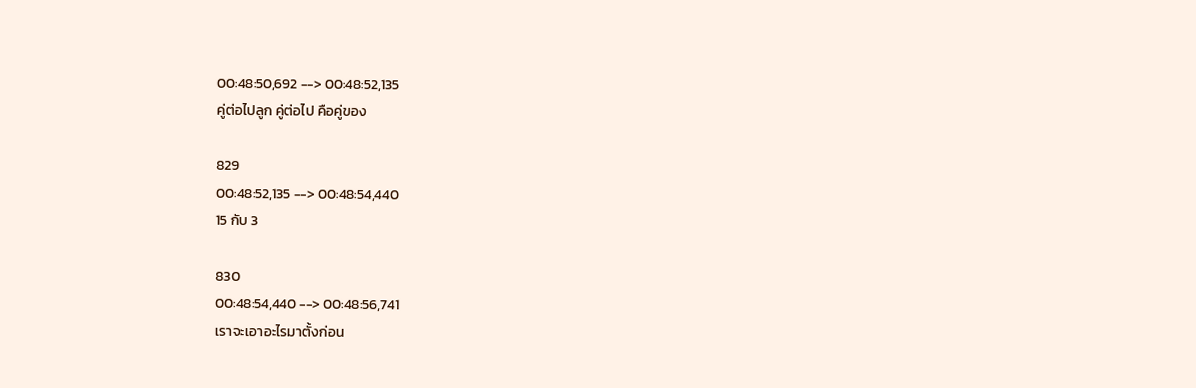00:48:50,692 --> 00:48:52,135
คู่ต่อไปลูก คู่ต่อไป คือคู่ของ

829
00:48:52,135 --> 00:48:54,440
15 กับ 3

830
00:48:54,440 --> 00:48:56,741
เราจะเอาอะไรมาตั้งก่อน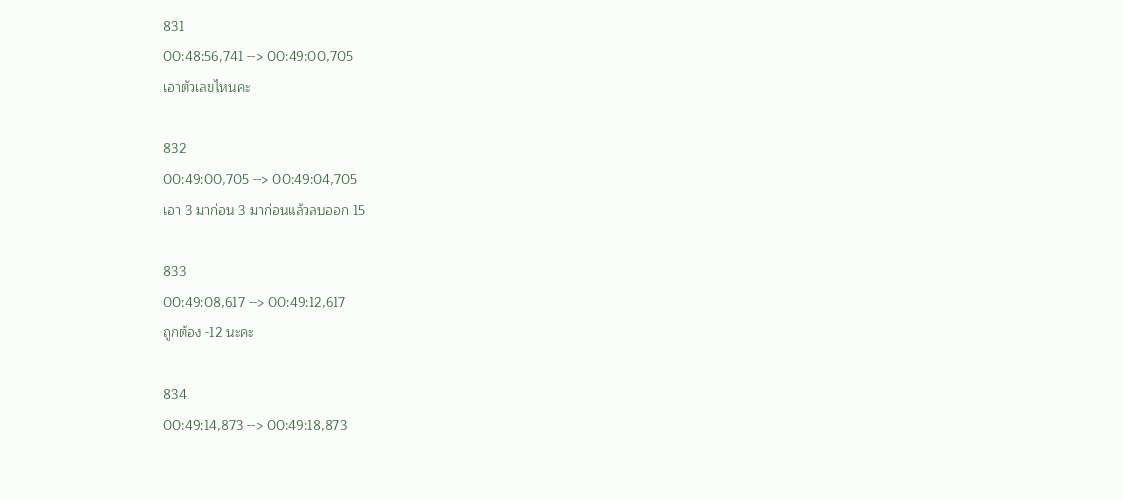831
00:48:56,741 --> 00:49:00,705
เอาตัวเลขไหนคะ

832
00:49:00,705 --> 00:49:04,705
เอา 3 มาก่อน 3 มาก่อนแล้วลบออก 15

833
00:49:08,617 --> 00:49:12,617
ถูกต้อง -12 นะคะ

834
00:49:14,873 --> 00:49:18,873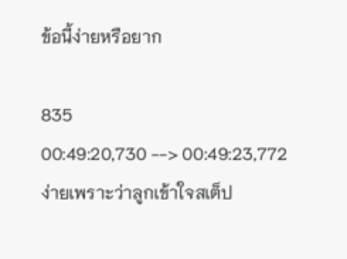ข้อนี้ง่ายหรือยาก

835
00:49:20,730 --> 00:49:23,772
ง่ายเพราะว่าลูกเข้าใจสเต็ป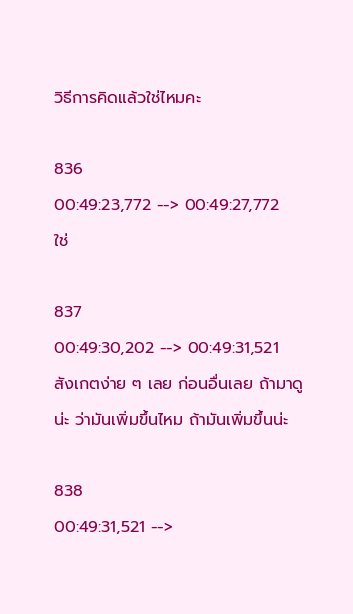วิธีการคิดแล้วใช่ไหมคะ

836
00:49:23,772 --> 00:49:27,772
ใช่

837
00:49:30,202 --> 00:49:31,521
สังเกตง่าย ๆ เลย ก่อนอื่นเลย ถ้ามาดูน่ะ ว่ามันเพิ่มขึ้นไหม ถ้ามันเพิ่มขึ้นน่ะ

838
00:49:31,521 -->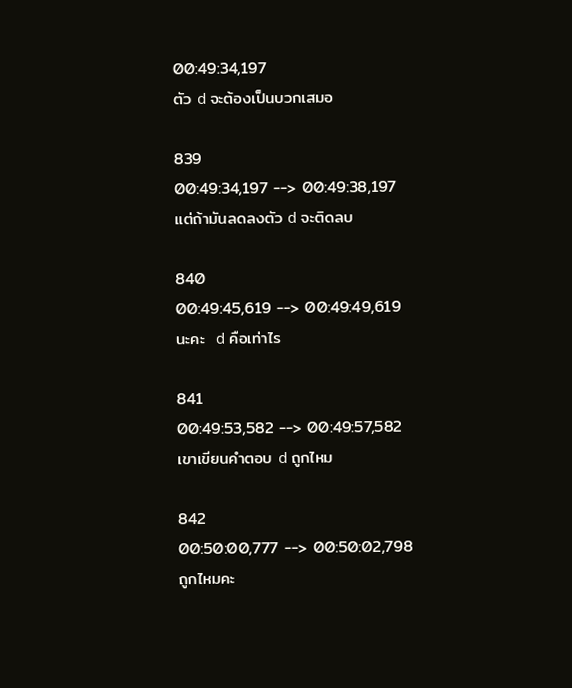00:49:34,197
ตัว d จะต้องเป็นบวกเสมอ

839
00:49:34,197 --> 00:49:38,197
แต่ถ้ามันลดลงตัว d จะติดลบ

840
00:49:45,619 --> 00:49:49,619
นะคะ  d คือเท่าไร

841
00:49:53,582 --> 00:49:57,582
เขาเขียนคำตอบ d ถูกไหม

842
00:50:00,777 --> 00:50:02,798
ถูกไหมคะ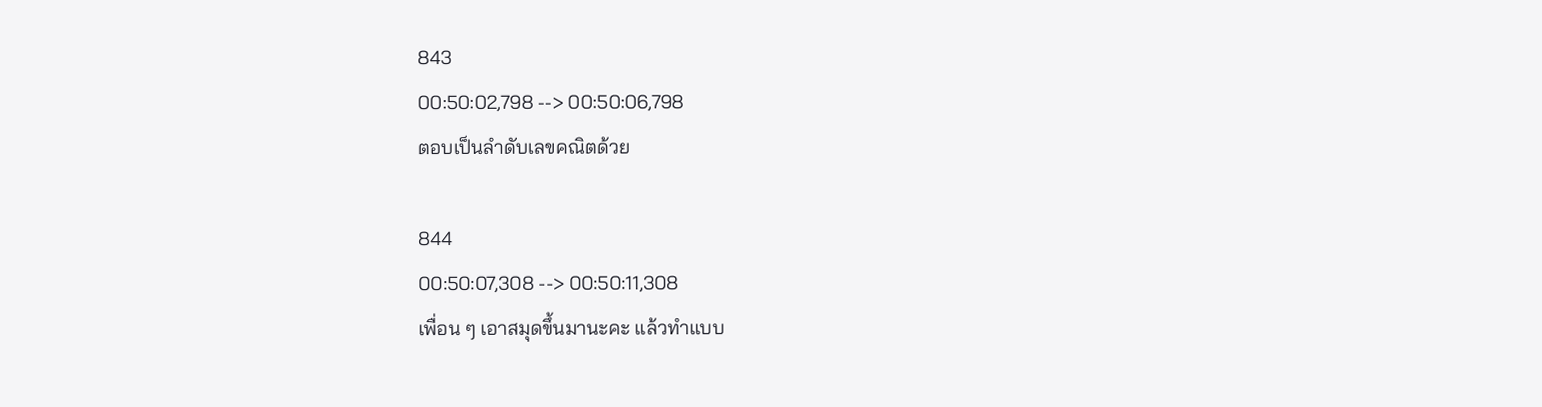843
00:50:02,798 --> 00:50:06,798
ตอบเป็นลำดับเลขคณิตด้วย

844
00:50:07,308 --> 00:50:11,308
เพื่อน ๆ เอาสมุดขึ้นมานะคะ แล้วทำแบบ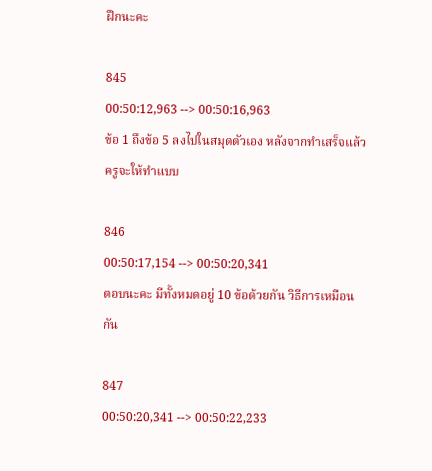ฝึกนะคะ

845
00:50:12,963 --> 00:50:16,963
ข้อ 1 ถึงข้อ 5 ลงไปในสมุดตัวเอง หลังจากทำเสร็จแล้ว ครูจะให้ทำแบบ

846
00:50:17,154 --> 00:50:20,341
ตอบนะคะ มีทั้งหมดอยู่ 10 ข้อด้วยกัน วิธีการเหมือนกัน

847
00:50:20,341 --> 00:50:22,233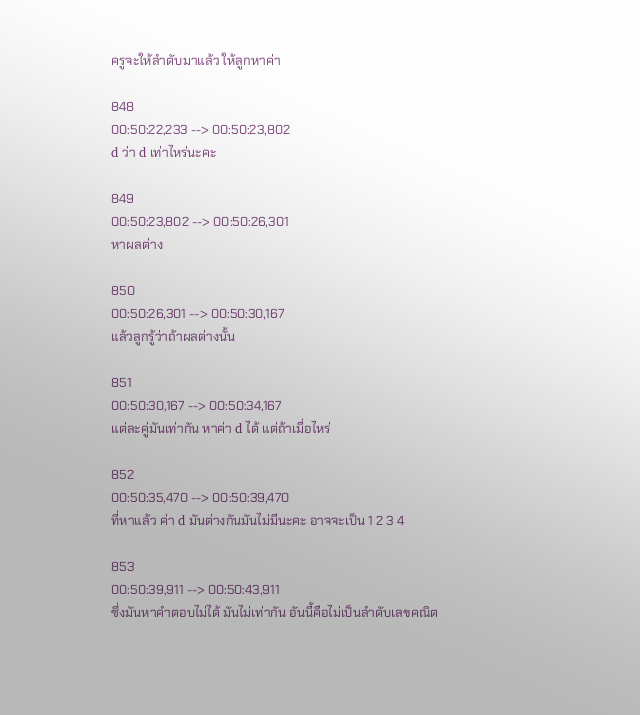ครูจะให้ลำดับมาแล้ว ให้ลูกหาค่า

848
00:50:22,233 --> 00:50:23,802
d ว่า d เท่าไหร่นะคะ

849
00:50:23,802 --> 00:50:26,301
หาผลต่าง

850
00:50:26,301 --> 00:50:30,167
แล้วลูกรู้ว่าถ้าผลต่างนั้น

851
00:50:30,167 --> 00:50:34,167
แต่ละคู่มันเท่ากัน หาค่า d ได้ แต่ถ้าเมื่อไหร่

852
00:50:35,470 --> 00:50:39,470
ที่หาแล้ว ค่า d มันต่างกันมันไม่มีนะคะ อาจจะเป็น 1 2 3 4

853
00:50:39,911 --> 00:50:43,911
ซึ่งมันหาคำตอบไม่ได้ มันไม่เท่ากัน อันนี้คือไม่เป็นลำดับเลขคณิต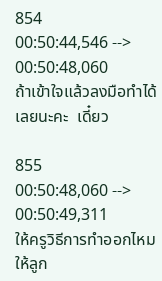854
00:50:44,546 --> 00:50:48,060
ถ้าเข้าใจแล้วลงมือทำได้เลยนะคะ  เดี๋ยว

855
00:50:48,060 --> 00:50:49,311
ให้ครูวิธีการทำออกไหม ให้ลูก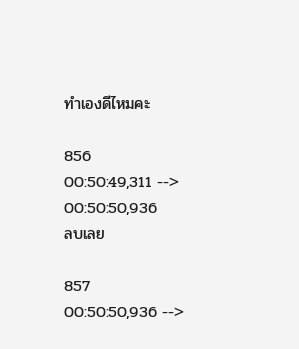ทำเองดีไหมคะ

856
00:50:49,311 --> 00:50:50,936
ลบเลย

857
00:50:50,936 -->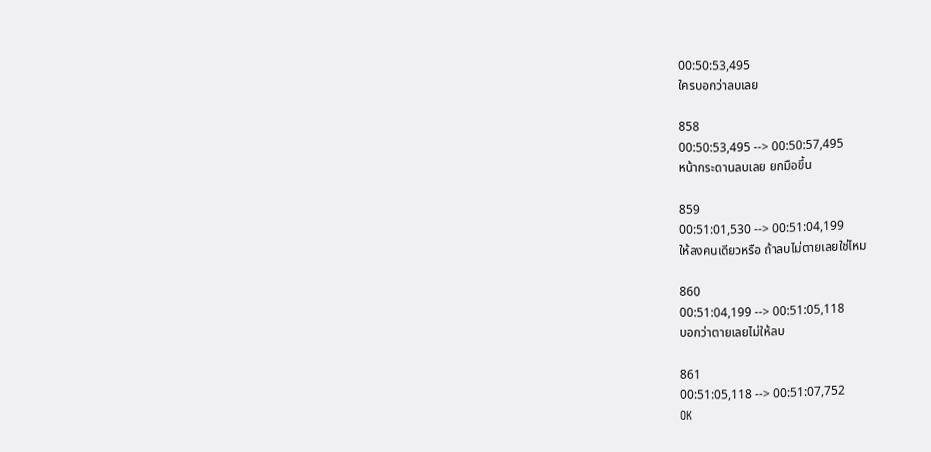00:50:53,495
ใครบอกว่าลบเลย

858
00:50:53,495 --> 00:50:57,495
หน้ากระดานลบเลย ยกมือขึ้น

859
00:51:01,530 --> 00:51:04,199
ให้ลงคนเดียวหรือ ถ้าลบไม่ตายเลยใช่ไหม

860
00:51:04,199 --> 00:51:05,118
บอกว่าตายเลยไม่ให้ลบ

861
00:51:05,118 --> 00:51:07,752
OK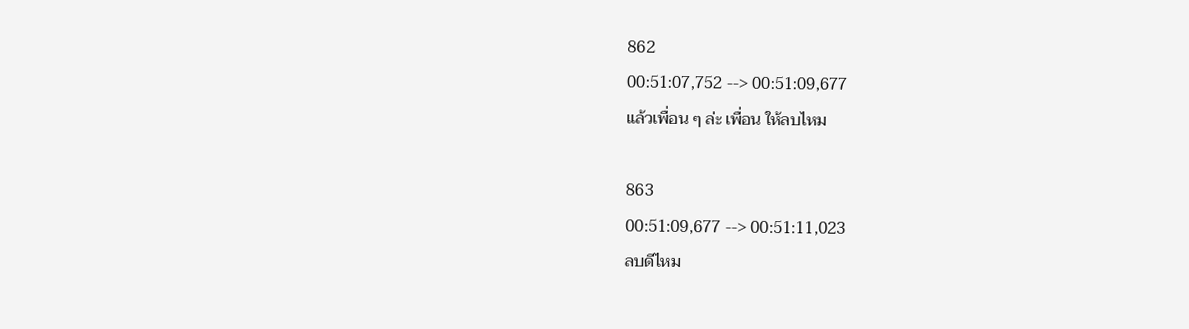862
00:51:07,752 --> 00:51:09,677
แล้วเพื่อน ๆ ล่ะ เพื่อน ให้ลบไหม

863
00:51:09,677 --> 00:51:11,023
ลบดีไหม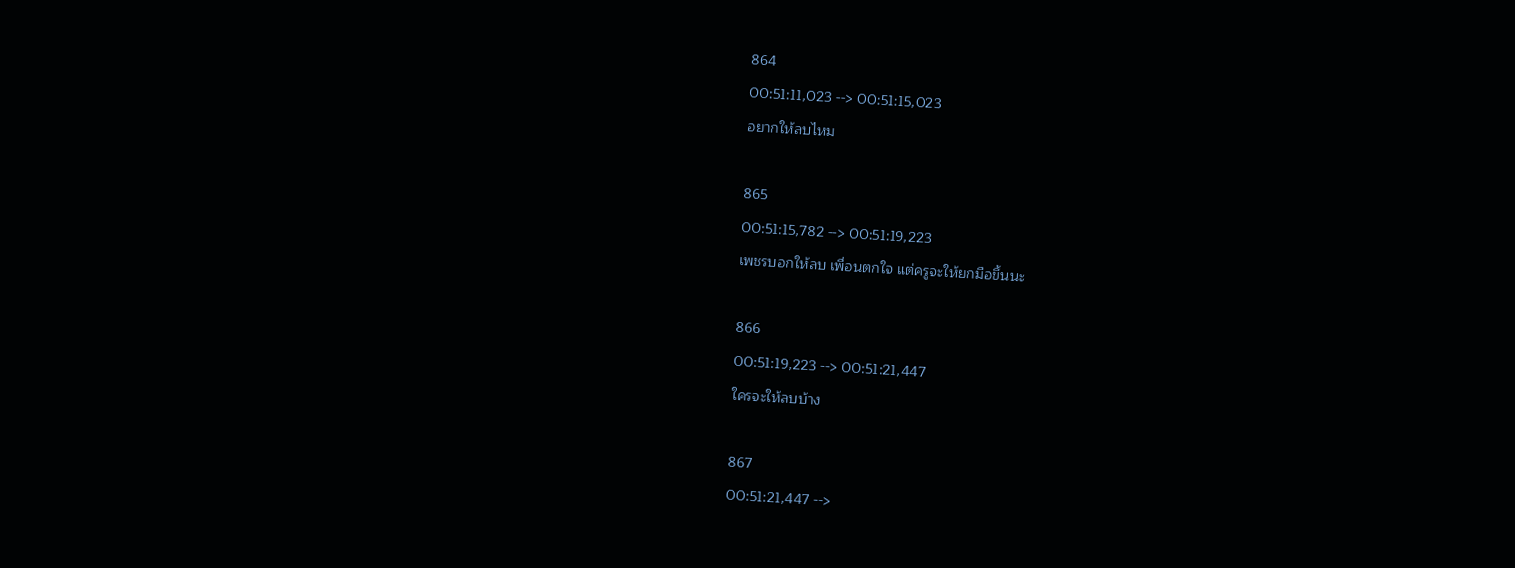864
00:51:11,023 --> 00:51:15,023
อยากให้ลบไหม

865
00:51:15,782 --> 00:51:19,223
เพชรบอกให้ลบ เพื่อนตกใจ แต่ครูจะให้ยกมือขึ้นนะ

866
00:51:19,223 --> 00:51:21,447
ใครจะให้ลบบ้าง

867
00:51:21,447 -->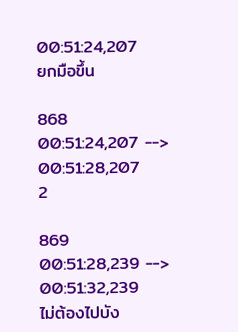00:51:24,207
ยกมือขึ้น

868
00:51:24,207 --> 00:51:28,207
2

869
00:51:28,239 --> 00:51:32,239
ไม่ต้องไปบัง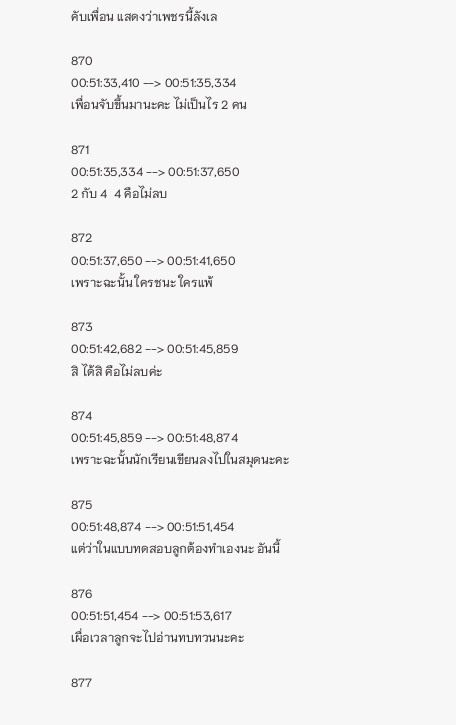คับเพื่อน แสดงว่าเพชรนี้ลังเล

870
00:51:33,410 --> 00:51:35,334
เพื่อนจับขึ้นมานะคะ ไม่เป็นไร 2 คน

871
00:51:35,334 --> 00:51:37,650
2 กับ 4  4 คือไม่ลบ

872
00:51:37,650 --> 00:51:41,650
เพราะฉะนั้น ใครชนะ ใครแพ้

873
00:51:42,682 --> 00:51:45,859
สิ ได้สิ คือไม่ลบค่ะ

874
00:51:45,859 --> 00:51:48,874
เพราะฉะนั้นนักเรียนเขียนลงไปในสมุดนะคะ

875
00:51:48,874 --> 00:51:51,454
แต่ว่าในแบบทดสอบลูกต้องทำเองนะ อันนี้

876
00:51:51,454 --> 00:51:53,617
เผื่อเวลาลูกจะไปอ่านทบทวนนะคะ

877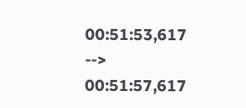00:51:53,617 --> 00:51:57,617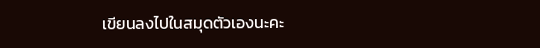เขียนลงไปในสมุดตัวเองนะคะ